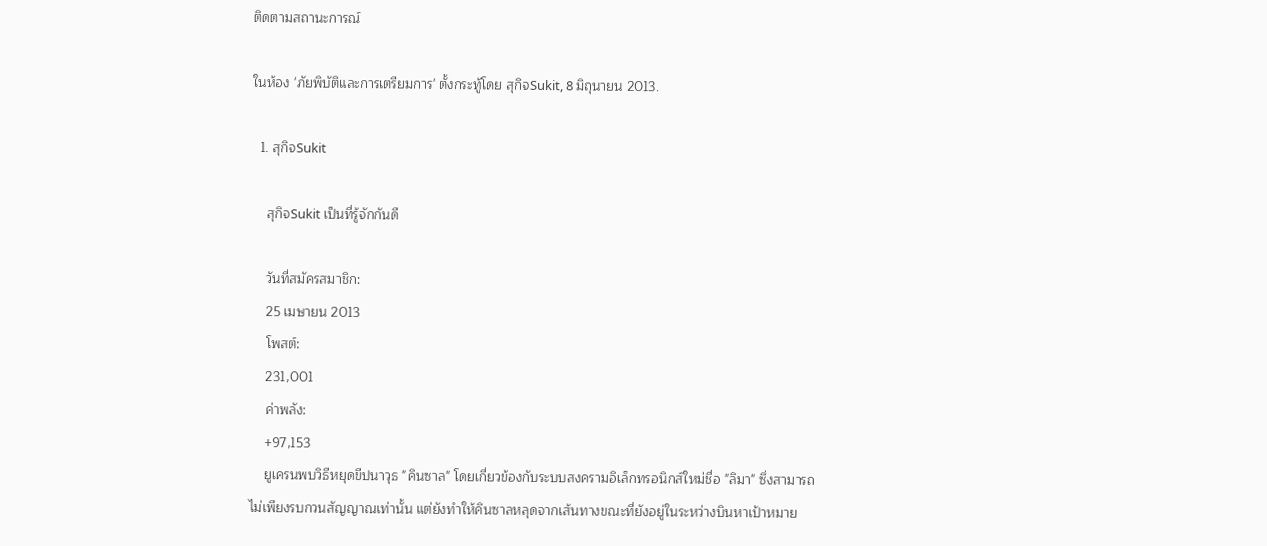ติดตามสถานะการณ์

ในห้อง 'ภัยพิบัติและการเตรียมการ' ตั้งกระทู้โดย สุกิจSukit, 8 มิถุนายน 2013.

  1. สุกิจSukit

    สุกิจSukit เป็นที่รู้จักกันดี

    วันที่สมัครสมาชิก:
    25 เมษายน 2013
    โพสต์:
    231,001
    ค่าพลัง:
    +97,153
    ยูเครนพบวิธีหยุดขีปนาวุธ "คินซาล" โดยเกี่ยวข้องกับระบบสงครามอิเล็กทรอนิกส์ใหม่ชื่อ "ลิมา" ซึ่งสามารถไม่เพียงรบกวนสัญญาณเท่านั้น แต่ยังทำให้คินซาลหลุดจากเส้นทางขณะที่ยังอยู่ในระหว่างบินหาเป้าหมาย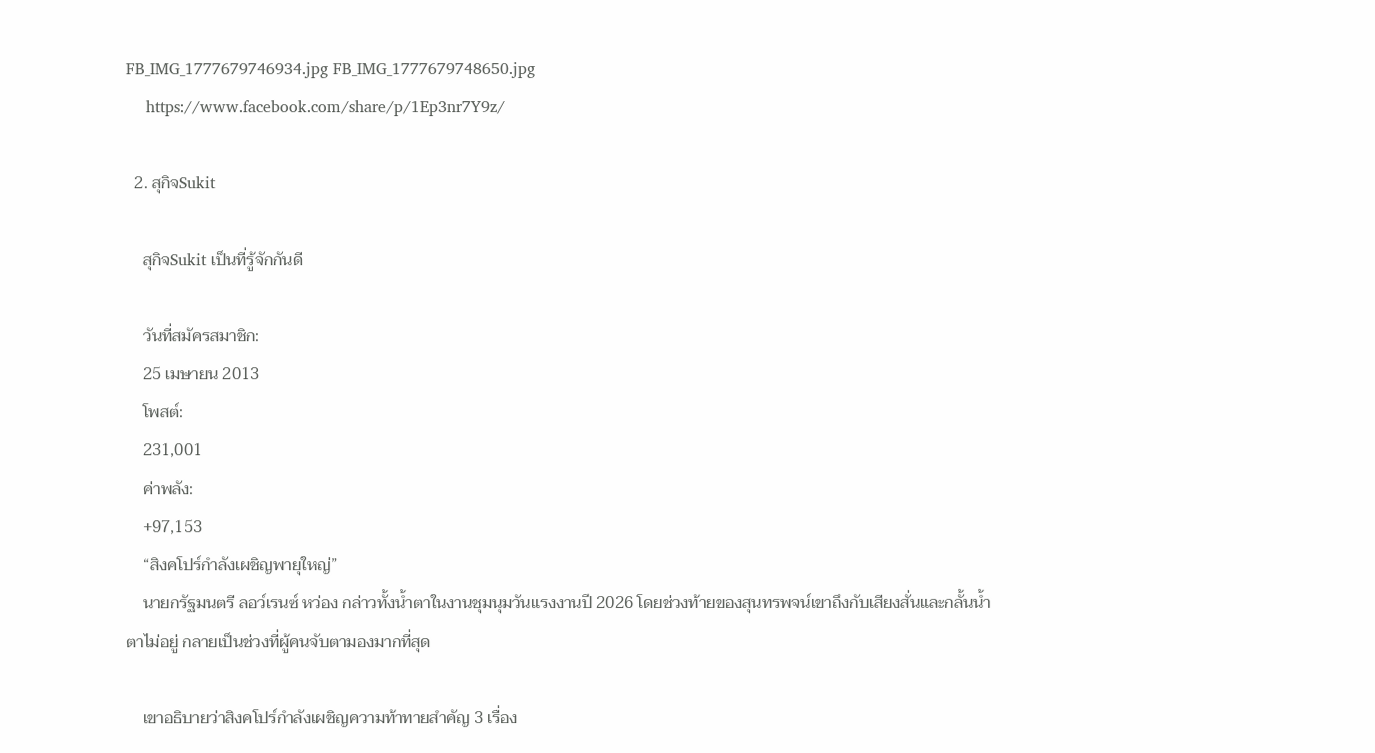FB_IMG_1777679746934.jpg FB_IMG_1777679748650.jpg
    https://www.facebook.com/share/p/1Ep3nr7Y9z/

  2. สุกิจSukit

    สุกิจSukit เป็นที่รู้จักกันดี

    วันที่สมัครสมาชิก:
    25 เมษายน 2013
    โพสต์:
    231,001
    ค่าพลัง:
    +97,153
    “สิงคโปร์กำลังเผชิญพายุใหญ่”
    นายกรัฐมนตรี ลอว์เรนซ์ หว่อง กล่าวทั้งน้ำตาในงานชุมนุมวันแรงงานปี 2026 โดยช่วงท้ายของสุนทรพจน์เขาถึงกับเสียงสั่นและกลั้นน้ำตาไม่อยู่ กลายเป็นช่วงที่ผู้คนจับตามองมากที่สุด

    เขาอธิบายว่าสิงคโปร์กำลังเผชิญความท้าทายสำคัญ 3 เรื่อง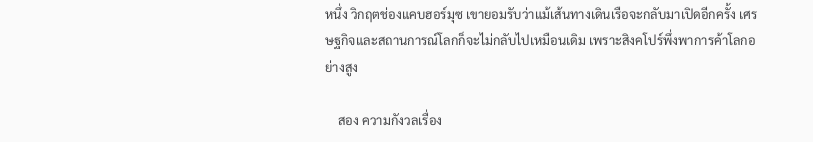หนึ่ง วิกฤตช่องแคบฮอร์มุซ เขายอมรับว่าแม้เส้นทางเดินเรือจะกลับมาเปิดอีกครั้ง เศรษฐกิจและสถานการณ์โลกก็จะไม่กลับไปเหมือนเดิม เพราะสิงคโปร์พึ่งพาการค้าโลกอย่างสูง

    สอง ความกังวลเรื่อง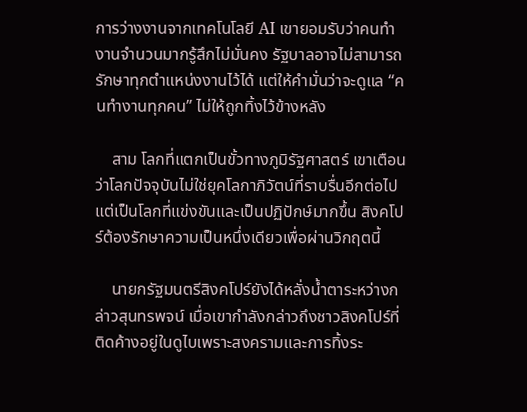การว่างงานจากเทคโนโลยี AI เขายอมรับว่าคนทำงานจำนวนมากรู้สึกไม่มั่นคง รัฐบาลอาจไม่สามารถรักษาทุกตำแหน่งงานไว้ได้ แต่ให้คำมั่นว่าจะดูแล “คนทำงานทุกคน” ไม่ให้ถูกทิ้งไว้ข้างหลัง

    สาม โลกที่แตกเป็นขั้วทางภูมิรัฐศาสตร์ เขาเตือนว่าโลกปัจจุบันไม่ใช่ยุคโลกาภิวัตน์ที่ราบรื่นอีกต่อไป แต่เป็นโลกที่แข่งขันและเป็นปฏิปักษ์มากขึ้น สิงคโปร์ต้องรักษาความเป็นหนึ่งเดียวเพื่อผ่านวิกฤตนี้

    นายกรัฐมนตรีสิงคโปร์ยังได้หลั่งน้ำตาระหว่างกล่าวสุนทรพจน์ เมื่อเขากำลังกล่าวถึงชาวสิงคโปร์ที่ติดค้างอยู่ในดูไบเพราะสงครามและการทิ้งระ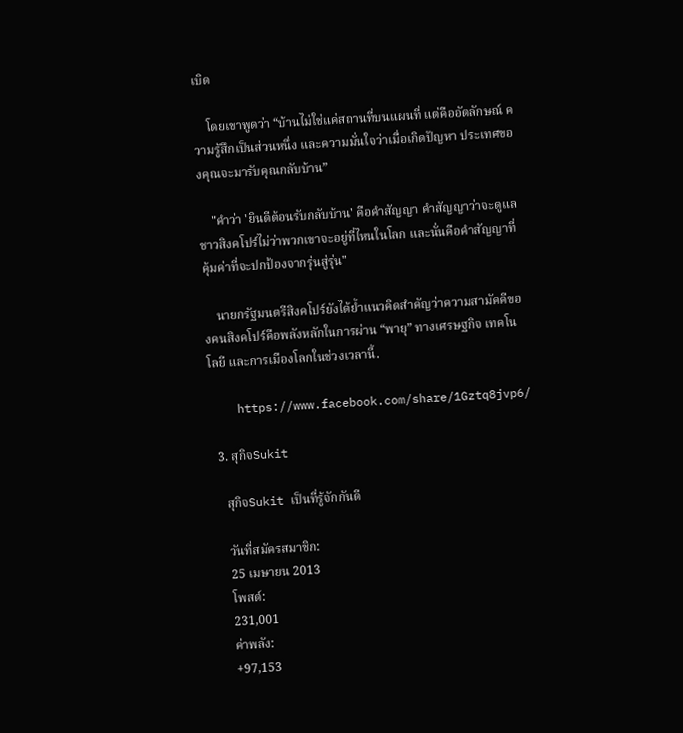เบิด

    โดยเขาพูดว่า “บ้านไม่ใช่แค่สถานที่บนแผนที่ แต่คืออัตลักษณ์ ความรู้สึกเป็นส่วนหนึ่ง และความมั่นใจว่าเมื่อเกิดปัญหา ประเทศของคุณจะมารับคุณกลับบ้าน”

    "คำว่า 'ยินดีต้อนรับกลับบ้าน' คือคำสัญญา คำสัญญาว่าจะดูแลชาวสิงคโปร์ไม่ว่าพวกเขาจะอยู่ที่ไหนในโลก และนั่นคือคำสัญญาที่คุ้มค่าที่จะปกป้องจากรุ่นสู่รุ่น"

    นายกรัฐมนตรีสิงคโปร์ยังได้ย้ำแนวคิดสำคัญว่าความสามัคคีของคนสิงคโปร์คือพลังหลักในการผ่าน “พายุ” ทางเศรษฐกิจ เทคโนโลยี และการเมืองโลกในช่วงเวลานี้.

    https://www.facebook.com/share/1Gztq8jvp6/

  3. สุกิจSukit

    สุกิจSukit เป็นที่รู้จักกันดี

    วันที่สมัครสมาชิก:
    25 เมษายน 2013
    โพสต์:
    231,001
    ค่าพลัง:
    +97,153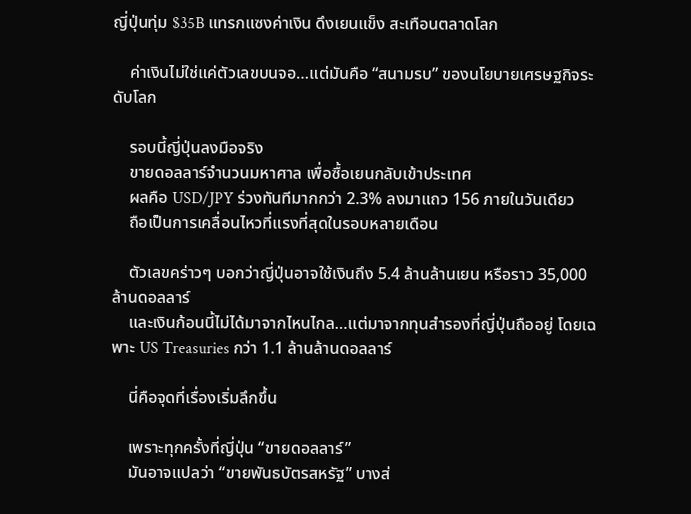ญี่ปุ่นทุ่ม $35B แทรกแซงค่าเงิน ดึงเยนแข็ง สะเทือนตลาดโลก

    ค่าเงินไม่ใช่แค่ตัวเลขบนจอ…แต่มันคือ “สนามรบ” ของนโยบายเศรษฐกิจระดับโลก

    รอบนี้ญี่ปุ่นลงมือจริง
    ขายดอลลาร์จำนวนมหาศาล เพื่อซื้อเยนกลับเข้าประเทศ
    ผลคือ USD/JPY ร่วงทันทีมากกว่า 2.3% ลงมาแถว 156 ภายในวันเดียว
    ถือเป็นการเคลื่อนไหวที่แรงที่สุดในรอบหลายเดือน

    ตัวเลขคร่าวๆ บอกว่าญี่ปุ่นอาจใช้เงินถึง 5.4 ล้านล้านเยน หรือราว 35,000 ล้านดอลลาร์
    และเงินก้อนนี้ไม่ได้มาจากไหนไกล…แต่มาจากทุนสำรองที่ญี่ปุ่นถืออยู่ โดยเฉพาะ US Treasuries กว่า 1.1 ล้านล้านดอลลาร์

    นี่คือจุดที่เรื่องเริ่มลึกขึ้น

    เพราะทุกครั้งที่ญี่ปุ่น “ขายดอลลาร์”
    มันอาจแปลว่า “ขายพันธบัตรสหรัฐ” บางส่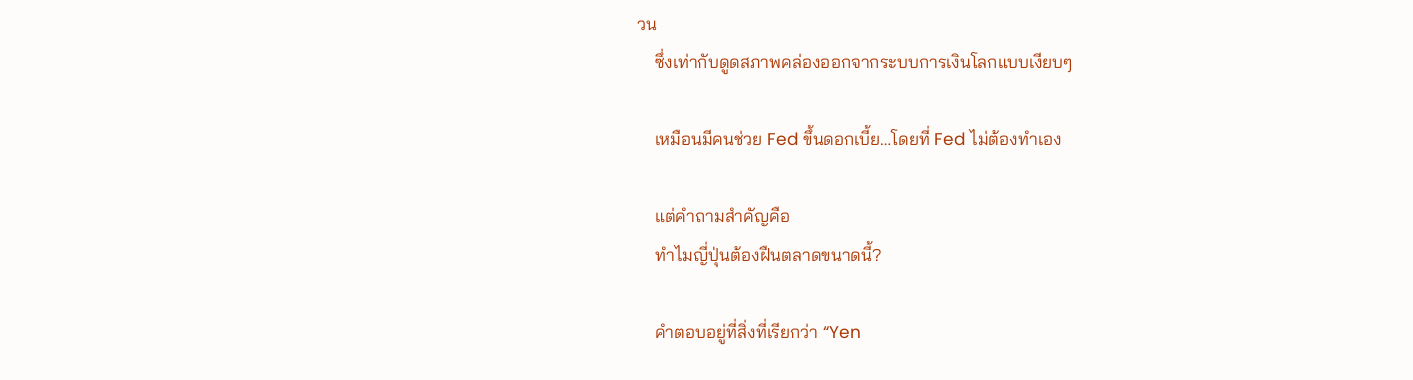วน
    ซึ่งเท่ากับดูดสภาพคล่องออกจากระบบการเงินโลกแบบเงียบๆ

    เหมือนมีคนช่วย Fed ขึ้นดอกเบี้ย…โดยที่ Fed ไม่ต้องทำเอง

    แต่คำถามสำคัญคือ
    ทำไมญี่ปุ่นต้องฝืนตลาดขนาดนี้?

    คำตอบอยู่ที่สิ่งที่เรียกว่า “Yen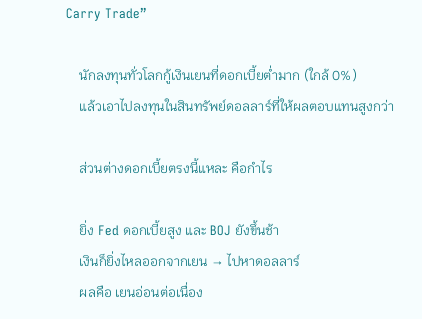Carry Trade”

    นักลงทุนทั่วโลกกู้เงินเยนที่ดอกเบี้ยต่ำมาก (ใกล้ 0%)
    แล้วเอาไปลงทุนในสินทรัพย์ดอลลาร์ที่ให้ผลตอบแทนสูงกว่า

    ส่วนต่างดอกเบี้ยตรงนี้แหละ คือกำไร

    ยิ่ง Fed ดอกเบี้ยสูง และ BOJ ยังขึ้นช้า
    เงินก็ยิ่งไหลออกจากเยน → ไปหาดอลลาร์
    ผลคือ เยนอ่อนต่อเนื่อง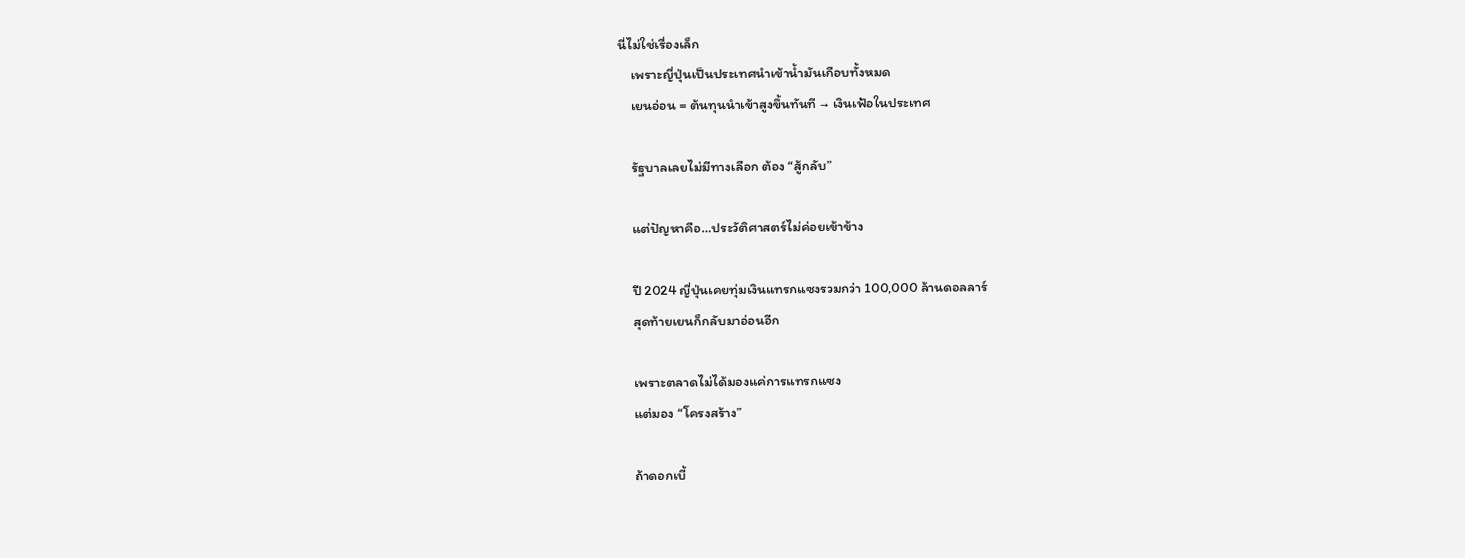นี่ไม่ใช่เรื่องเล็ก
    เพราะญี่ปุ่นเป็นประเทศนำเข้าน้ำมันเกือบทั้งหมด
    เยนอ่อน = ต้นทุนนำเข้าสูงขึ้นทันที → เงินเฟ้อในประเทศ

    รัฐบาลเลยไม่มีทางเลือก ต้อง “สู้กลับ”

    แต่ปัญหาคือ…ประวัติศาสตร์ไม่ค่อยเข้าข้าง

    ปี 2024 ญี่ปุ่นเคยทุ่มเงินแทรกแซงรวมกว่า 100,000 ล้านดอลลาร์
    สุดท้ายเยนก็กลับมาอ่อนอีก

    เพราะตลาดไม่ได้มองแค่การแทรกแซง
    แต่มอง “โครงสร้าง”

    ถ้าดอกเบี้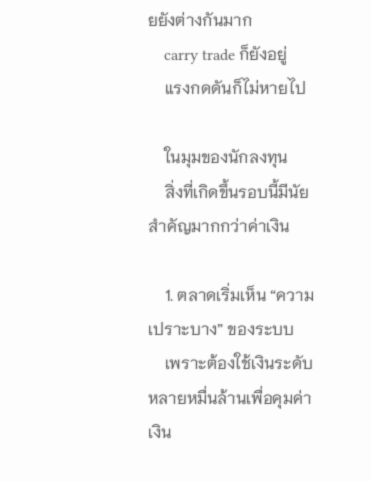ยยังต่างกันมาก
    carry trade ก็ยังอยู่
    แรงกดดันก็ไม่หายไป

    ในมุมของนักลงทุน
    สิ่งที่เกิดขึ้นรอบนี้มีนัยสำคัญมากกว่าค่าเงิน

    1. ตลาดเริ่มเห็น “ความเปราะบาง” ของระบบ
    เพราะต้องใช้เงินระดับหลายหมื่นล้านเพื่อคุมค่าเงิน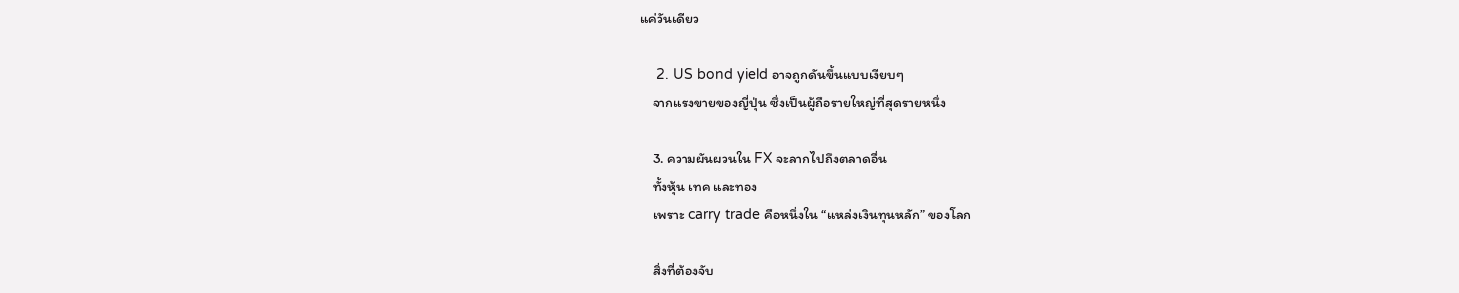แค่วันเดียว

    2. US bond yield อาจถูกดันขึ้นแบบเงียบๆ
    จากแรงขายของญี่ปุ่น ซึ่งเป็นผู้ถือรายใหญ่ที่สุดรายหนึ่ง

    3. ความผันผวนใน FX จะลากไปถึงตลาดอื่น
    ทั้งหุ้น เทค และทอง
    เพราะ carry trade คือหนึ่งใน “แหล่งเงินทุนหลัก” ของโลก

    สิ่งที่ต้องจับ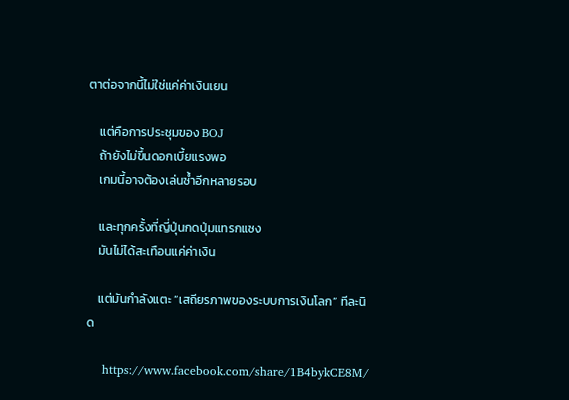ตาต่อจากนี้ไม่ใช่แค่ค่าเงินเยน

    แต่คือการประชุมของ BOJ
    ถ้ายังไม่ขึ้นดอกเบี้ยแรงพอ
    เกมนี้อาจต้องเล่นซ้ำอีกหลายรอบ

    และทุกครั้งที่ญี่ปุ่นกดปุ่มแทรกแซง
    มันไม่ได้สะเทือนแค่ค่าเงิน

    แต่มันกำลังแตะ “เสถียรภาพของระบบการเงินโลก” ทีละนิด

    https://www.facebook.com/share/1B4bykCE8M/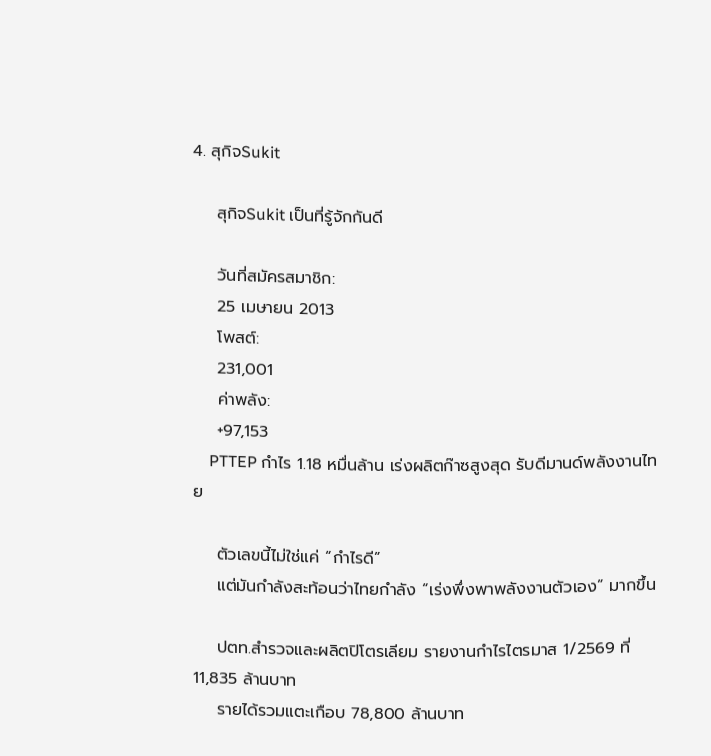4. สุกิจSukit

    สุกิจSukit เป็นที่รู้จักกันดี

    วันที่สมัครสมาชิก:
    25 เมษายน 2013
    โพสต์:
    231,001
    ค่าพลัง:
    +97,153
    PTTEP กำไร 1.18 หมื่นล้าน เร่งผลิตก๊าซสูงสุด รับดีมานด์พลังงานไทย

    ตัวเลขนี้ไม่ใช่แค่ “กำไรดี”
    แต่มันกำลังสะท้อนว่าไทยกำลัง “เร่งพึ่งพาพลังงานตัวเอง” มากขึ้น

    ปตท.สำรวจและผลิตปิโตรเลียม รายงานกำไรไตรมาส 1/2569 ที่ 11,835 ล้านบาท
    รายได้รวมแตะเกือบ 78,800 ล้านบาท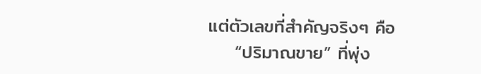แต่ตัวเลขที่สำคัญจริงๆ คือ
    “ปริมาณขาย” ที่พุ่ง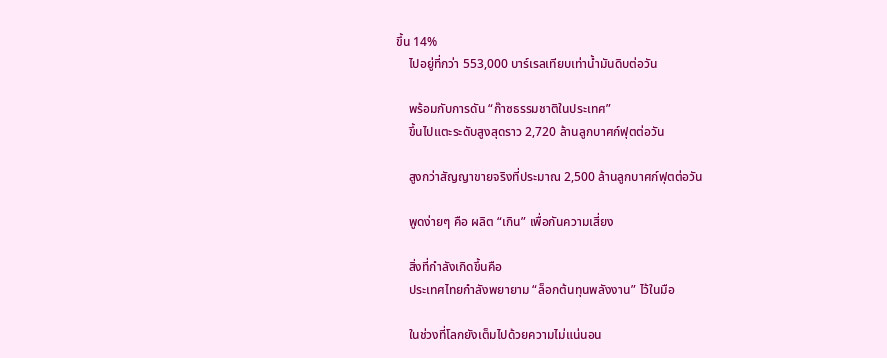ขึ้น 14%
    ไปอยู่ที่กว่า 553,000 บาร์เรลเทียบเท่าน้ำมันดิบต่อวัน

    พร้อมกับการดัน “ก๊าซธรรมชาติในประเทศ”
    ขึ้นไปแตะระดับสูงสุดราว 2,720 ล้านลูกบาศก์ฟุตต่อวัน

    สูงกว่าสัญญาขายจริงที่ประมาณ 2,500 ล้านลูกบาศก์ฟุตต่อวัน

    พูดง่ายๆ คือ ผลิต “เกิน” เพื่อกันความเสี่ยง

    สิ่งที่กำลังเกิดขึ้นคือ
    ประเทศไทยกำลังพยายาม “ล็อกต้นทุนพลังงาน” ไว้ในมือ

    ในช่วงที่โลกยังเต็มไปด้วยความไม่แน่นอน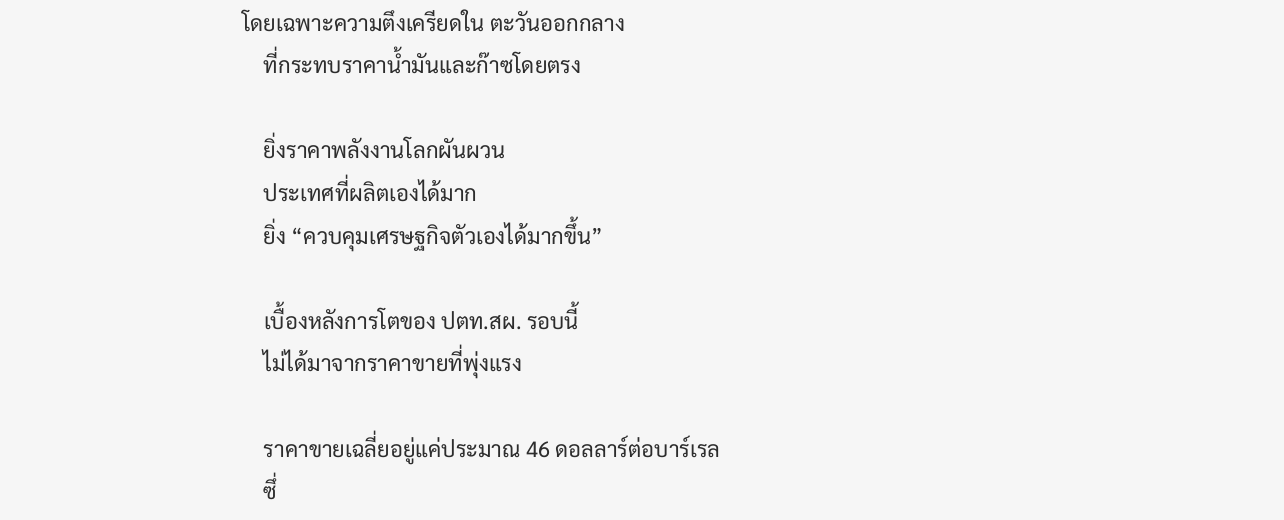โดยเฉพาะความตึงเครียดใน ตะวันออกกลาง
    ที่กระทบราคาน้ำมันและก๊าซโดยตรง

    ยิ่งราคาพลังงานโลกผันผวน
    ประเทศที่ผลิตเองได้มาก
    ยิ่ง “ควบคุมเศรษฐกิจตัวเองได้มากขึ้น”

    เบื้องหลังการโตของ ปตท.สผ. รอบนี้
    ไม่ได้มาจากราคาขายที่พุ่งแรง

    ราคาขายเฉลี่ยอยู่แค่ประมาณ 46 ดอลลาร์ต่อบาร์เรล
    ซึ่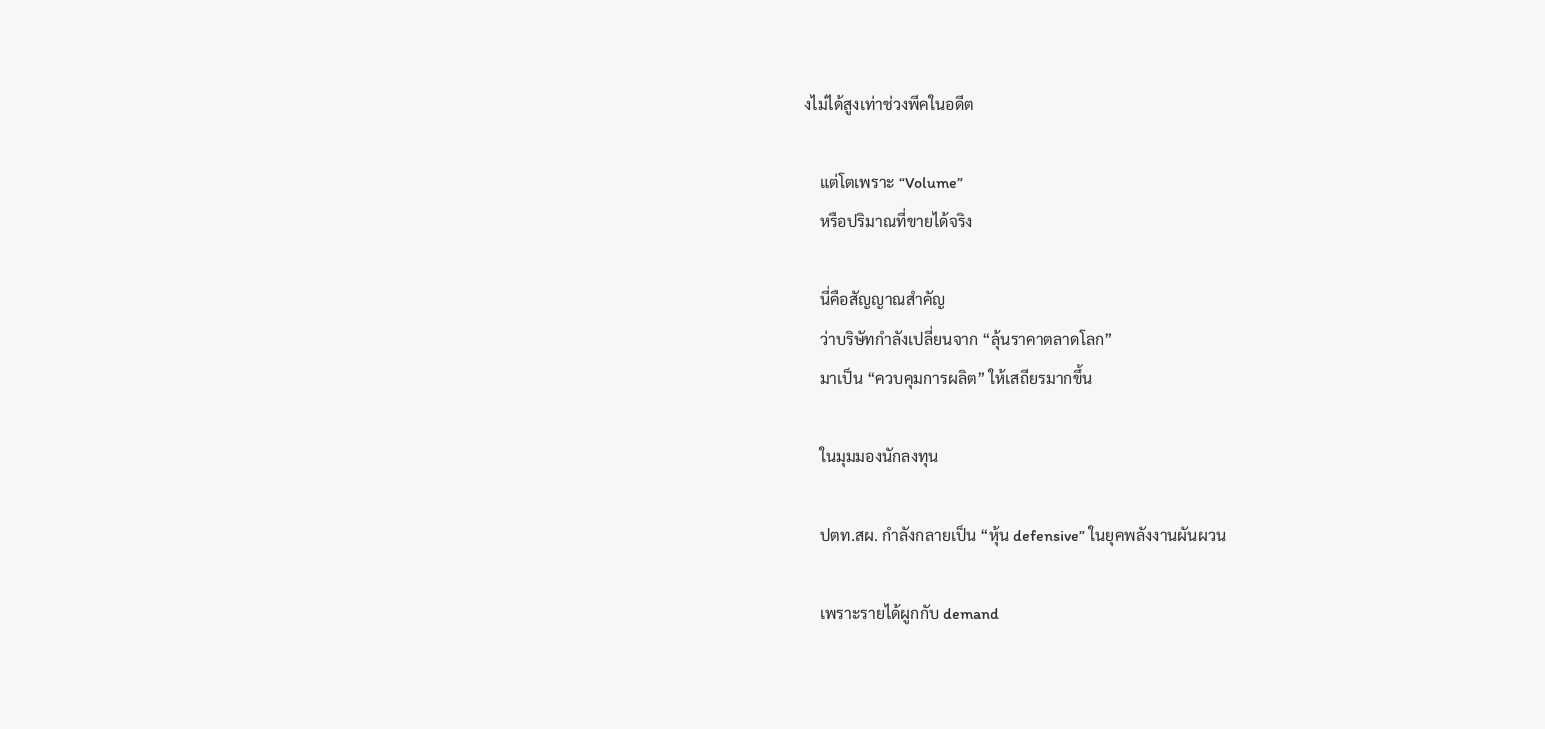งไม่ได้สูงเท่าช่วงพีคในอดีต

    แต่โตเพราะ “Volume”
    หรือปริมาณที่ขายได้จริง

    นี่คือสัญญาณสำคัญ
    ว่าบริษัทกำลังเปลี่ยนจาก “ลุ้นราคาตลาดโลก”
    มาเป็น “ควบคุมการผลิต” ให้เสถียรมากขึ้น

    ในมุมมองนักลงทุน

    ปตท.สผ. กำลังกลายเป็น “หุ้น defensive” ในยุคพลังงานผันผวน

    เพราะรายได้ผูกกับ demand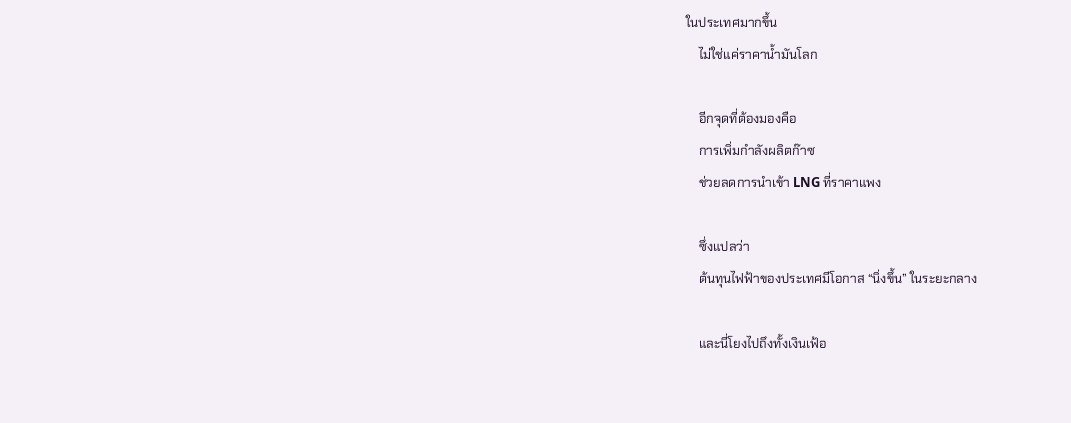ในประเทศมากขึ้น
    ไม่ใช่แค่ราคาน้ำมันโลก

    อีกจุดที่ต้องมองคือ
    การเพิ่มกำลังผลิตก๊าซ
    ช่วยลดการนำเข้า LNG ที่ราคาแพง

    ซึ่งแปลว่า
    ต้นทุนไฟฟ้าของประเทศมีโอกาส “นิ่งขึ้น” ในระยะกลาง

    และนี่โยงไปถึงทั้งเงินเฟ้อ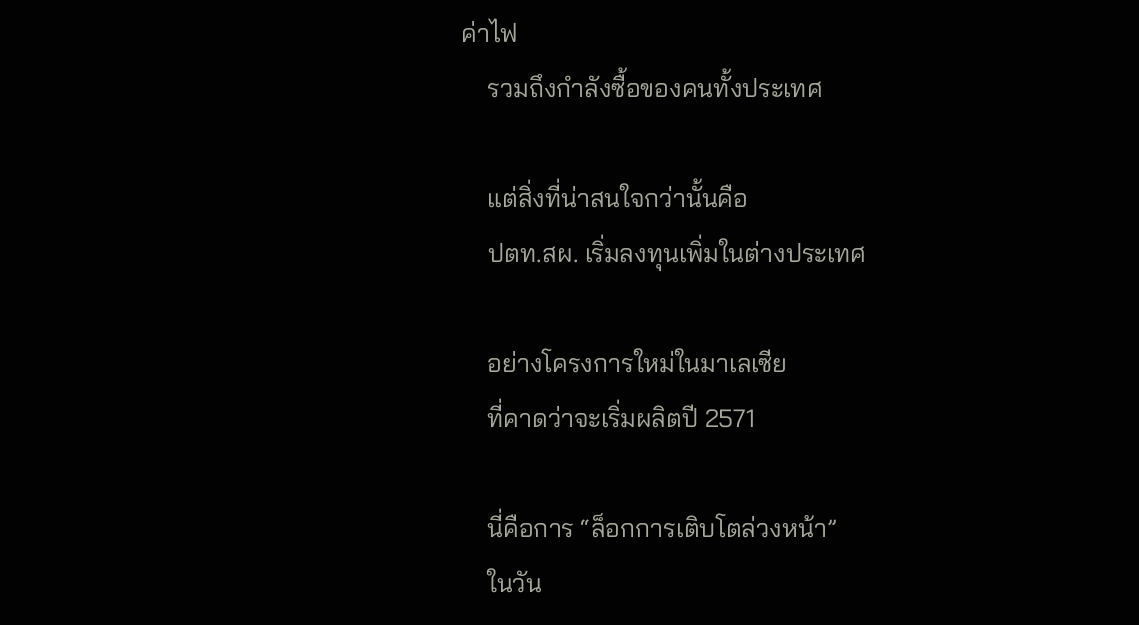ค่าไฟ
    รวมถึงกำลังซื้อของคนทั้งประเทศ

    แต่สิ่งที่น่าสนใจกว่านั้นคือ
    ปตท.สผ. เริ่มลงทุนเพิ่มในต่างประเทศ

    อย่างโครงการใหม่ในมาเลเซีย
    ที่คาดว่าจะเริ่มผลิตปี 2571

    นี่คือการ “ล็อกการเติบโตล่วงหน้า”
    ในวัน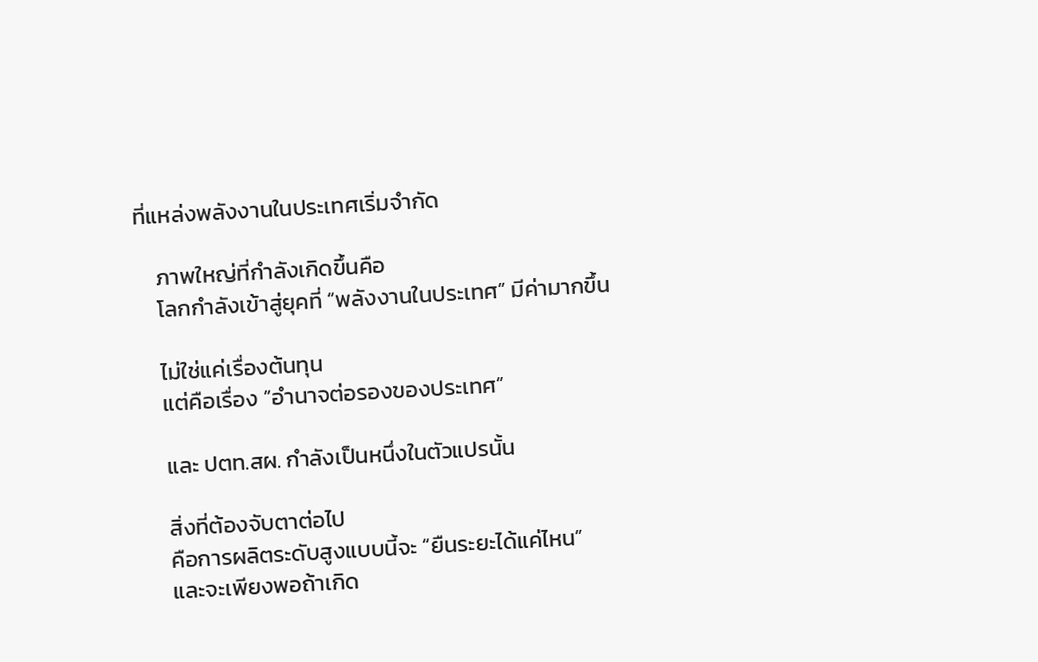ที่แหล่งพลังงานในประเทศเริ่มจำกัด

    ภาพใหญ่ที่กำลังเกิดขึ้นคือ
    โลกกำลังเข้าสู่ยุคที่ “พลังงานในประเทศ” มีค่ามากขึ้น

    ไม่ใช่แค่เรื่องต้นทุน
    แต่คือเรื่อง “อำนาจต่อรองของประเทศ”

    และ ปตท.สผ. กำลังเป็นหนึ่งในตัวแปรนั้น

    สิ่งที่ต้องจับตาต่อไป
    คือการผลิตระดับสูงแบบนี้จะ “ยืนระยะได้แค่ไหน”
    และจะเพียงพอถ้าเกิด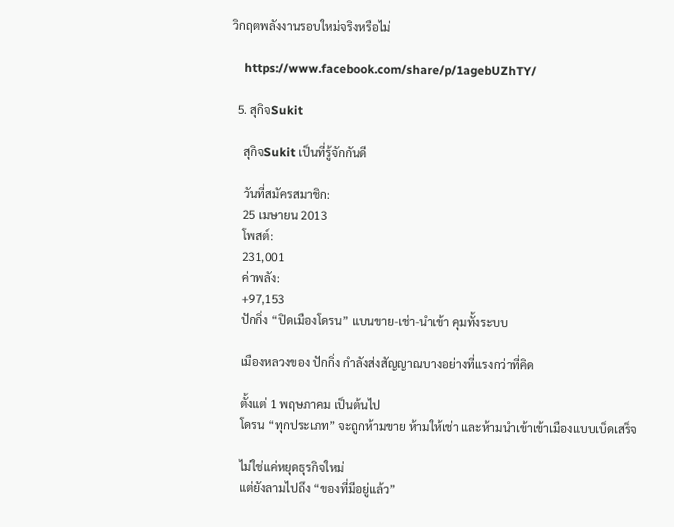วิกฤตพลังงานรอบใหม่จริงหรือไม่

    https://www.facebook.com/share/p/1agebUZhTY/

  5. สุกิจSukit

    สุกิจSukit เป็นที่รู้จักกันดี

    วันที่สมัครสมาชิก:
    25 เมษายน 2013
    โพสต์:
    231,001
    ค่าพลัง:
    +97,153
    ปักกิ่ง “ปิดเมืองโดรน” แบนขาย-เช่า-นำเข้า คุมทั้งระบบ

    เมืองหลวงของ ปักกิ่ง กำลังส่งสัญญาณบางอย่างที่แรงกว่าที่คิด

    ตั้งแต่ 1 พฤษภาคม เป็นต้นไป
    โดรน “ทุกประเภท” จะถูกห้ามขาย ห้ามให้เช่า และห้ามนำเข้าเข้าเมืองแบบเบ็ดเสร็จ

    ไม่ใช่แค่หยุดธุรกิจใหม่
    แต่ยังลามไปถึง “ของที่มีอยู่แล้ว”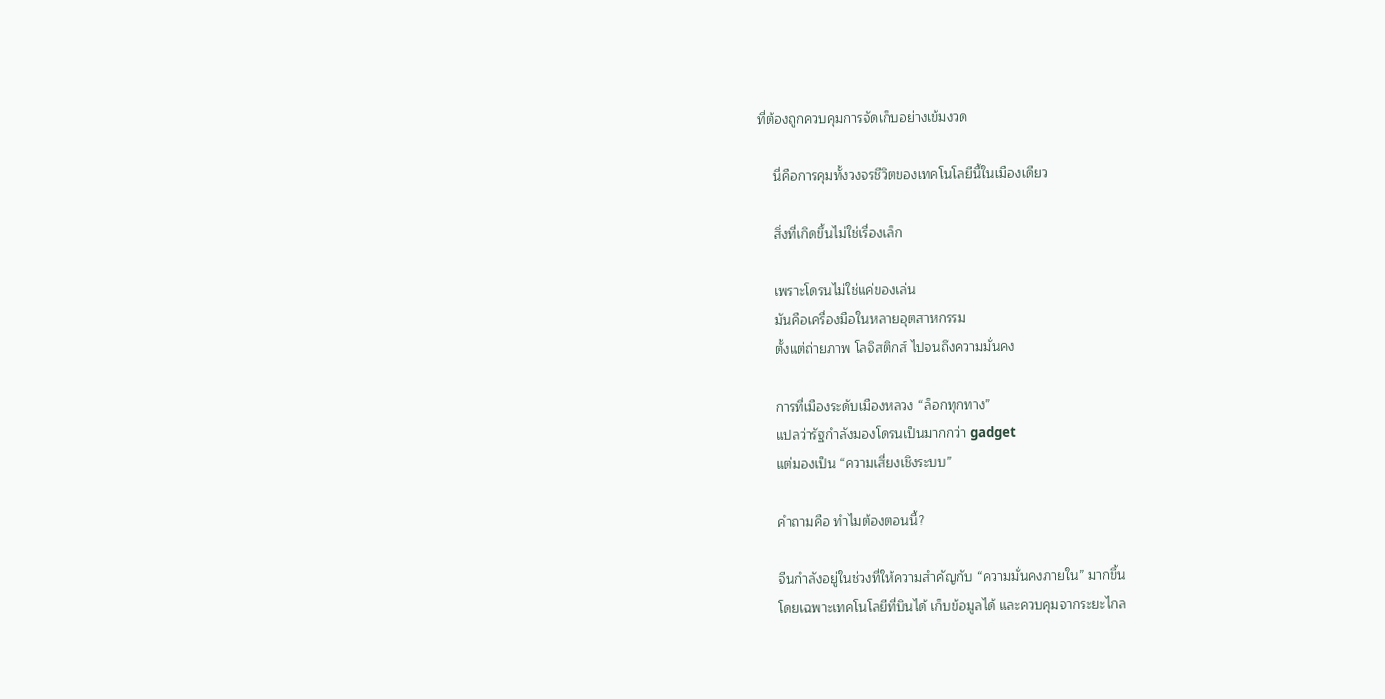ที่ต้องถูกควบคุมการจัดเก็บอย่างเข้มงวด

    นี่คือการคุมทั้งวงจรชีวิตของเทคโนโลยีนี้ในเมืองเดียว

    สิ่งที่เกิดขึ้นไม่ใช่เรื่องเล็ก

    เพราะโดรนไม่ใช่แค่ของเล่น
    มันคือเครื่องมือในหลายอุตสาหกรรม
    ตั้งแต่ถ่ายภาพ โลจิสติกส์ ไปจนถึงความมั่นคง

    การที่เมืองระดับเมืองหลวง “ล็อกทุกทาง”
    แปลว่ารัฐกำลังมองโดรนเป็นมากกว่า gadget
    แต่มองเป็น “ความเสี่ยงเชิงระบบ”

    คำถามคือ ทำไมต้องตอนนี้?

    จีนกำลังอยู่ในช่วงที่ให้ความสำคัญกับ “ความมั่นคงภายใน” มากขึ้น
    โดยเฉพาะเทคโนโลยีที่บินได้ เก็บข้อมูลได้ และควบคุมจากระยะไกล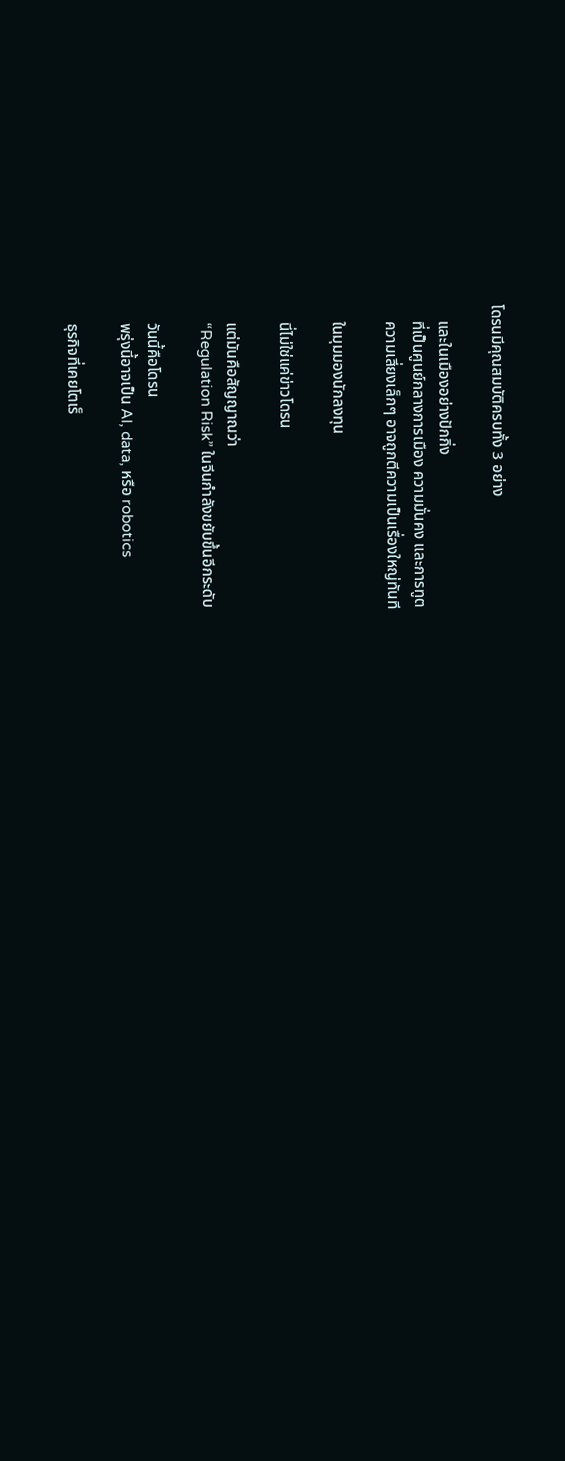โดรนมีคุณสมบัติครบทั้ง 3 อย่าง

    และในเมืองอย่างปักกิ่ง
    ที่เป็นศูนย์กลางการเมือง ความมั่นคง และการทูต
    ความเสี่ยงเล็กๆ อาจถูกตีความเป็นเรื่องใหญ่ทันที

    ในมุมมองนักลงทุน

    นี่ไม่ใช่แค่ข่าวโดรน

    แต่มันคือสัญญาณว่า
    “Regulation Risk” ในจีนกำลังขยับขึ้นอีกระดับ

    วันนี้คือโดรน
    พรุ่งนี้อาจเป็น AI, data, หรือ robotics

    ธุรกิจที่เคยโตเร็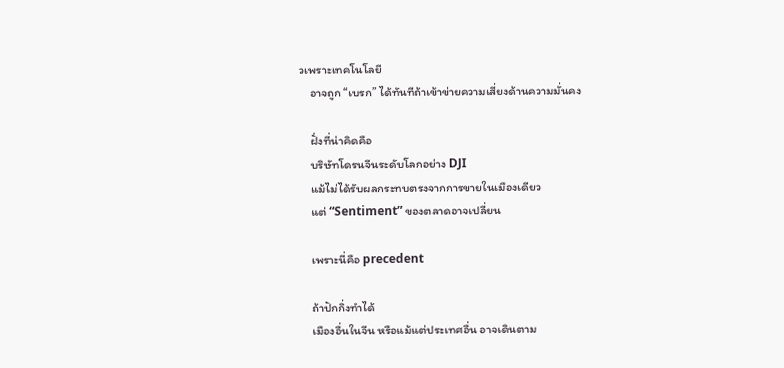วเพราะเทคโนโลยี
    อาจถูก “เบรก” ได้ทันทีถ้าเข้าข่ายความเสี่ยงด้านความมั่นคง

    ฝั่งที่น่าคิดคือ
    บริษัทโดรนจีนระดับโลกอย่าง DJI
    แม้ไม่ได้รับผลกระทบตรงจากการขายในเมืองเดียว
    แต่ “Sentiment” ของตลาดอาจเปลี่ยน

    เพราะนี่คือ precedent

    ถ้าปักกิ่งทำได้
    เมืองอื่นในจีน หรือแม้แต่ประเทศอื่น อาจเดินตาม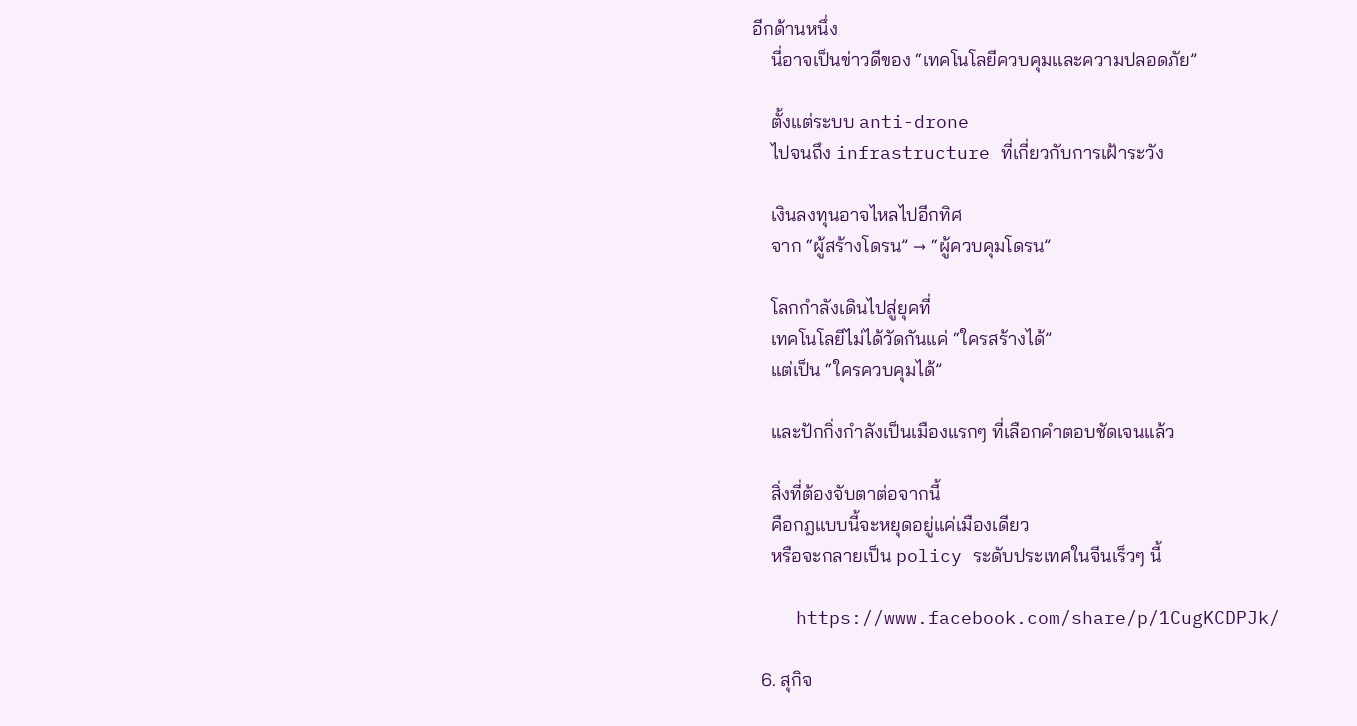อีกด้านหนึ่ง
    นี่อาจเป็นข่าวดีของ “เทคโนโลยีควบคุมและความปลอดภัย”

    ตั้งแต่ระบบ anti-drone
    ไปจนถึง infrastructure ที่เกี่ยวกับการเฝ้าระวัง

    เงินลงทุนอาจไหลไปอีกทิศ
    จาก “ผู้สร้างโดรน” → “ผู้ควบคุมโดรน”

    โลกกำลังเดินไปสู่ยุคที่
    เทคโนโลยีไม่ได้วัดกันแค่ “ใครสร้างได้”
    แต่เป็น “ใครควบคุมได้”

    และปักกิ่งกำลังเป็นเมืองแรกๆ ที่เลือกคำตอบชัดเจนแล้ว

    สิ่งที่ต้องจับตาต่อจากนี้
    คือกฎแบบนี้จะหยุดอยู่แค่เมืองเดียว
    หรือจะกลายเป็น policy ระดับประเทศในจีนเร็วๆ นี้

    https://www.facebook.com/share/p/1CugKCDPJk/

  6. สุกิจ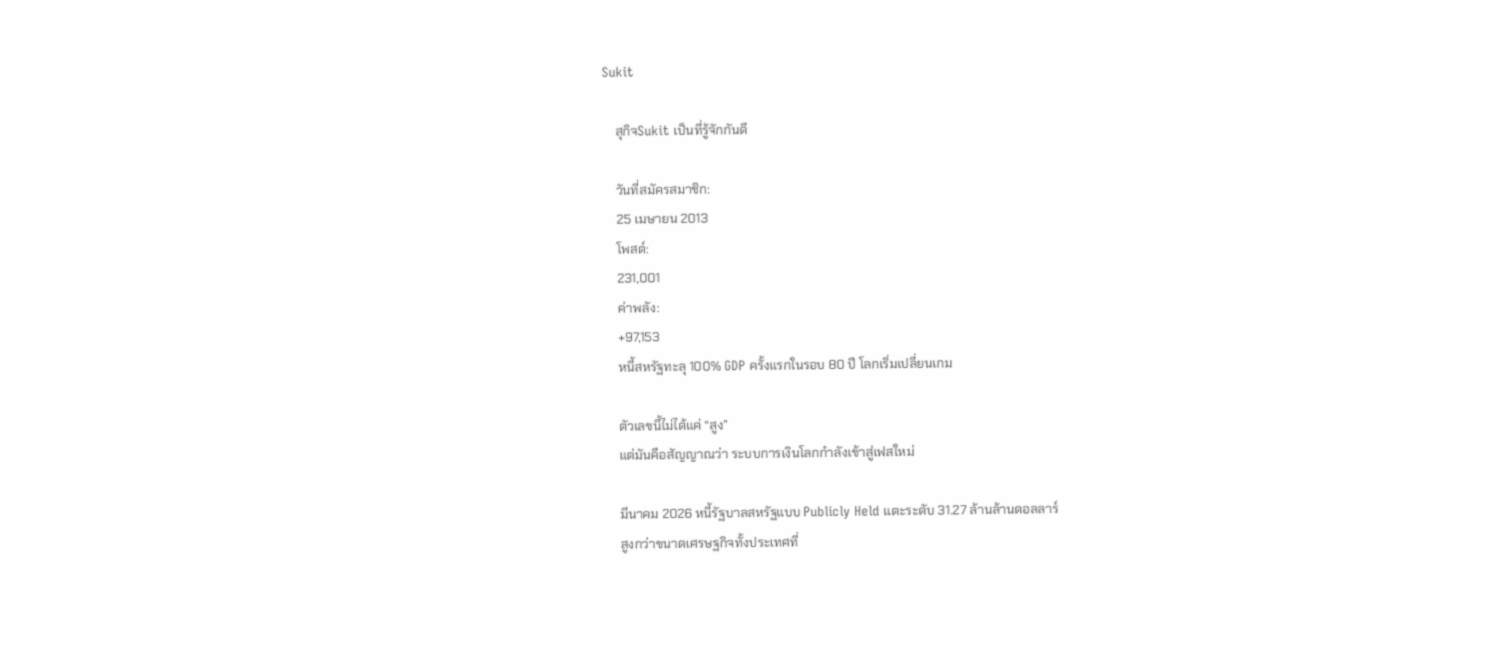Sukit

    สุกิจSukit เป็นที่รู้จักกันดี

    วันที่สมัครสมาชิก:
    25 เมษายน 2013
    โพสต์:
    231,001
    ค่าพลัง:
    +97,153
    หนี้สหรัฐทะลุ 100% GDP ครั้งแรกในรอบ 80 ปี โลกเริ่มเปลี่ยนเกม

    ตัวเลขนี้ไม่ได้แค่ “สูง”
    แต่มันคือสัญญาณว่า ระบบการเงินโลกกำลังเข้าสู่เฟสใหม่

    มีนาคม 2026 หนี้รัฐบาลสหรัฐแบบ Publicly Held แตะระดับ 31.27 ล้านล้านดอลลาร์
    สูงกว่าขนาดเศรษฐกิจทั้งประเทศที่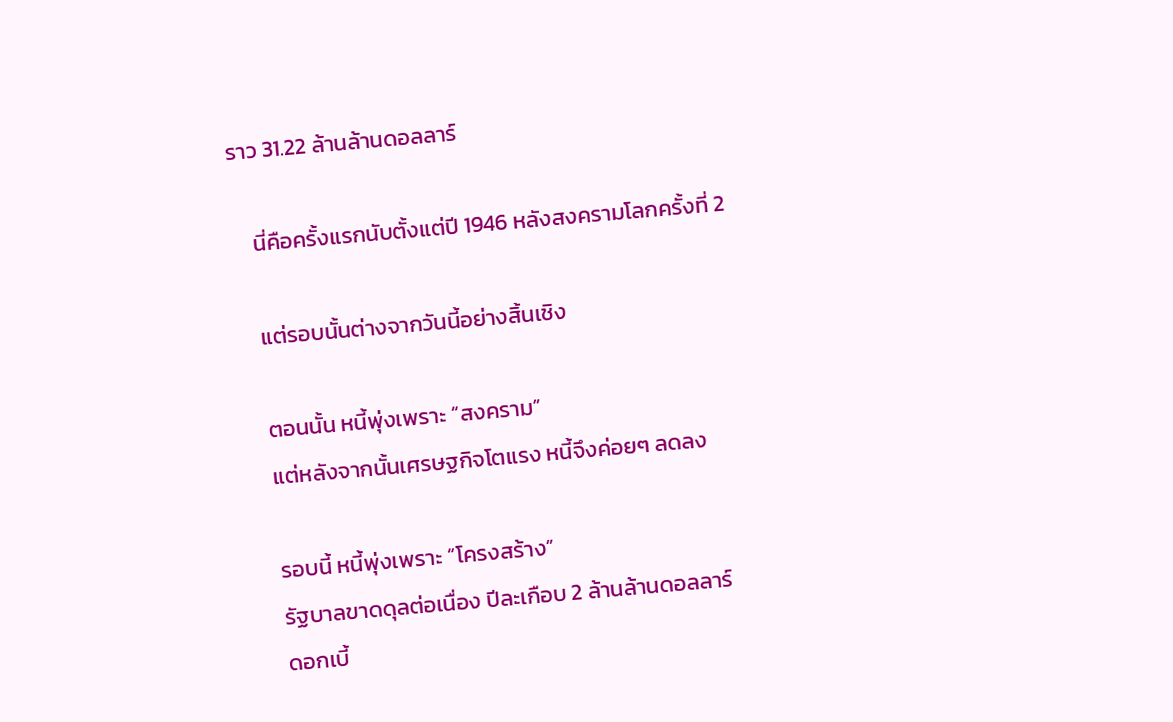ราว 31.22 ล้านล้านดอลลาร์

    นี่คือครั้งแรกนับตั้งแต่ปี 1946 หลังสงครามโลกครั้งที่ 2

    แต่รอบนั้นต่างจากวันนี้อย่างสิ้นเชิง

    ตอนนั้น หนี้พุ่งเพราะ “สงคราม”
    แต่หลังจากนั้นเศรษฐกิจโตแรง หนี้จึงค่อยๆ ลดลง

    รอบนี้ หนี้พุ่งเพราะ “โครงสร้าง”
    รัฐบาลขาดดุลต่อเนื่อง ปีละเกือบ 2 ล้านล้านดอลลาร์
    ดอกเบี้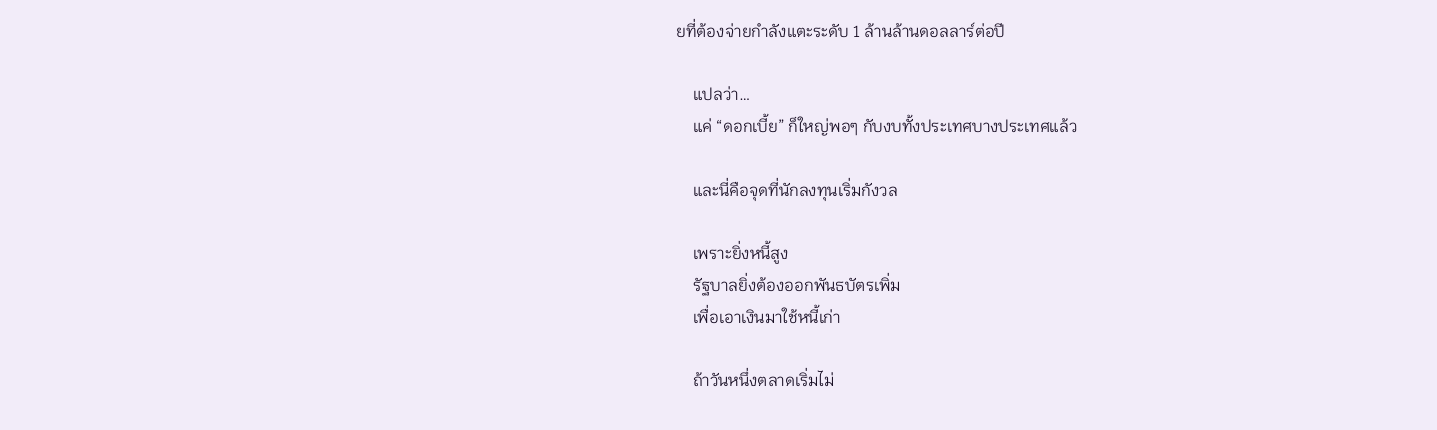ยที่ต้องจ่ายกำลังแตะระดับ 1 ล้านล้านดอลลาร์ต่อปี

    แปลว่า…
    แค่ “ดอกเบี้ย” ก็ใหญ่พอๆ กับงบทั้งประเทศบางประเทศแล้ว

    และนี่คือจุดที่นักลงทุนเริ่มกังวล

    เพราะยิ่งหนี้สูง
    รัฐบาลยิ่งต้องออกพันธบัตรเพิ่ม
    เพื่อเอาเงินมาใช้หนี้เก่า

    ถ้าวันหนึ่งตลาดเริ่มไม่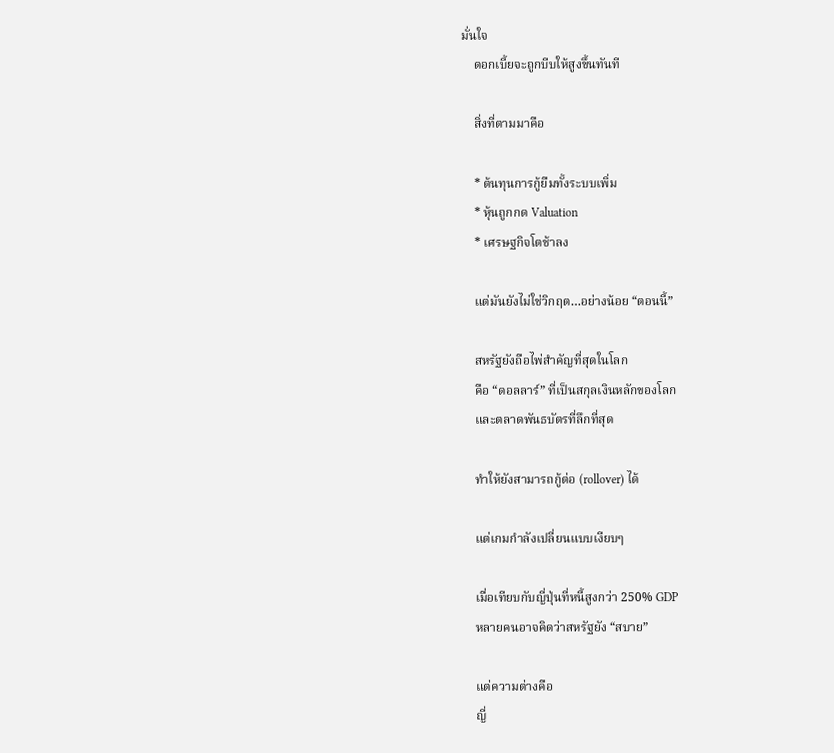มั่นใจ
    ดอกเบี้ยจะถูกบีบให้สูงขึ้นทันที

    สิ่งที่ตามมาคือ

    * ต้นทุนการกู้ยืมทั้งระบบเพิ่ม
    * หุ้นถูกกด Valuation
    * เศรษฐกิจโตช้าลง

    แต่มันยังไม่ใช่วิกฤต…อย่างน้อย “ตอนนี้”

    สหรัฐยังถือไพ่สำคัญที่สุดในโลก
    คือ “ดอลลาร์” ที่เป็นสกุลเงินหลักของโลก
    และตลาดพันธบัตรที่ลึกที่สุด

    ทำให้ยังสามารถกู้ต่อ (rollover) ได้

    แต่เกมกำลังเปลี่ยนแบบเงียบๆ

    เมื่อเทียบกับญี่ปุ่นที่หนี้สูงกว่า 250% GDP
    หลายคนอาจคิดว่าสหรัฐยัง “สบาย”

    แต่ความต่างคือ
    ญี่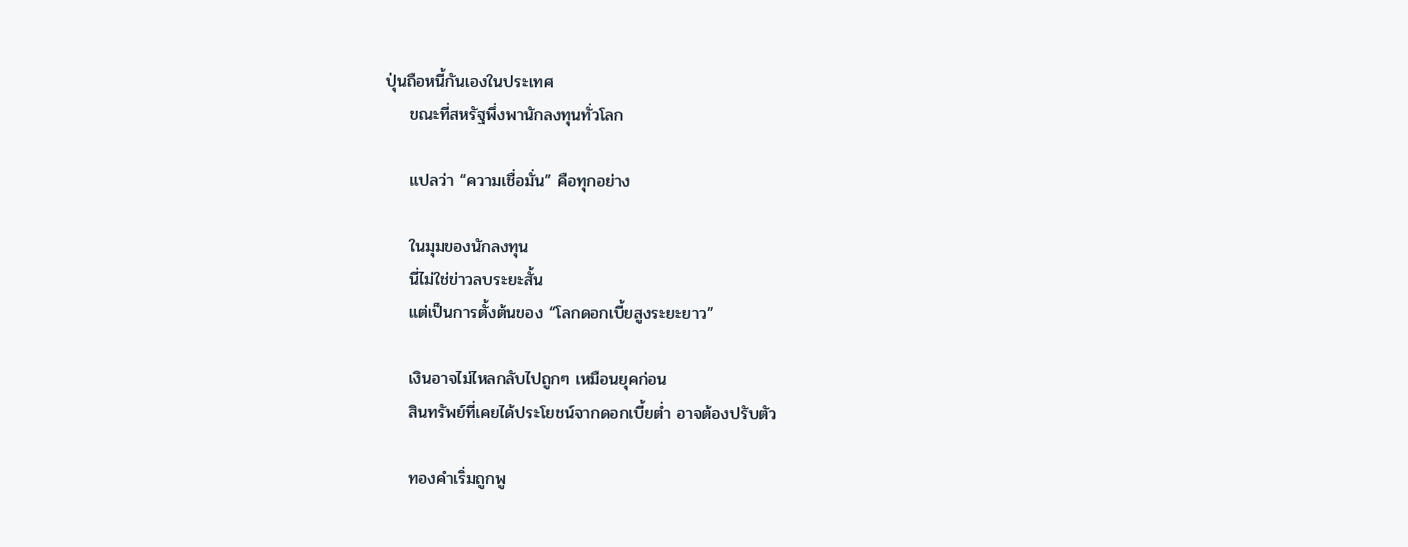ปุ่นถือหนี้กันเองในประเทศ
    ขณะที่สหรัฐพึ่งพานักลงทุนทั่วโลก

    แปลว่า “ความเชื่อมั่น” คือทุกอย่าง

    ในมุมของนักลงทุน
    นี่ไม่ใช่ข่าวลบระยะสั้น
    แต่เป็นการตั้งต้นของ “โลกดอกเบี้ยสูงระยะยาว”

    เงินอาจไม่ไหลกลับไปถูกๆ เหมือนยุคก่อน
    สินทรัพย์ที่เคยได้ประโยชน์จากดอกเบี้ยต่ำ อาจต้องปรับตัว

    ทองคำเริ่มถูกพู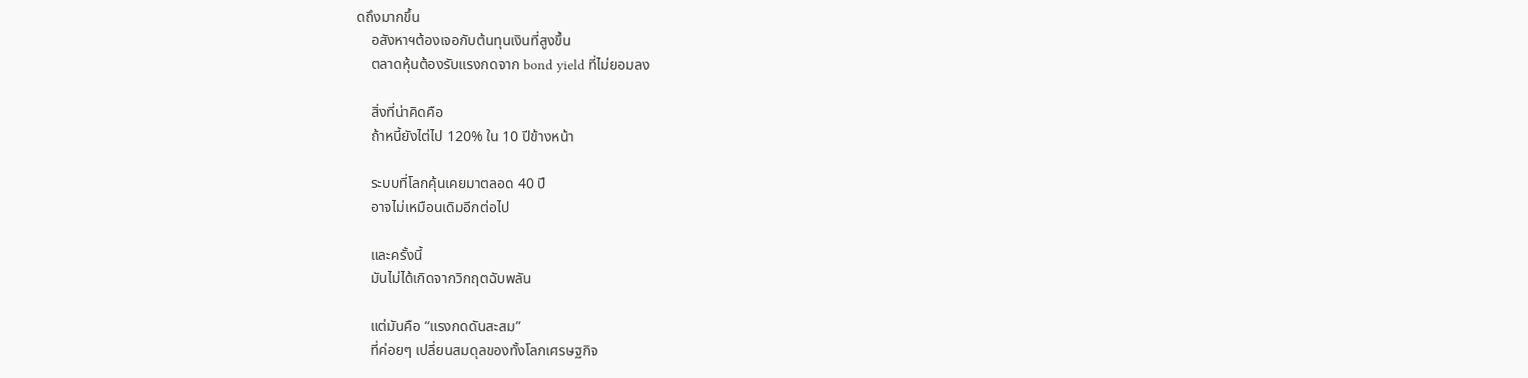ดถึงมากขึ้น
    อสังหาฯต้องเจอกับต้นทุนเงินที่สูงขึ้น
    ตลาดหุ้นต้องรับแรงกดจาก bond yield ที่ไม่ยอมลง

    สิ่งที่น่าคิดคือ
    ถ้าหนี้ยังไต่ไป 120% ใน 10 ปีข้างหน้า

    ระบบที่โลกคุ้นเคยมาตลอด 40 ปี
    อาจไม่เหมือนเดิมอีกต่อไป

    และครั้งนี้
    มันไม่ได้เกิดจากวิกฤตฉับพลัน

    แต่มันคือ “แรงกดดันสะสม”
    ที่ค่อยๆ เปลี่ยนสมดุลของทั้งโลกเศรษฐกิจ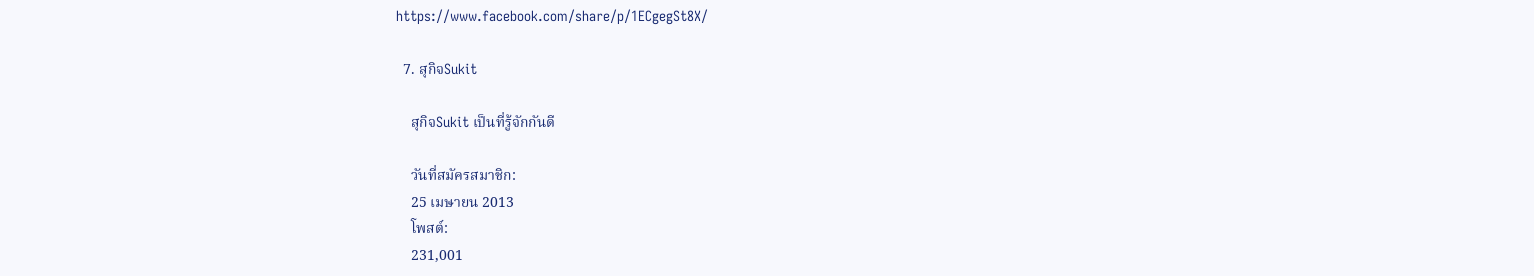https://www.facebook.com/share/p/1ECgegSt8X/

  7. สุกิจSukit

    สุกิจSukit เป็นที่รู้จักกันดี

    วันที่สมัครสมาชิก:
    25 เมษายน 2013
    โพสต์:
    231,001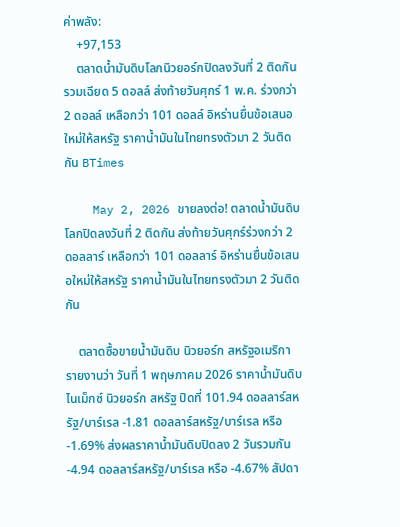ค่าพลัง:
    +97,153
    ตลาดน้ำมันดิบโลกนิวยอร์กปิดลงวันที่ 2 ติดกันรวมเฉียด 5 ดอลล์ ส่งท้ายวันศุกร์ 1 พ.ค. ร่วงกว่า 2 ดอลล์ เหลือกว่า 101 ดอลล์ อิหร่านยื่นข้อเสนอใหม่ให้สหรัฐ ราคาน้ำมันในไทยทรงตัวมา 2 วันติดกัน BTimes

    May 2, 2026 ขายลงต่อ! ตลาดน้ำมันดิบโลกปิดลงวันที่ 2 ติดกัน ส่งท้ายวันศุกร์ร่วงกว่า 2 ดอลลาร์ เหลือกว่า 101 ดอลลาร์ อิหร่านยื่นข้อเสนอใหม่ให้สหรัฐ ราคาน้ำมันในไทยทรงตัวมา 2 วันติดกัน

    ตลาดซื้อขายน้ำมันดิบ นิวยอร์ก สหรัฐอเมริกา รายงานว่า วันที่ 1 พฤษภาคม 2026 ราคาน้ำมันดิบไนเม็กซ์ นิวยอร์ก สหรัฐ ปิดที่ 101.94 ดอลลาร์สหรัฐ/บาร์เรล -1.81 ดอลลาร์สหรัฐ/บาร์เรล หรือ -1.69% ส่งผลราคาน้ำมันดิบปิดลง 2 วันรวมกัน -4.94 ดอลลาร์สหรัฐ/บาร์เรล หรือ -4.67% สัปดา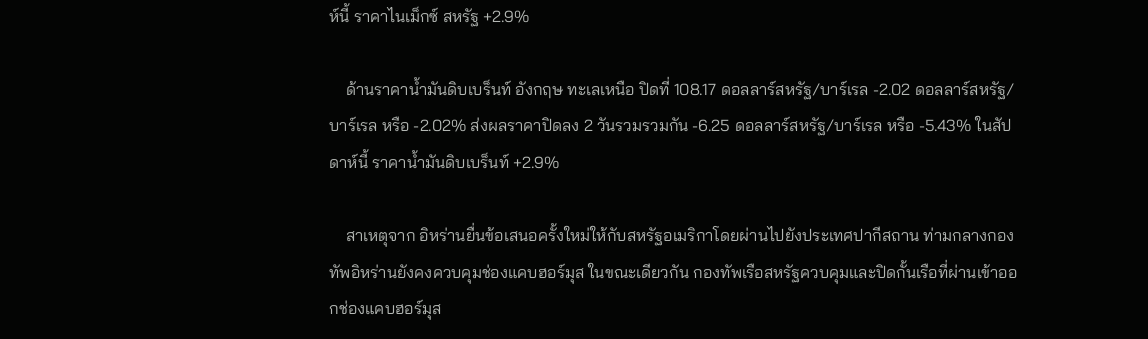ห์นี้ ราคาไนเม็กซ์ สหรัฐ +2.9%

    ด้านราคาน้ำมันดิบเบร็นท์ อังกฤษ ทะเลเหนือ ปิดที่ 108.17 ดอลลาร์สหรัฐ/บาร์เรล -2.02 ดอลลาร์สหรัฐ/บาร์เรล หรือ -2.02% ส่งผลราคาปิดลง 2 วันรวมรวมกัน -6.25 ดอลลาร์สหรัฐ/บาร์เรล หรือ -5.43% ในสัปดาห์นี้ ราคาน้ำมันดิบเบร็นท์ +2.9%

    สาเหตุจาก อิหร่านยื่นข้อเสนอครั้งใหม่ให้กับสหรัฐอเมริกาโดยผ่านไปยังประเทศปากีสถาน ท่ามกลางกองทัพอิหร่านยังคงควบคุมช่องแคบฮอร์มุส ในขณะเดียวกัน กองทัพเรือสหรัฐควบคุมและปิดกั้นเรือที่ผ่านเข้าออกช่องแคบฮอร์มุส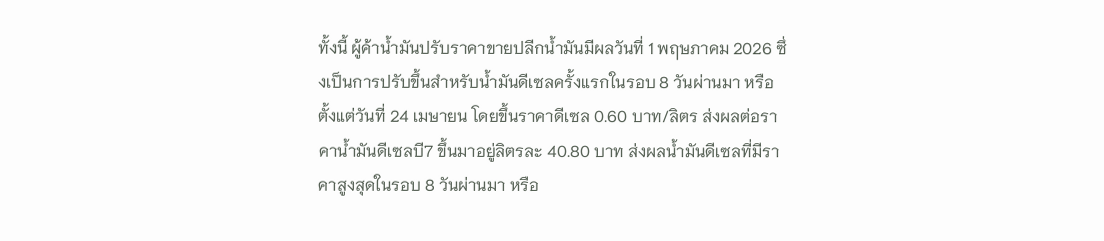ทั้งนี้ ผู้ค้าน้ำมันปรับราคาขายปลีกน้ำมันมีผลวันที่ 1 พฤษภาคม 2026 ซึ่งเป็นการปรับขึ้นสำหรับน้ำมันดีเซลครั้งแรกในรอบ 8 วันผ่านมา หรือตั้งแต่วันที่ 24 เมษายน โดยขึ้นราคาดีเซล 0.60 บาท/ลิตร ส่งผลต่อราคาน้ำมันดีเซลบี7 ขึ้นมาอยู่ลิตรละ 40.80 บาท ส่งผลน้ำมันดีเซลที่มีราคาสูงสุดในรอบ 8 วันผ่านมา หรือ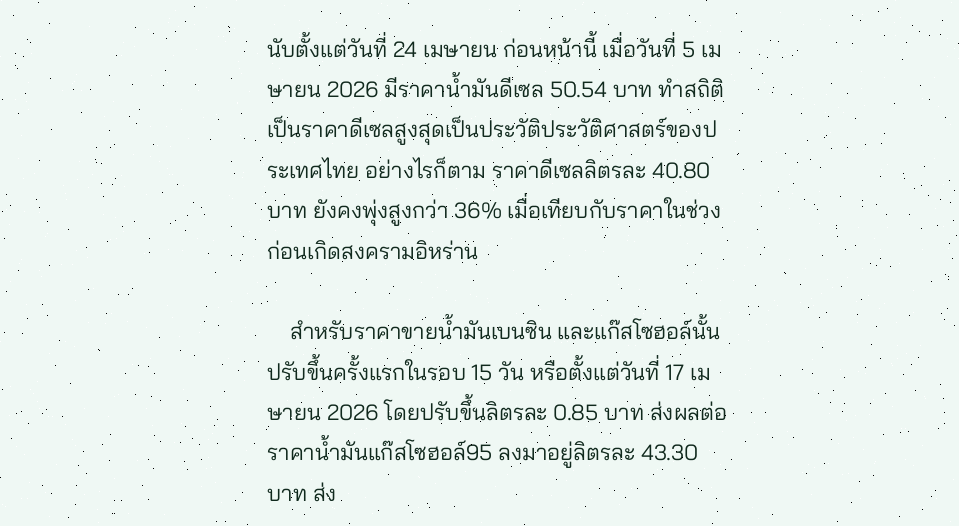นับตั้งแต่วันที่ 24 เมษายน ก่อนหน้านี้ เมื่อวันที่ 5 เมษายน 2026 มีราคาน้ำมันดีเซล 50.54 บาท ทำสถิติเป็นราคาดีเซลสูงสุดเป็นประวัติประวัติศาสตร์ของประเทศไทย อย่างไรก็ตาม ราคาดีเซลลิตรละ 40.80 บาท ยังคงพุ่งสูงกว่า 36% เมื่อเทียบกับราคาในช่วงก่อนเกิดสงครามอิหร่าน

    สำหรับราคาขายน้ำมันเบนซิน และแก๊สโซฮอล์นั้น ปรับขึ้นครั้งแรกในรอบ 15 วัน หรือตั้งแต่วันที่ 17 เมษายน 2026 โดยปรับขึ้นลิตรละ 0.85 บาท ส่งผลต่อราคาน้ำมันแก๊สโซฮอล์95 ลงมาอยู่ลิตรละ 43.30 บาท ส่ง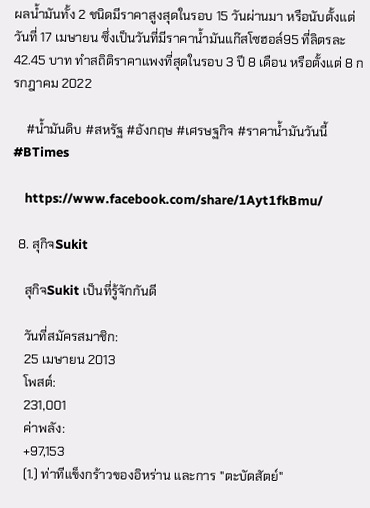ผลน้ำมันทั้ง 2 ชนิดมีราคาสูงสุดในรอบ 15 วันผ่านมา หรือนับตั้งแต่วันที่ 17 เมษายน ซึ่งเป็นวันที่มีราคาน้ำมันแก๊สโซฮอล์95 ที่ลิตรละ 42.45 บาท ทำสถิติราคาแพงที่สุดในรอบ 3 ปี 8 เดือน หรือตั้งแต่ 8 กรกฎาคม 2022

    #น้ำมันดิบ #สหรัฐ #อังกฤษ #เศรษฐกิจ #ราคาน้ำมันวันนี้ #BTimes

    https://www.facebook.com/share/1Ayt1fkBmu/

  8. สุกิจSukit

    สุกิจSukit เป็นที่รู้จักกันดี

    วันที่สมัครสมาชิก:
    25 เมษายน 2013
    โพสต์:
    231,001
    ค่าพลัง:
    +97,153
    (1.) ท่าทีแข็งกร้าวของอิหร่าน และการ "ตะบัดสัตย์"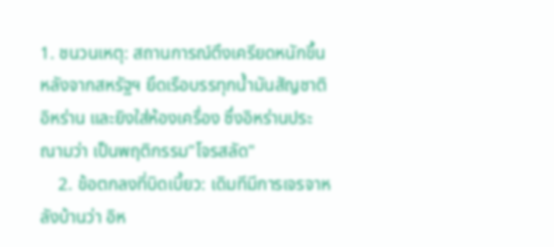1. ชนวนเหตุ: สถานการณ์ตึงเครียดหนักขึ้นหลังจากสหรัฐฯ ยึดเรือบรรทุกน้ำมันสัญชาติอิหร่าน และยิงใส่ห้องเครื่อง ซึ่งอิหร่านประณามว่า เป็นพฤติกรรม"โจรสลัด"
    2. ข้อตกลงที่บิดเบี้ยว: เดิมทีมีการเจรจาหลังบ้านว่า อิห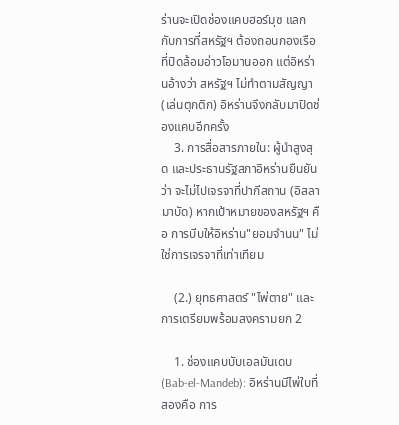ร่านจะเปิดช่องแคบฮอร์มุซ แลกกับการที่สหรัฐฯ ต้องถอนกองเรือที่ปิดล้อมอ่าวโอมานออก แต่อิหร่านอ้างว่า สหรัฐฯ ไม่ทำตามสัญญา (เล่นตุกติก) อิหร่านจึงกลับมาปิดช่องแคบอีกครั้ง
    3. การสื่อสารภายใน: ผู้นำสูงสุด และประธานรัฐสภาอิหร่านยืนยันว่า จะไม่ไปเจรจาที่ปากีสถาน (อิสลามาบัด) หากเป้าหมายของสหรัฐฯ คือ การบีบให้อิหร่าน"ยอมจำนน" ไม่ใช่การเจรจาที่เท่าเทียม

    (2.) ยุทธศาสตร์ "ไพ่ตาย" และการเตรียมพร้อมสงครามยก 2

    1. ช่องแคบบับเอลมันเดบ (Bab-el-Mandeb): อิหร่านมีไพ่ใบที่สองคือ การ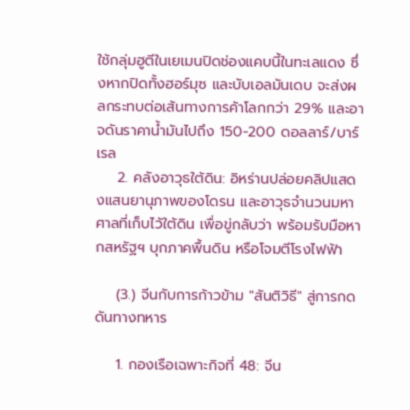ใช้กลุ่มฮูตีในเยเมนปิดช่องแคบนี้ในทะเลแดง ซึ่งหากปิดทั้งฮอร์มุซ และบับเอลมันเดบ จะส่งผลกระทบต่อเส้นทางการค้าโลกกว่า 29% และอาจดันราคาน้ำมันไปถึง 150-200 ดอลลาร์/บาร์เรล
    2. คลังอาวุธใต้ดิน: อิหร่านปล่อยคลิปแสดงแสนยานุภาพของโดรน และอาวุธจำนวนมหาศาลที่เก็บไว้ใต้ดิน เพื่อขู่กลับว่า พร้อมรับมือหากสหรัฐฯ บุกภาคพื้นดิน หรือโจมตีโรงไฟฟ้า

    (3.) จีนกับการก้าวข้าม "สันติวิธี" สู่การกดดันทางทหาร

    1. กองเรือเฉพาะกิจที่ 48: จีน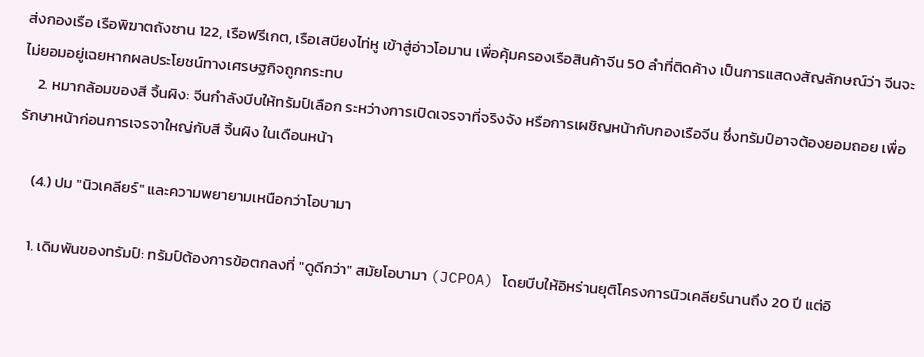ส่งกองเรือ เรือพิฆาตถังซาน 122, เรือฟรีเกต, เรือเสบียงไท่หู เข้าสู่อ่าวโอมาน เพื่อคุ้มครองเรือสินค้าจีน 50 ลำที่ติดค้าง เป็นการแสดงสัญลักษณ์ว่า จีนจะไม่ยอมอยู่เฉยหากผลประโยชน์ทางเศรษฐกิจถูกกระทบ
    2. หมากล้อมของสี จิ้นผิง: จีนกำลังบีบให้ทรัมป์เลือก ระหว่างการเปิดเจรจาที่จริงจัง หรือการเผชิญหน้ากับกองเรือจีน ซึ่งทรัมป์อาจต้องยอมถอย เพื่อรักษาหน้าก่อนการเจรจาใหญ่กับสี จิ้นผิง ในเดือนหน้า

    (4.) ปม "นิวเคลียร์" และความพยายามเหนือกว่าโอบามา

    1. เดิมพันของทรัมป์: ทรัมป์ต้องการข้อตกลงที่ "ดูดีกว่า" สมัยโอบามา (JCPOA) โดยบีบให้อิหร่านยุติโครงการนิวเคลียร์นานถึง 20 ปี แต่อิ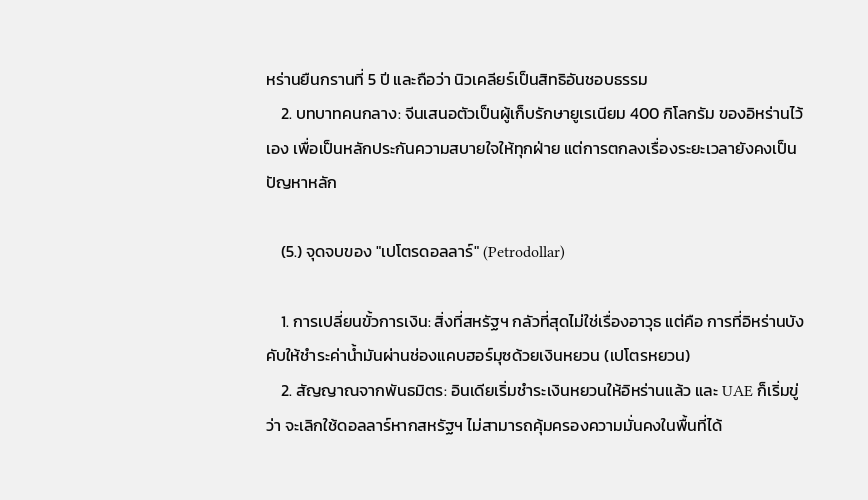หร่านยืนกรานที่ 5 ปี และถือว่า นิวเคลียร์เป็นสิทธิอันชอบธรรม
    2. บทบาทคนกลาง: จีนเสนอตัวเป็นผู้เก็บรักษายูเรเนียม 400 กิโลกรัม ของอิหร่านไว้เอง เพื่อเป็นหลักประกันความสบายใจให้ทุกฝ่าย แต่การตกลงเรื่องระยะเวลายังคงเป็นปัญหาหลัก

    (5.) จุดจบของ "เปโตรดอลลาร์" (Petrodollar)

    1. การเปลี่ยนขั้วการเงิน: สิ่งที่สหรัฐฯ กลัวที่สุดไม่ใช่เรื่องอาวุธ แต่คือ การที่อิหร่านบังคับให้ชำระค่าน้ำมันผ่านช่องแคบฮอร์มุซด้วยเงินหยวน (เปโตรหยวน)
    2. สัญญาณจากพันธมิตร: อินเดียเริ่มชำระเงินหยวนให้อิหร่านแล้ว และ UAE ก็เริ่มขู่ว่า จะเลิกใช้ดอลลาร์หากสหรัฐฯ ไม่สามารถคุ้มครองความมั่นคงในพื้นที่ได้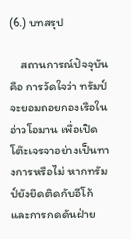(6.) บทสรุป

    สถานการณ์ปัจจุบันคือ การวัดใจว่า ทรัมป์จะยอมถอยกองเรือในอ่าวโอมาน เพื่อเปิดโต๊ะเจรจาอย่างเป็นทางการหรือไม่ หากทรัมป์ยังยึดติดกับอีโก้ และการกดดันฝ่าย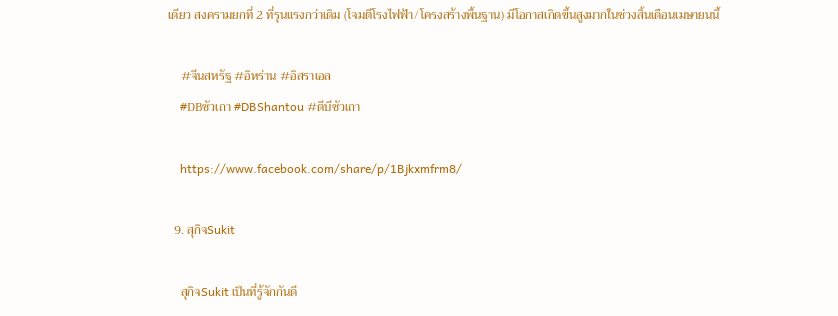เดียว สงครามยกที่ 2 ที่รุนแรงกว่าเดิม (โจมตีโรงไฟฟ้า/โครงสร้างพื้นฐาน) มีโอกาสเกิดขึ้นสูงมากในช่วงสิ้นเดือนเมษายนนี้

    #จีนสหรัฐ #อิหร่าน #อิสราเอล
    #DBซัวเถา #DBShantou #ดีบีซัวเถา

    https://www.facebook.com/share/p/1Bjkxmfrm8/

  9. สุกิจSukit

    สุกิจSukit เป็นที่รู้จักกันดี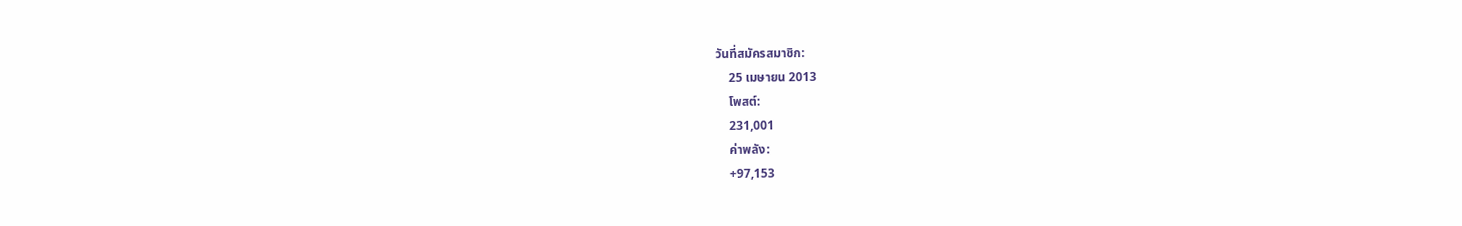วันที่สมัครสมาชิก:
    25 เมษายน 2013
    โพสต์:
    231,001
    ค่าพลัง:
    +97,153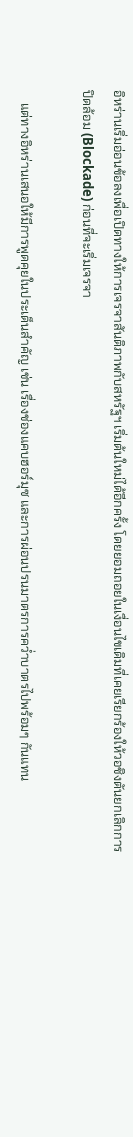อิหร่านเริ่มอ่อนข้อลงเพื่อเปิดทางให้การเจรจาสันติภาพกับสหรัฐฯ เริ่มต้นใหม่ได้อีกครั้ง โดยยอมถอยในเงื่อนไขเดิมที่เคยเรียกร้องให้วอชิงตันยกเลิกการปิดล้อม (Blockade) ก่อนที่จะเริ่มเจรจา

    แต่ทางอิหร่านเสนอให้มีการพูดคุยในประเด็นสำคัญ เช่น เรื่องช่องแคบฮอร์มุซ และการผ่อนปรนมาตรการคว่ำบาตรไปพร้อมๆ กันแทน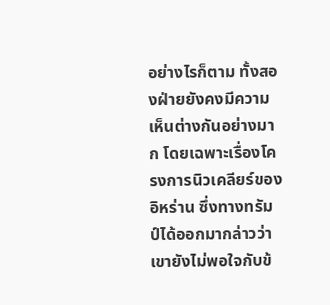อย่างไรก็ตาม ทั้งสองฝ่ายยังคงมีความเห็นต่างกันอย่างมาก โดยเฉพาะเรื่องโครงการนิวเคลียร์ของอิหร่าน ซึ่งทางทรัมป์ได้ออกมากล่าวว่าเขายังไม่พอใจกับข้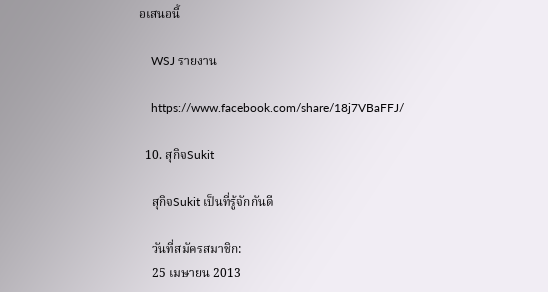อเสนอนี้

    WSJ รายงาน

    https://www.facebook.com/share/18j7VBaFFJ/

  10. สุกิจSukit

    สุกิจSukit เป็นที่รู้จักกันดี

    วันที่สมัครสมาชิก:
    25 เมษายน 2013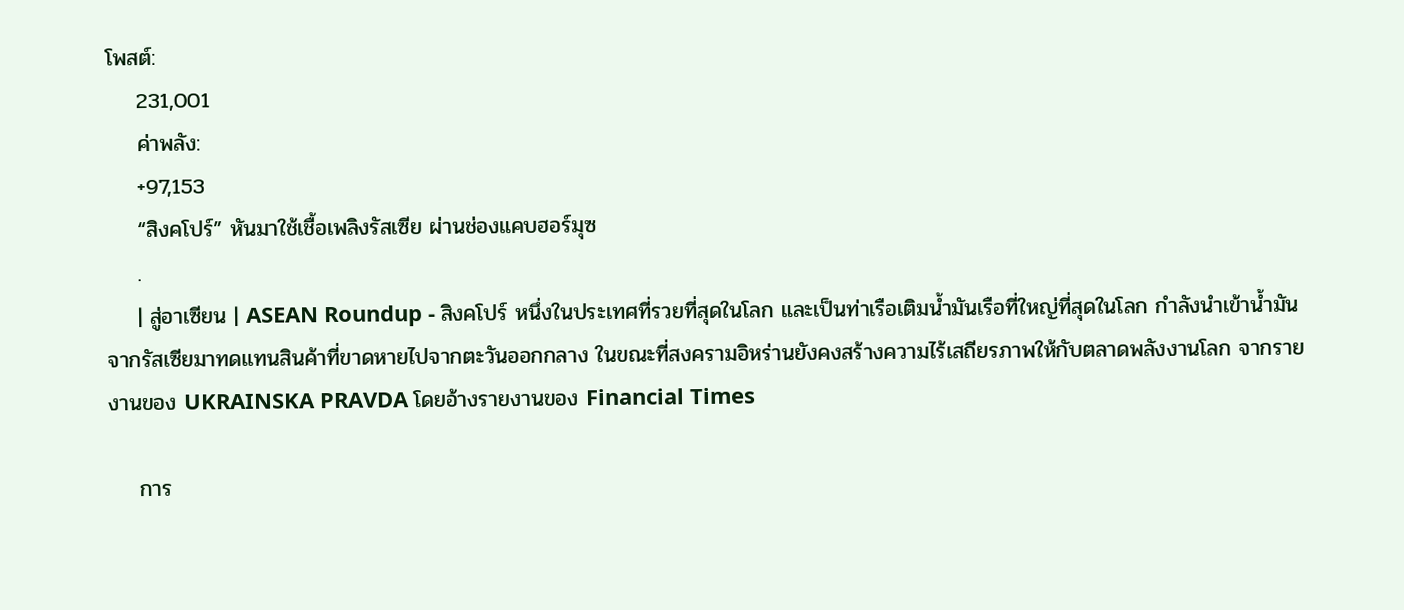โพสต์:
    231,001
    ค่าพลัง:
    +97,153
    “สิงคโปร์” หันมาใช้เชื้อเพลิงรัสเซีย ผ่านช่องแคบฮอร์มุซ
    .
    | สู่อาเซียน | ASEAN Roundup - สิงคโปร์ หนึ่งในประเทศที่รวยที่สุดในโลก และเป็นท่าเรือเติมน้ำมันเรือที่ใหญ่ที่สุดในโลก กำลังนำเข้าน้ำมันจากรัสเซียมาทดแทนสินค้าที่ขาดหายไปจากตะวันออกกลาง ในขณะที่สงครามอิหร่านยังคงสร้างความไร้เสถียรภาพให้กับตลาดพลังงานโลก จากรายงานของ UKRAINSKA PRAVDA โดยอ้างรายงานของ Financial Times

    การ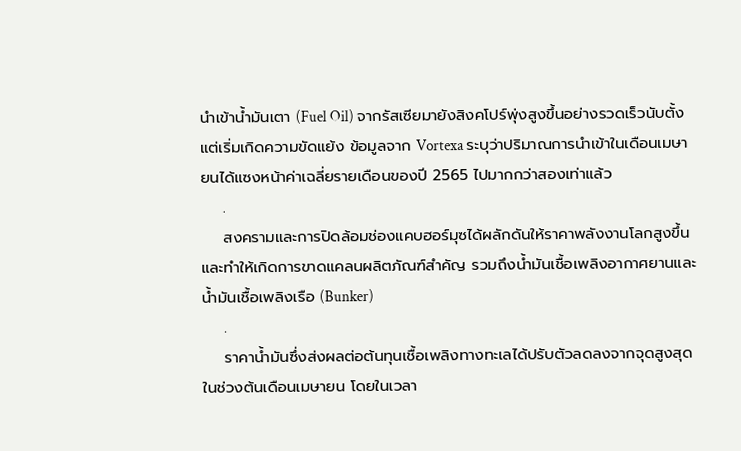นำเข้าน้ำมันเตา (Fuel Oil) จากรัสเซียมายังสิงคโปร์พุ่งสูงขึ้นอย่างรวดเร็วนับตั้งแต่เริ่มเกิดความขัดแย้ง ข้อมูลจาก Vortexa ระบุว่าปริมาณการนำเข้าในเดือนเมษายนได้แซงหน้าค่าเฉลี่ยรายเดือนของปี 2565 ไปมากกว่าสองเท่าแล้ว
    .
    สงครามและการปิดล้อมช่องแคบฮอร์มุซได้ผลักดันให้ราคาพลังงานโลกสูงขึ้น และทำให้เกิดการขาดแคลนผลิตภัณฑ์สำคัญ รวมถึงน้ำมันเชื้อเพลิงอากาศยานและน้ำมันเชื้อเพลิงเรือ (Bunker)
    .
    ราคาน้ำมันซึ่งส่งผลต่อต้นทุนเชื้อเพลิงทางทะเลได้ปรับตัวลดลงจากจุดสูงสุดในช่วงต้นเดือนเมษายน โดยในเวลา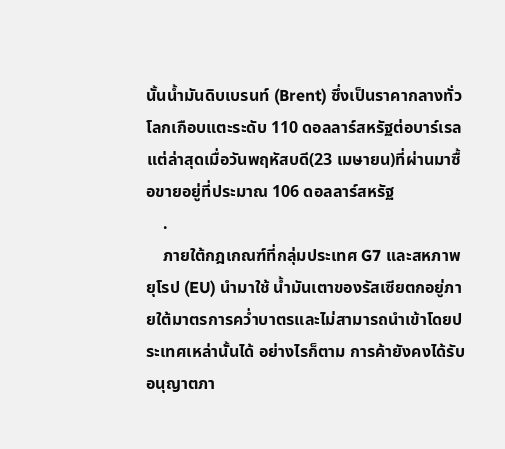นั้นน้ำมันดิบเบรนท์ (Brent) ซึ่งเป็นราคากลางทั่วโลกเกือบแตะระดับ 110 ดอลลาร์สหรัฐต่อบาร์เรล แต่ล่าสุดเมื่อวันพฤหัสบดี(23 เมษายน)ที่ผ่านมาซื้อขายอยู่ที่ประมาณ 106 ดอลลาร์สหรัฐ
    .
    ภายใต้กฎเกณฑ์ที่กลุ่มประเทศ G7 และสหภาพยุโรป (EU) นำมาใช้ น้ำมันเตาของรัสเซียตกอยู่ภายใต้มาตรการคว่ำบาตรและไม่สามารถนำเข้าโดยประเทศเหล่านั้นได้ อย่างไรก็ตาม การค้ายังคงได้รับอนุญาตภา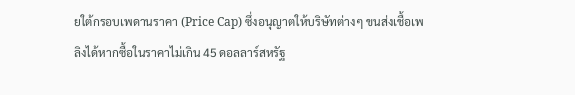ยใต้กรอบเพดานราคา (Price Cap) ซึ่งอนุญาตให้บริษัทต่างๆ ขนส่งเชื้อเพลิงได้หากซื้อในราคาไม่เกิน 45 ดอลลาร์สหรัฐ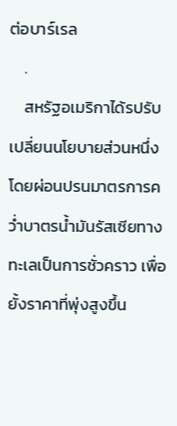ต่อบาร์เรล
    .
    สหรัฐอเมริกาได้รปรับเปลี่ยนนโยบายส่วนหนึ่ง โดยผ่อนปรนมาตรการคว่ำบาตรน้ำมันรัสเซียทางทะเลเป็นการชั่วคราว เพื่อยั้งราคาที่พุ่งสูงขึ้น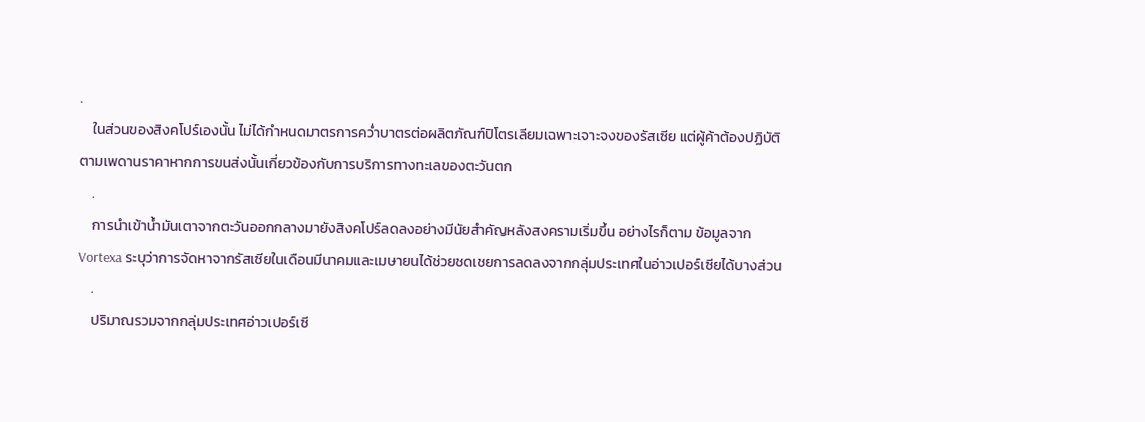.
    ในส่วนของสิงคโปร์เองนั้น ไม่ได้กำหนดมาตรการคว่ำบาตรต่อผลิตภัณฑ์ปิโตรเลียมเฉพาะเจาะจงของรัสเซีย แต่ผู้ค้าต้องปฏิบัติตามเพดานราคาหากการขนส่งนั้นเกี่ยวข้องกับการบริการทางทะเลของตะวันตก
    .
    การนำเข้าน้ำมันเตาจากตะวันออกกลางมายังสิงคโปร์ลดลงอย่างมีนัยสำคัญหลังสงครามเริ่มขึ้น อย่างไรก็ตาม ข้อมูลจาก Vortexa ระบุว่าการจัดหาจากรัสเซียในเดือนมีนาคมและเมษายนได้ช่วยชดเชยการลดลงจากกลุ่มประเทศในอ่าวเปอร์เซียได้บางส่วน
    .
    ปริมาณรวมจากกลุ่มประเทศอ่าวเปอร์เซี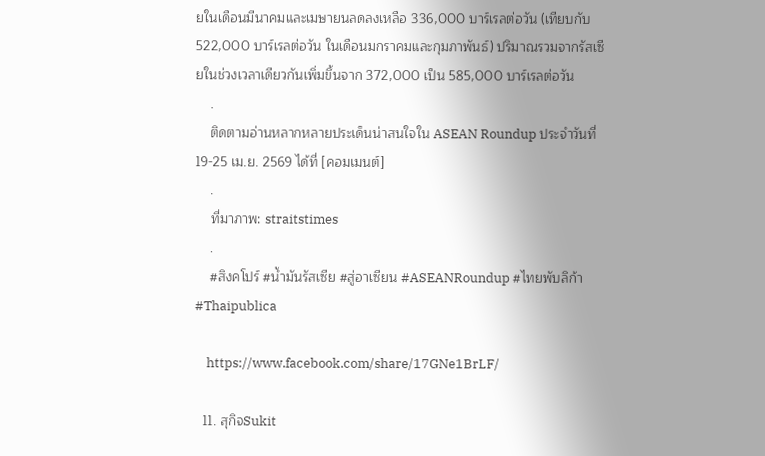ยในเดือนมีนาคมและเมษายนลดลงเหลือ 336,000 บาร์เรลต่อวัน (เทียบกับ 522,000 บาร์เรลต่อวัน ในเดือนมกราคมและกุมภาพันธ์) ปริมาณรวมจากรัสเซียในช่วงเวลาเดียวกันเพิ่มขึ้นจาก 372,000 เป็น 585,000 บาร์เรลต่อวัน
    .
    ติดตามอ่านหลากหลายประเด็นน่าสนใจใน ASEAN Roundup ประจำวันที่ 19-25 เม.ย. 2569 ได้ที่ [คอมเมนต์]
    .
    ที่มาภาพ: straitstimes
    .
    #สิงคโปร์ #น้ำมันรัสเซีย #สู่อาเซียน #ASEANRoundup #ไทยพับลิก้า #Thaipublica

    https://www.facebook.com/share/17GNe1BrLF/

  11. สุกิจSukit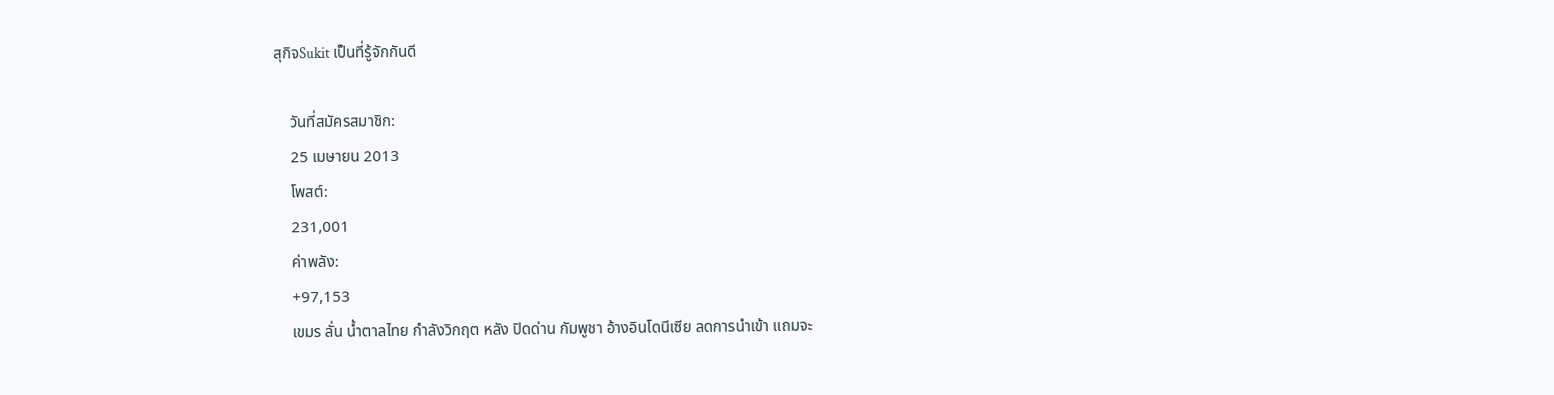สุกิจSukit เป็นที่รู้จักกันดี

    วันที่สมัครสมาชิก:
    25 เมษายน 2013
    โพสต์:
    231,001
    ค่าพลัง:
    +97,153
    เขมร ลั่น น้ำตาลไทย กำลังวิกฤต หลัง ปิดด่าน กัมพูชา อ้างอินโดนีเซีย ลดการนำเข้า แถมจะ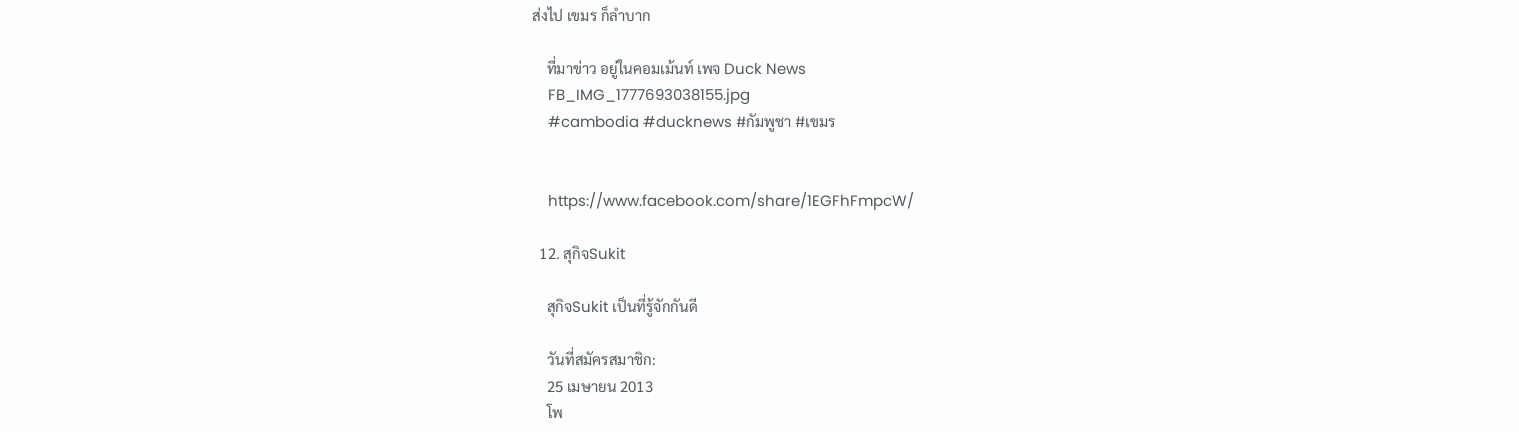ส่งไป เขมร ก็ลำบาก

    ที่มาข่าว อยู่ในคอมเม้นท์ เพจ Duck News
    FB_IMG_1777693038155.jpg
    #cambodia #ducknews #กัมพูชา #เขมร


    https://www.facebook.com/share/1EGFhFmpcW/

  12. สุกิจSukit

    สุกิจSukit เป็นที่รู้จักกันดี

    วันที่สมัครสมาชิก:
    25 เมษายน 2013
    โพ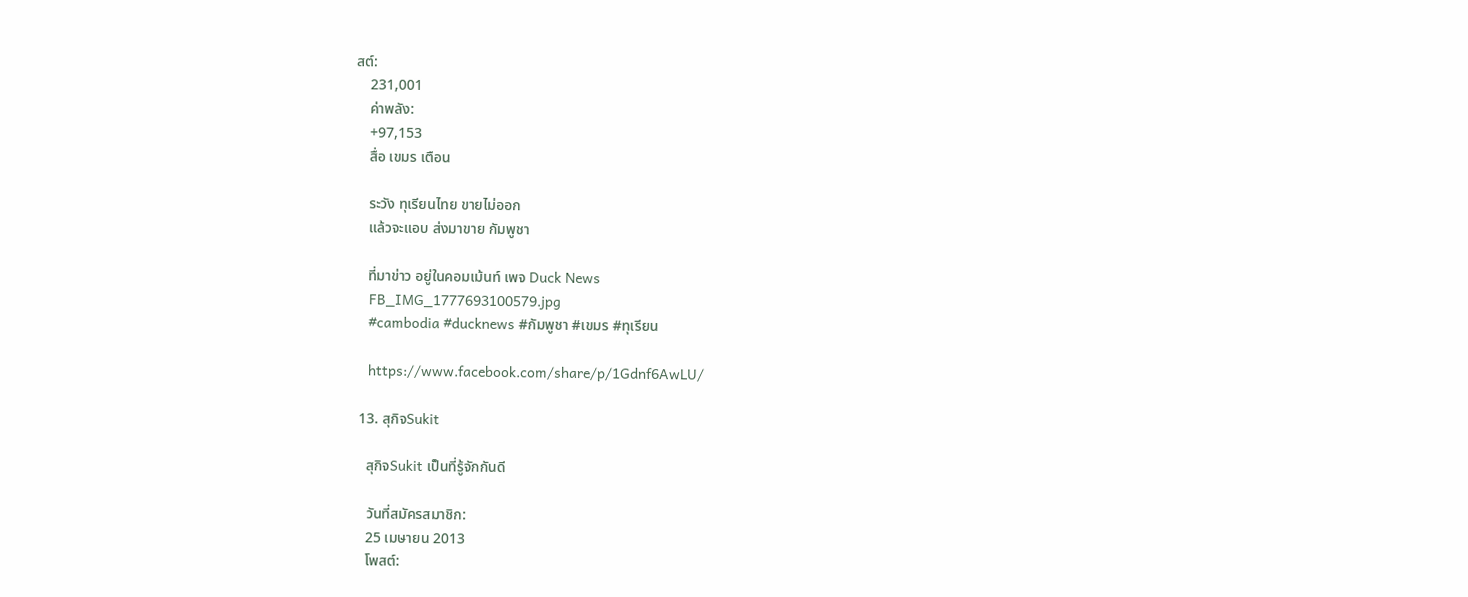สต์:
    231,001
    ค่าพลัง:
    +97,153
    สื่อ เขมร เตือน

    ระวัง ทุเรียนไทย ขายไม่ออก
    แล้วจะแอบ ส่งมาขาย กัมพูชา

    ที่มาข่าว อยู่ในคอมเม้นท์ เพจ Duck News
    FB_IMG_1777693100579.jpg
    #cambodia #ducknews #กัมพูชา #เขมร #ทุเรียน

    https://www.facebook.com/share/p/1Gdnf6AwLU/

  13. สุกิจSukit

    สุกิจSukit เป็นที่รู้จักกันดี

    วันที่สมัครสมาชิก:
    25 เมษายน 2013
    โพสต์: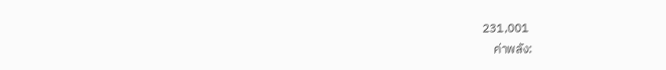231,001
    ค่าพลัง: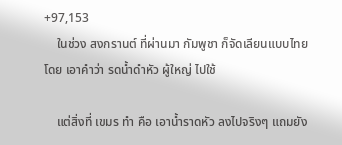+97,153
    ในช่วง สงกรานต์ ที่ผ่านมา กัมพูชา ก็จัดเลียนแบบไทย โดย เอาคำว่า รดน้ำดำหัว ผู้ใหญ่ ไปใช้

    แต่สิ่งที่ เขมร ทำ คือ เอาน้ำราดหัว ลงไปจริงๆ แถมยัง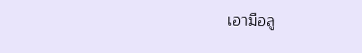เอามือลู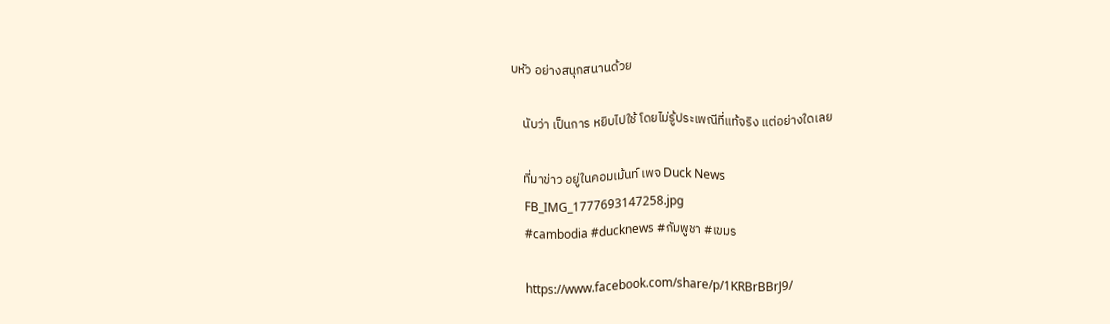บหัว อย่างสนุกสนานด้วย

    นับว่า เป็นการ หยิบไปใช้ โดยไม่รู้ประเพณีที่แท้จริง แต่อย่างใดเลย

    ที่มาข่าว อยู่ในคอมเม้นท์ เพจ Duck News
    FB_IMG_1777693147258.jpg
    #cambodia #ducknews #กัมพูชา #เขมร

    https://www.facebook.com/share/p/1KRBrBBrJ9/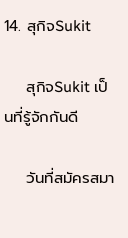14. สุกิจSukit

    สุกิจSukit เป็นที่รู้จักกันดี

    วันที่สมัครสมา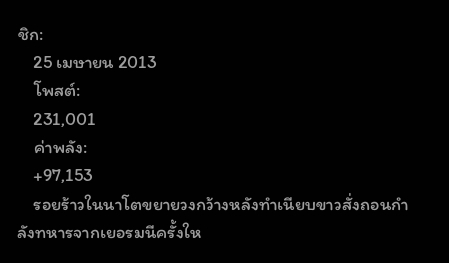ชิก:
    25 เมษายน 2013
    โพสต์:
    231,001
    ค่าพลัง:
    +97,153
    รอยร้าวในนาโตขยายวงกว้างหลังทำเนียบขาวสั่งถอนกำลังทหารจากเยอรมนีครั้งให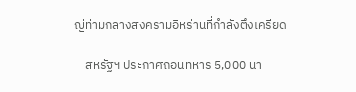ญ่ท่ามกลางสงครามอิหร่านที่กำลังตึงเครียด

    สหรัฐฯ ประกาศถอนทหาร 5,000 นา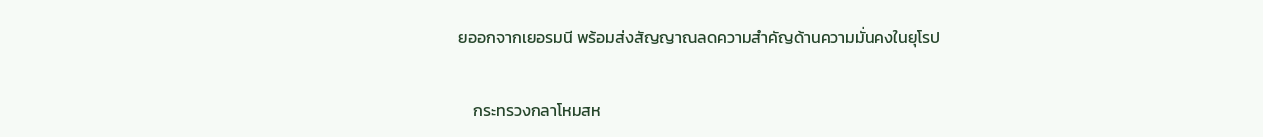ยออกจากเยอรมนี พร้อมส่งสัญญาณลดความสำคัญด้านความมั่นคงในยุโรป

    กระทรวงกลาโหมสห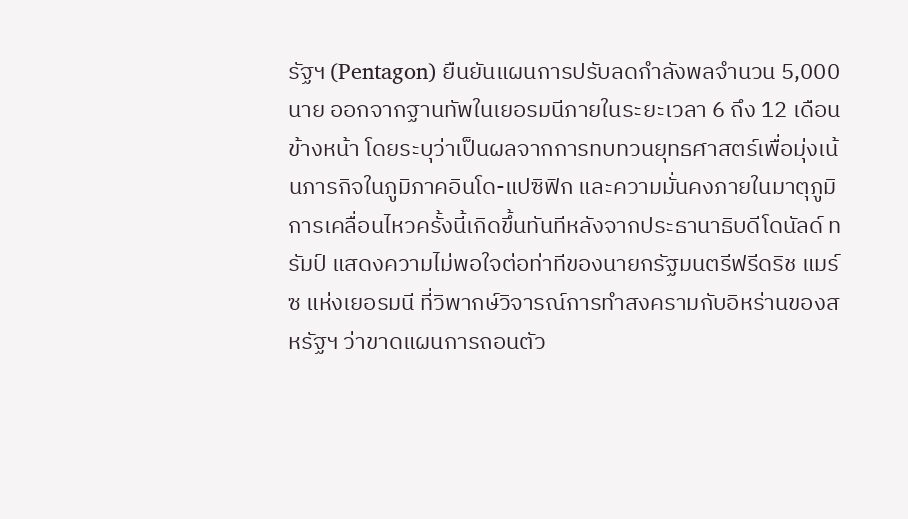รัฐฯ (Pentagon) ยืนยันแผนการปรับลดกำลังพลจำนวน 5,000 นาย ออกจากฐานทัพในเยอรมนีภายในระยะเวลา 6 ถึง 12 เดือนข้างหน้า โดยระบุว่าเป็นผลจากการทบทวนยุทธศาสตร์เพื่อมุ่งเน้นภารกิจในภูมิภาคอินโด-แปซิฟิก และความมั่นคงภายในมาตุภูมิ การเคลื่อนไหวครั้งนี้เกิดขึ้นทันทีหลังจากประธานาธิบดีโดนัลด์ ทรัมป์ แสดงความไม่พอใจต่อท่าทีของนายกรัฐมนตรีฟรีดริช แมร์ซ แห่งเยอรมนี ที่วิพากษ์วิจารณ์การทำสงครามกับอิหร่านของสหรัฐฯ ว่าขาดแผนการถอนตัว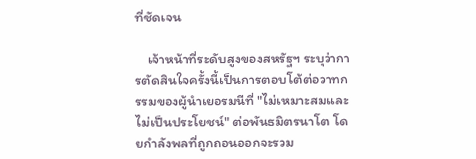ที่ชัดเจน

    เจ้าหน้าที่ระดับสูงของสหรัฐฯ ระบุว่าการตัดสินใจครั้งนี้เป็นการตอบโต้ต่อวาทกรรมของผู้นำเยอรมนีที่ "ไม่เหมาะสมและไม่เป็นประโยชน์" ต่อพันธมิตรนาโต โดยกำลังพลที่ถูกถอนออกจะรวม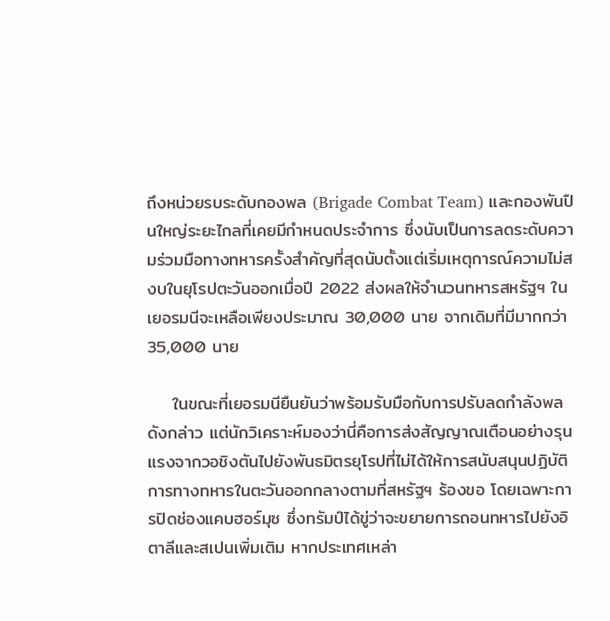ถึงหน่วยรบระดับกองพล (Brigade Combat Team) และกองพันปืนใหญ่ระยะไกลที่เคยมีกำหนดประจำการ ซึ่งนับเป็นการลดระดับความร่วมมือทางทหารครั้งสำคัญที่สุดนับตั้งแต่เริ่มเหตุการณ์ความไม่สงบในยุโรปตะวันออกเมื่อปี 2022 ส่งผลให้จำนวนทหารสหรัฐฯ ในเยอรมนีจะเหลือเพียงประมาณ 30,000 นาย จากเดิมที่มีมากกว่า 35,000 นาย

    ในขณะที่เยอรมนียืนยันว่าพร้อมรับมือกับการปรับลดกำลังพลดังกล่าว แต่นักวิเคราะห์มองว่านี่คือการส่งสัญญาณเตือนอย่างรุนแรงจากวอชิงตันไปยังพันธมิตรยุโรปที่ไม่ได้ให้การสนับสนุนปฏิบัติการทางทหารในตะวันออกกลางตามที่สหรัฐฯ ร้องขอ โดยเฉพาะการปิดช่องแคบฮอร์มุซ ซึ่งทรัมป์ได้ขู่ว่าจะขยายการถอนทหารไปยังอิตาลีและสเปนเพิ่มเติม หากประเทศเหล่า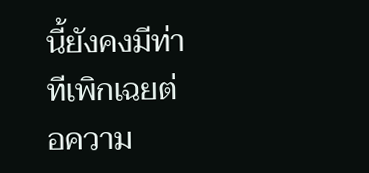นี้ยังคงมีท่าทีเพิกเฉยต่อความ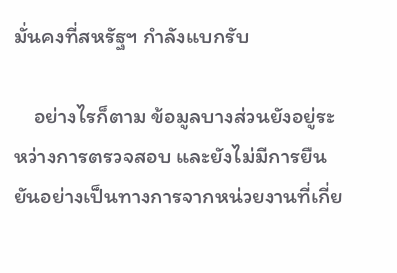มั่นคงที่สหรัฐฯ กำลังแบกรับ

    อย่างไรก็ตาม ข้อมูลบางส่วนยังอยู่ระหว่างการตรวจสอบ และยังไม่มีการยืนยันอย่างเป็นทางการจากหน่วยงานที่เกี่ย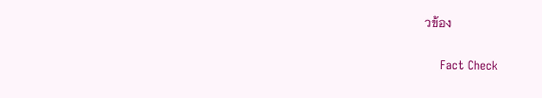วข้อง

    Fact Check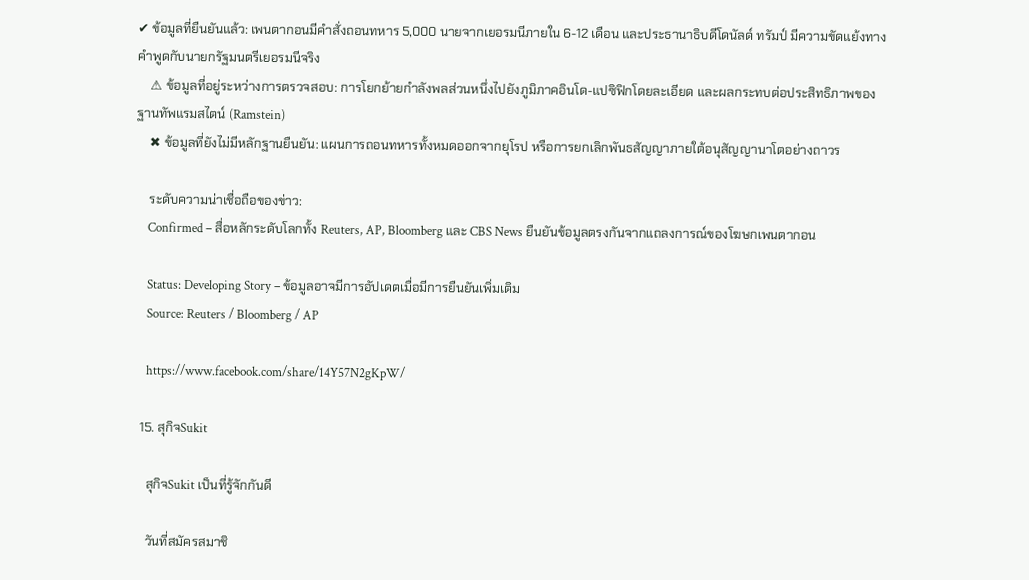✔ ข้อมูลที่ยืนยันแล้ว: เพนตากอนมีคำสั่งถอนทหาร 5,000 นายจากเยอรมนีภายใน 6-12 เดือน และประธานาธิบดีโดนัลด์ ทรัมป์ มีความขัดแย้งทางคำพูดกับนายกรัฐมนตรีเยอรมนีจริง
    ⚠ ข้อมูลที่อยู่ระหว่างการตรวจสอบ: การโยกย้ายกำลังพลส่วนหนึ่งไปยังภูมิภาคอินโด-แปซิฟิกโดยละเอียด และผลกระทบต่อประสิทธิภาพของฐานทัพแรมสไตน์ (Ramstein)
    ✖ ข้อมูลที่ยังไม่มีหลักฐานยืนยัน: แผนการถอนทหารทั้งหมดออกจากยุโรป หรือการยกเลิกพันธสัญญาภายใต้อนุสัญญานาโตอย่างถาวร

    ระดับความน่าเชื่อถือของข่าว:
    Confirmed – สื่อหลักระดับโลกทั้ง Reuters, AP, Bloomberg และ CBS News ยืนยันข้อมูลตรงกันจากแถลงการณ์ของโฆษกเพนตากอน

    Status: Developing Story – ข้อมูลอาจมีการอัปเดตเมื่อมีการยืนยันเพิ่มเติม
    Source: Reuters / Bloomberg / AP

    https://www.facebook.com/share/14Y57N2gKpW/

  15. สุกิจSukit

    สุกิจSukit เป็นที่รู้จักกันดี

    วันที่สมัครสมาชิ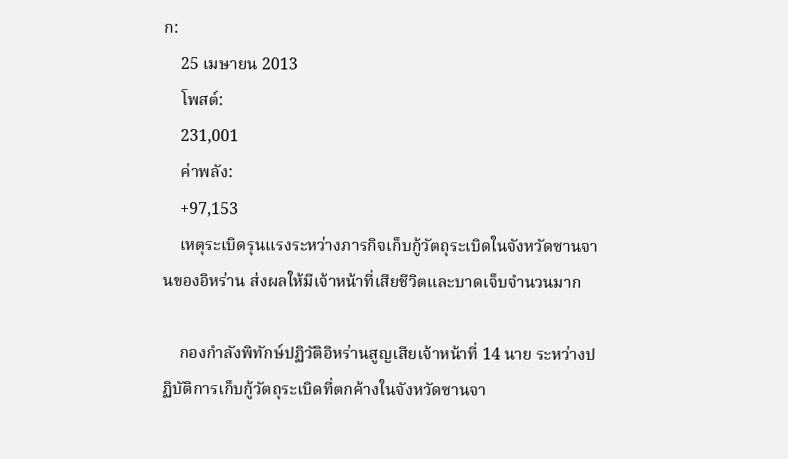ก:
    25 เมษายน 2013
    โพสต์:
    231,001
    ค่าพลัง:
    +97,153
    เหตุระเบิดรุนแรงระหว่างภารกิจเก็บกู้วัตถุระเบิดในจังหวัดซานจานของอิหร่าน ส่งผลให้มีเจ้าหน้าที่เสียชีวิตและบาดเจ็บจำนวนมาก

    กองกำลังพิทักษ์ปฏิวัติอิหร่านสูญเสียเจ้าหน้าที่ 14 นาย ระหว่างปฏิบัติการเก็บกู้วัตถุระเบิดที่ตกค้างในจังหวัดซานจา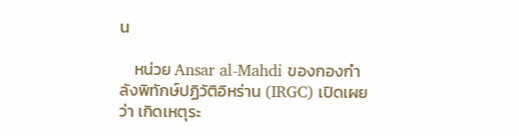น

    หน่วย Ansar al-Mahdi ของกองกำลังพิทักษ์ปฏิวัติอิหร่าน (IRGC) เปิดเผยว่า เกิดเหตุระ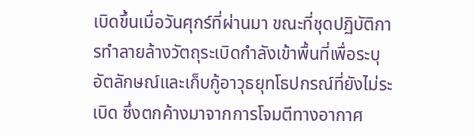เบิดขึ้นเมื่อวันศุกร์ที่ผ่านมา ขณะที่ชุดปฏิบัติการทำลายล้างวัตถุระเบิดกำลังเข้าพื้นที่เพื่อระบุอัตลักษณ์และเก็บกู้อาวุธยุทโธปกรณ์ที่ยังไม่ระเบิด ซึ่งตกค้างมาจากการโจมตีทางอากาศ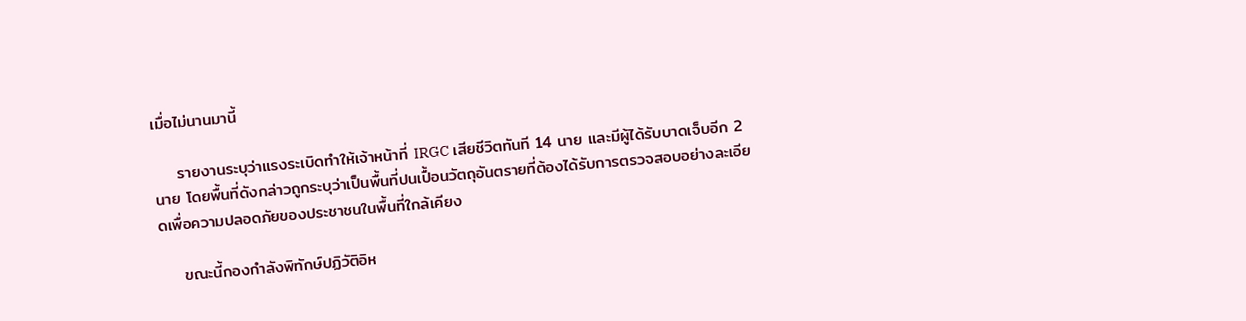เมื่อไม่นานมานี้

    รายงานระบุว่าแรงระเบิดทำให้เจ้าหน้าที่ IRGC เสียชีวิตทันที 14 นาย และมีผู้ได้รับบาดเจ็บอีก 2 นาย โดยพื้นที่ดังกล่าวถูกระบุว่าเป็นพื้นที่ปนเปื้อนวัตถุอันตรายที่ต้องได้รับการตรวจสอบอย่างละเอียดเพื่อความปลอดภัยของประชาชนในพื้นที่ใกล้เคียง

    ขณะนี้กองกำลังพิทักษ์ปฏิวัติอิห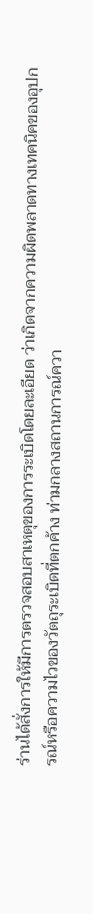ร่านได้สั่งการให้มีการตรวจสอบสาเหตุของการระเบิดโดยละเอียด ว่าเกิดจากความผิดพลาดทางเทคนิคของอุปกรณ์หรือความไวของวัตถุระเบิดที่ตกค้าง ท่ามกลางสถานการณ์ควา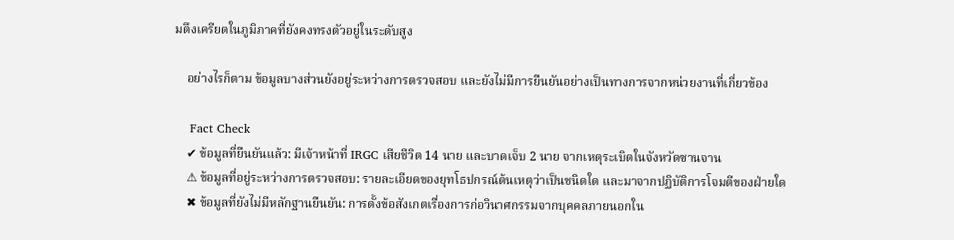มตึงเครียดในภูมิภาคที่ยังคงทรงตัวอยู่ในระดับสูง

    อย่างไรก็ตาม ข้อมูลบางส่วนยังอยู่ระหว่างการตรวจสอบ และยังไม่มีการยืนยันอย่างเป็นทางการจากหน่วยงานที่เกี่ยวข้อง

    Fact Check
    ✔ ข้อมูลที่ยืนยันแล้ว: มีเจ้าหน้าที่ IRGC เสียชีวิต 14 นาย และบาดเจ็บ 2 นาย จากเหตุระเบิดในจังหวัดซานจาน
    ⚠ ข้อมูลที่อยู่ระหว่างการตรวจสอบ: รายละเอียดของยุทโธปกรณ์ต้นเหตุว่าเป็นชนิดใด และมาจากปฏิบัติการโจมตีของฝ่ายใด
    ✖ ข้อมูลที่ยังไม่มีหลักฐานยืนยัน: การตั้งข้อสังเกตเรื่องการก่อวินาศกรรมจากบุคคลภายนอกใน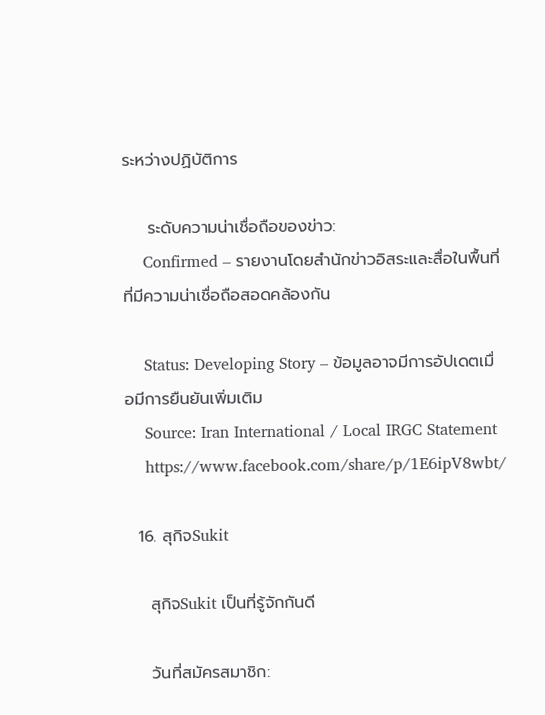ระหว่างปฏิบัติการ

    ระดับความน่าเชื่อถือของข่าว:
    Confirmed – รายงานโดยสำนักข่าวอิสระและสื่อในพื้นที่ที่มีความน่าเชื่อถือสอดคล้องกัน

    Status: Developing Story – ข้อมูลอาจมีการอัปเดตเมื่อมีการยืนยันเพิ่มเติม
    Source: Iran International / Local IRGC Statement
    https://www.facebook.com/share/p/1E6ipV8wbt/

  16. สุกิจSukit

    สุกิจSukit เป็นที่รู้จักกันดี

    วันที่สมัครสมาชิก: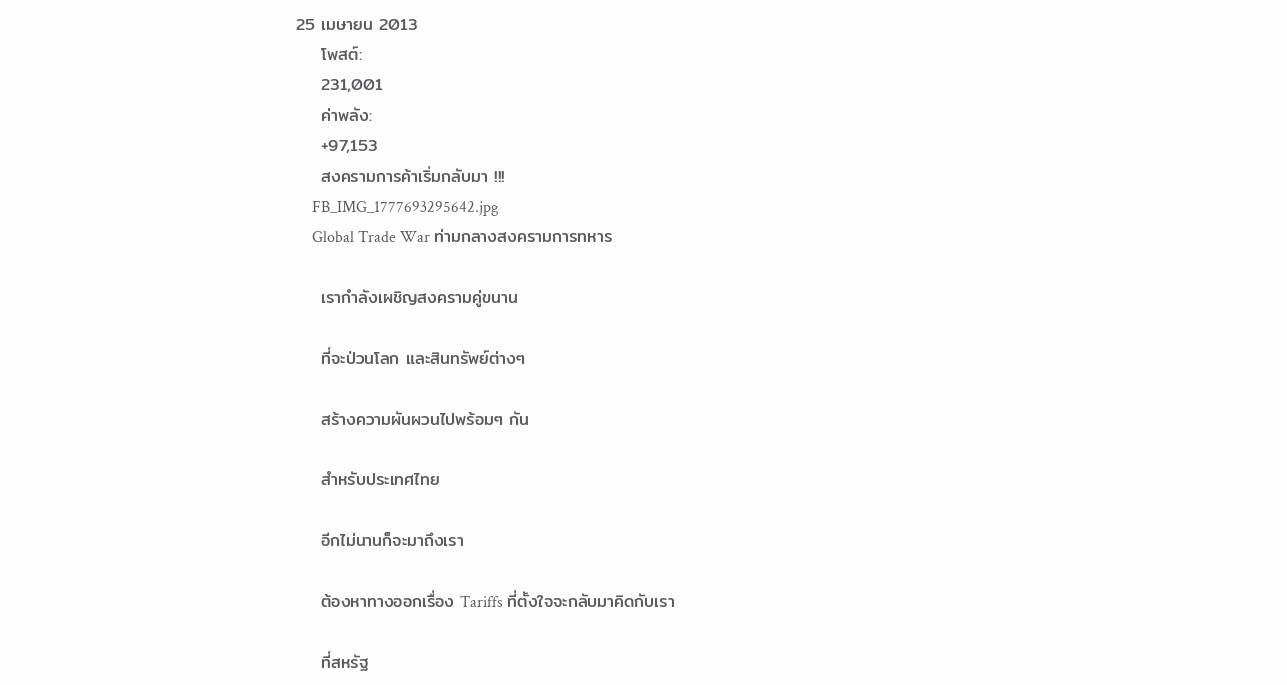25 เมษายน 2013
    โพสต์:
    231,001
    ค่าพลัง:
    +97,153
    สงครามการค้าเริ่มกลับมา !!!
    FB_IMG_1777693295642.jpg
    Global Trade War ท่ามกลางสงครามการทหาร

    เรากำลังเผชิญสงครามคู่ขนาน

    ที่จะป่วนโลก และสินทรัพย์ต่างๆ

    สร้างความผันผวนไปพร้อมๆ กัน

    สำหรับประเทศไทย

    อีกไม่นานก็จะมาถึงเรา

    ต้องหาทางออกเรื่อง Tariffs ที่ตั้งใจจะกลับมาคิดกับเรา

    ที่สหรัฐ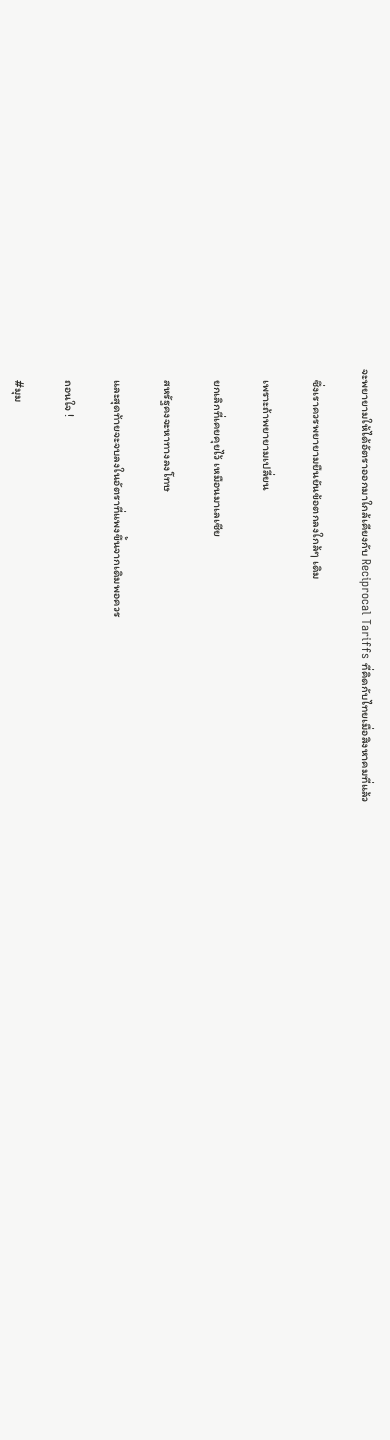จะพยายามให้ได้อัตราออกมาใกล้เคียงกับ Reciprocal Tariffs ที่คิดกับไทยเมื่อสิงหาคมที่แล้ว

    ซึ่งเราควรพยายามยืนยันข้อตกลงใกล้ๆ เดิม

    เพราะถ้าพยายามเปลี่ยน

    ยกเลิกที่เคยคุยไว้ เหมือนมาเลเซีย

    สหรัฐคงจะหาทางลงโทษ

    และสุดท้ายจะจบลงในอัตราที่แพงขึ้นจากเดิมพอควร

    ถอนใจ !

    #มุม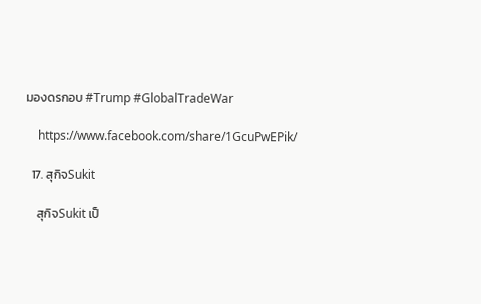มองดรกอบ #Trump #GlobalTradeWar

    https://www.facebook.com/share/1GcuPwEPik/

  17. สุกิจSukit

    สุกิจSukit เป็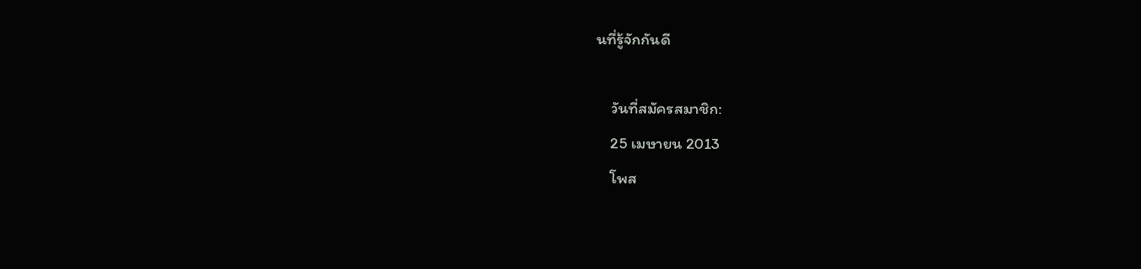นที่รู้จักกันดี

    วันที่สมัครสมาชิก:
    25 เมษายน 2013
    โพส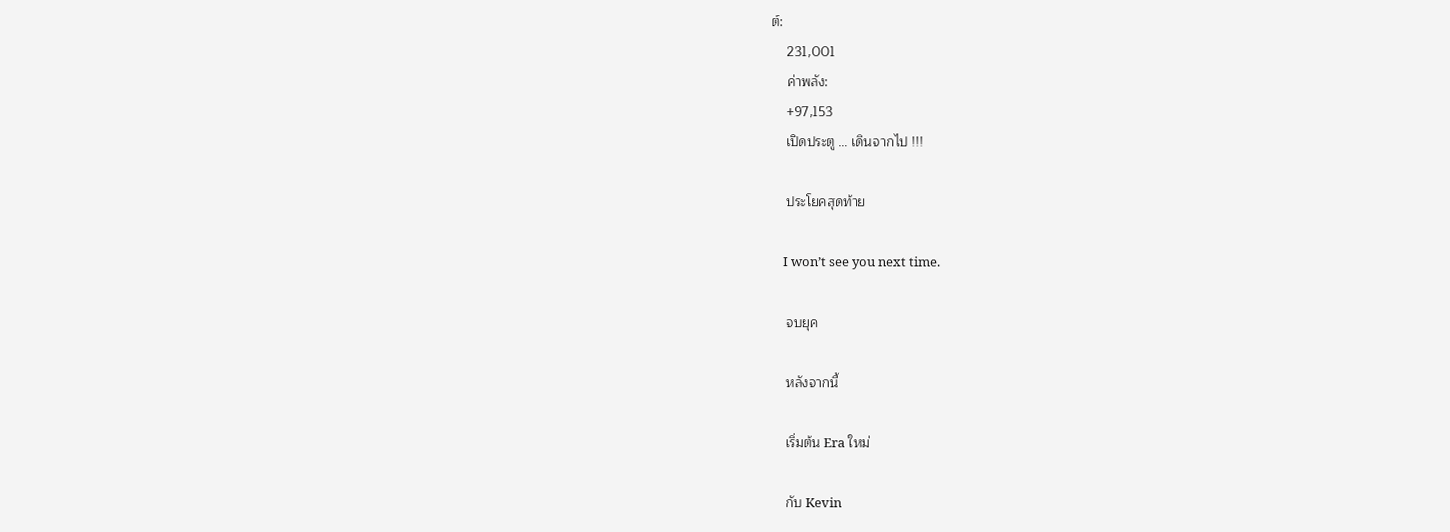ต์:
    231,001
    ค่าพลัง:
    +97,153
    เปิดประตู … เดินจากไป !!!

    ประโยคสุดท้าย

    I won’t see you next time.

    จบยุค

    หลังจากนี้

    เริ่มต้น Era ใหม่

    กับ Kevin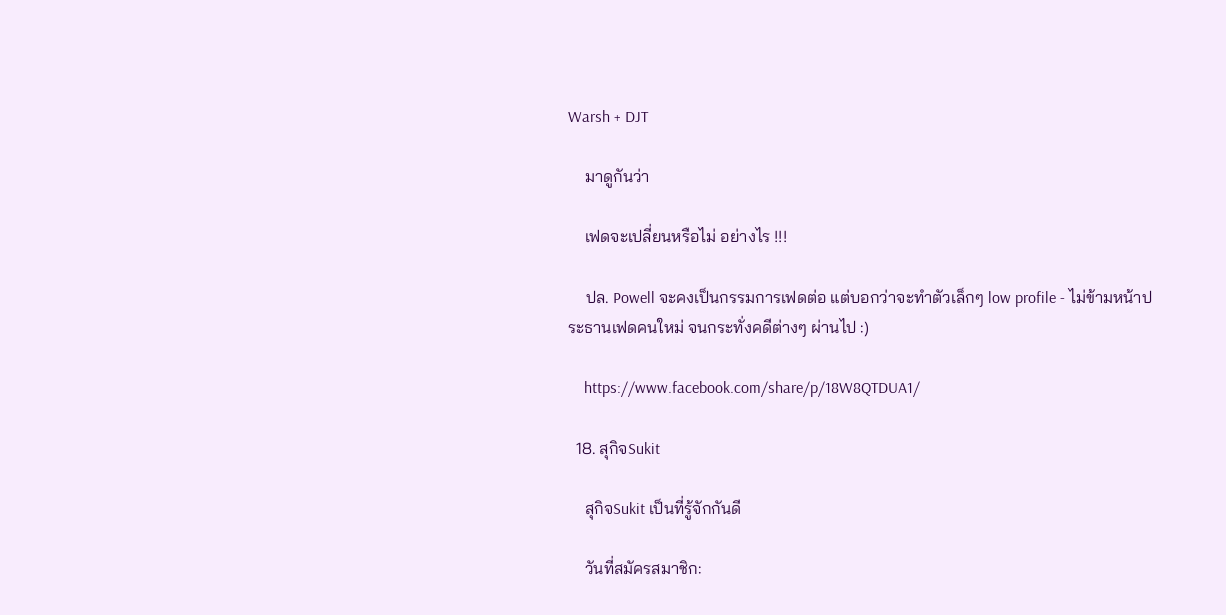Warsh + DJT

    มาดูกันว่า

    เฟดจะเปลี่ยนหรือไม่ อย่างไร !!!

    ปล. Powell จะคงเป็นกรรมการเฟดต่อ แต่บอกว่าจะทำตัวเล็กๆ low profile - ไม่ข้ามหน้าประธานเฟดคนใหม่ จนกระทั่งคดีต่างๆ ผ่านไป :)

    https://www.facebook.com/share/p/18W8QTDUA1/

  18. สุกิจSukit

    สุกิจSukit เป็นที่รู้จักกันดี

    วันที่สมัครสมาชิก: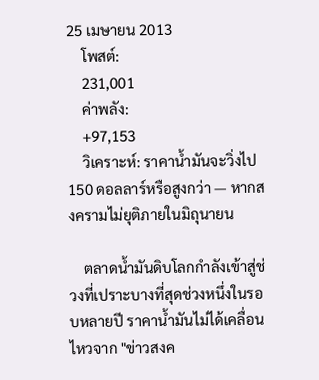25 เมษายน 2013
    โพสต์:
    231,001
    ค่าพลัง:
    +97,153
    วิเคราะห์: ราคาน้ำมันจะวิ่งไป 150 ดอลลาร์หรือสูงกว่า — หากสงครามไม่ยุติภายในมิถุนายน

    ตลาดน้ำมันดิบโลกกำลังเข้าสู่ช่วงที่เปราะบางที่สุดช่วงหนึ่งในรอบหลายปี ราคาน้ำมันไม่ได้เคลื่อนไหวจาก "ข่าวสงค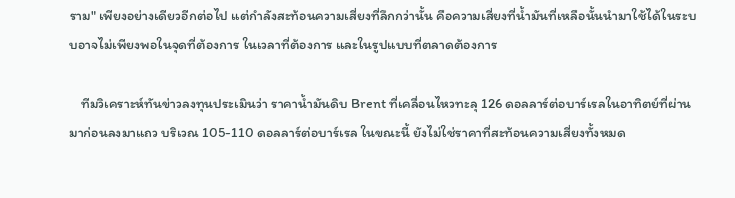ราม" เพียงอย่างเดียวอีกต่อไป แต่กำลังสะท้อนความเสี่ยงที่ลึกกว่านั้น คือความเสี่ยงที่น้ำมันที่เหลือนั้นนำมาใช้ได้ในระบบอาจไม่เพียงพอในจุดที่ต้องการ ในเวลาที่ต้องการ และในรูปแบบที่ตลาดต้องการ

    ทีมวิเคราะห์ทันข่าวลงทุนประเมินว่า ราคาน้ำมันดิบ Brent ที่เคลื่อนไหวทะลุ 126 ดอลลาร์ต่อบาร์เรลในอาทิตย์ที่ผ่านมาก่อนลงมาแถว บริเวณ 105-110 ดอลลาร์ต่อบาร์เรล ในขณะนี้ ยังไม่ใช่ราคาที่สะท้อนความเสี่ยงทั้งหมด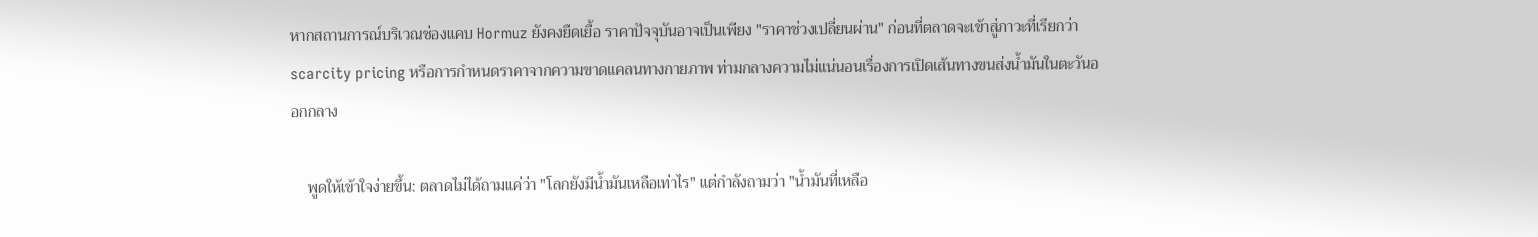หากสถานการณ์บริเวณช่องแคบ Hormuz ยังคงยืดเยื้อ ราคาปัจจุบันอาจเป็นเพียง "ราคาช่วงเปลี่ยนผ่าน" ก่อนที่ตลาดจะเข้าสู่ภาวะที่เรียกว่า scarcity pricing หรือการกำหนดราคาจากความขาดแคลนทางกายภาพ ท่ามกลางความไม่แน่นอนเรื่องการเปิดเส้นทางขนส่งน้ำมันในตะวันออกกลาง

    พูดให้เข้าใจง่ายขึ้น: ตลาดไม่ได้ถามแค่ว่า "โลกยังมีน้ำมันเหลือเท่าไร" แต่กำลังถามว่า "น้ำมันที่เหลือ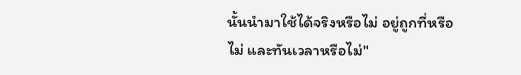นั้นนำมาใช้ได้จริงหรือไม่ อยู่ถูกที่หรือไม่ และทันเวลาหรือไม่"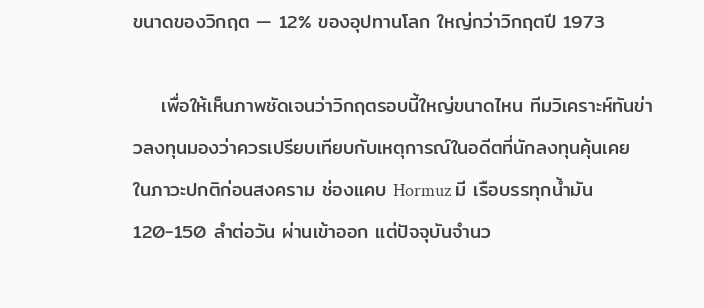ขนาดของวิกฤต — 12% ของอุปทานโลก ใหญ่กว่าวิกฤตปี 1973

    เพื่อให้เห็นภาพชัดเจนว่าวิกฤตรอบนี้ใหญ่ขนาดไหน ทีมวิเคราะห์ทันข่าวลงทุนมองว่าควรเปรียบเทียบกับเหตุการณ์ในอดีตที่นักลงทุนคุ้นเคย ในภาวะปกติก่อนสงคราม ช่องแคบ Hormuz มี เรือบรรทุกน้ำมัน 120-150 ลำต่อวัน ผ่านเข้าออก แต่ปัจจุบันจำนว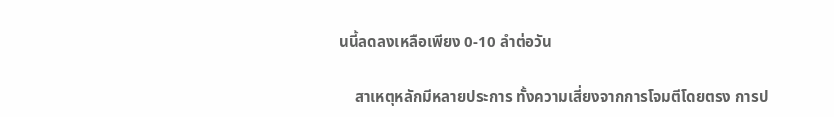นนี้ลดลงเหลือเพียง 0-10 ลำต่อวัน

    สาเหตุหลักมีหลายประการ ทั้งความเสี่ยงจากการโจมตีโดยตรง การป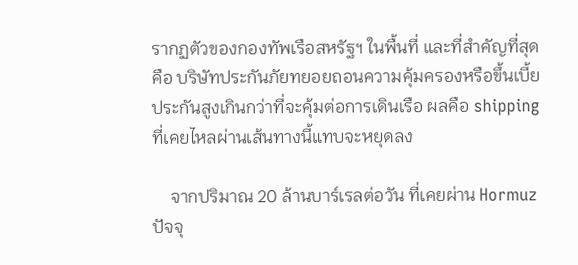รากฏตัวของกองทัพเรือสหรัฐฯ ในพื้นที่ และที่สำคัญที่สุดคือ บริษัทประกันภัยทยอยถอนความคุ้มครองหรือขึ้นเบี้ยประกันสูงเกินกว่าที่จะคุ้มต่อการเดินเรือ ผลคือ shipping ที่เคยไหลผ่านเส้นทางนี้แทบจะหยุดลง

    จากปริมาณ 20 ล้านบาร์เรลต่อวัน ที่เคยผ่าน Hormuz ปัจจุ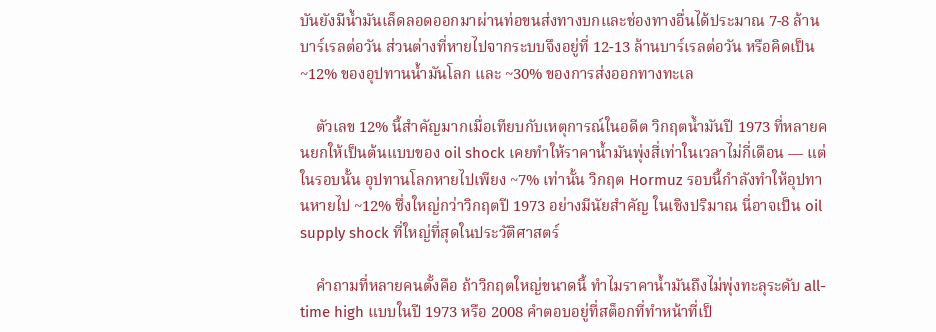บันยังมีน้ำมันเล็ดลอดออกมาผ่านท่อขนส่งทางบกและช่องทางอื่นได้ประมาณ 7-8 ล้านบาร์เรลต่อวัน ส่วนต่างที่หายไปจากระบบจึงอยู่ที่ 12-13 ล้านบาร์เรลต่อวัน หรือคิดเป็น ~12% ของอุปทานน้ำมันโลก และ ~30% ของการส่งออกทางทะเล

    ตัวเลข 12% นี้สำคัญมากเมื่อเทียบกับเหตุการณ์ในอดีต วิกฤตน้ำมันปี 1973 ที่หลายคนยกให้เป็นต้นแบบของ oil shock เคยทำให้ราคาน้ำมันพุ่งสี่เท่าในเวลาไม่กี่เดือน — แต่ในรอบนั้น อุปทานโลกหายไปเพียง ~7% เท่านั้น วิกฤต Hormuz รอบนี้กำลังทำให้อุปทานหายไป ~12% ซึ่งใหญ่กว่าวิกฤตปี 1973 อย่างมีนัยสำคัญ ในเชิงปริมาณ นี่อาจเป็น oil supply shock ที่ใหญ่ที่สุดในประวัติศาสตร์

    คำถามที่หลายคนตั้งคือ ถ้าวิกฤตใหญ่ขนาดนี้ ทำไมราคาน้ำมันถึงไม่พุ่งทะลุระดับ all-time high แบบในปี 1973 หรือ 2008 คำตอบอยู่ที่สต็อกที่ทำหน้าที่เป็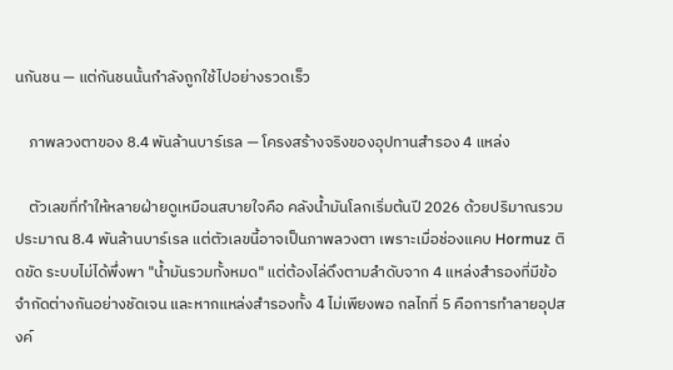นกันชน — แต่กันชนนั้นกำลังถูกใช้ไปอย่างรวดเร็ว

    ภาพลวงตาของ 8.4 พันล้านบาร์เรล — โครงสร้างจริงของอุปทานสำรอง 4 แหล่ง

    ตัวเลขที่ทำให้หลายฝ่ายดูเหมือนสบายใจคือ คลังน้ำมันโลกเริ่มต้นปี 2026 ด้วยปริมาณรวมประมาณ 8.4 พันล้านบาร์เรล แต่ตัวเลขนี้อาจเป็นภาพลวงตา เพราะเมื่อช่องแคบ Hormuz ติดขัด ระบบไม่ได้พึ่งพา "น้ำมันรวมทั้งหมด" แต่ต้องไล่ดึงตามลำดับจาก 4 แหล่งสำรองที่มีข้อจำกัดต่างกันอย่างชัดเจน และหากแหล่งสำรองทั้ง 4 ไม่เพียงพอ กลไกที่ 5 คือการทำลายอุปสงค์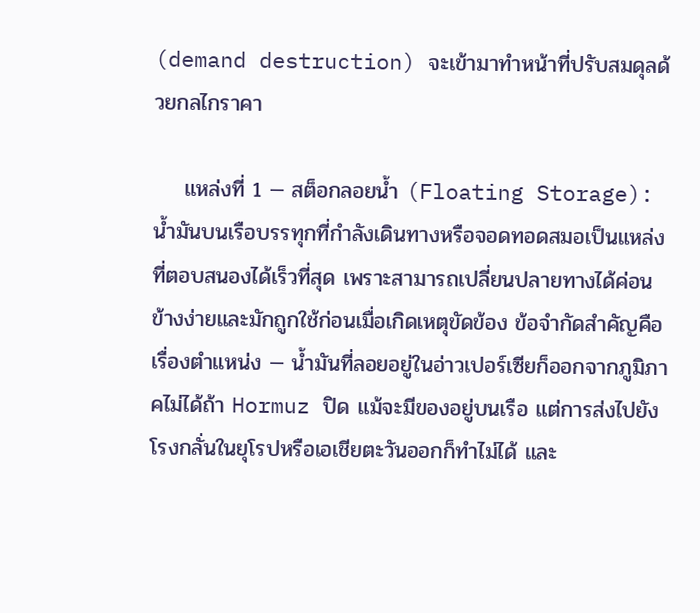(demand destruction) จะเข้ามาทำหน้าที่ปรับสมดุลด้วยกลไกราคา

    แหล่งที่ 1 — สต็อกลอยน้ำ (Floating Storage): น้ำมันบนเรือบรรทุกที่กำลังเดินทางหรือจอดทอดสมอเป็นแหล่งที่ตอบสนองได้เร็วที่สุด เพราะสามารถเปลี่ยนปลายทางได้ค่อนข้างง่ายและมักถูกใช้ก่อนเมื่อเกิดเหตุขัดข้อง ข้อจำกัดสำคัญคือเรื่องตำแหน่ง — น้ำมันที่ลอยอยู่ในอ่าวเปอร์เซียก็ออกจากภูมิภาคไม่ได้ถ้า Hormuz ปิด แม้จะมีของอยู่บนเรือ แต่การส่งไปยังโรงกลั่นในยุโรปหรือเอเชียตะวันออกก็ทำไม่ได้ และ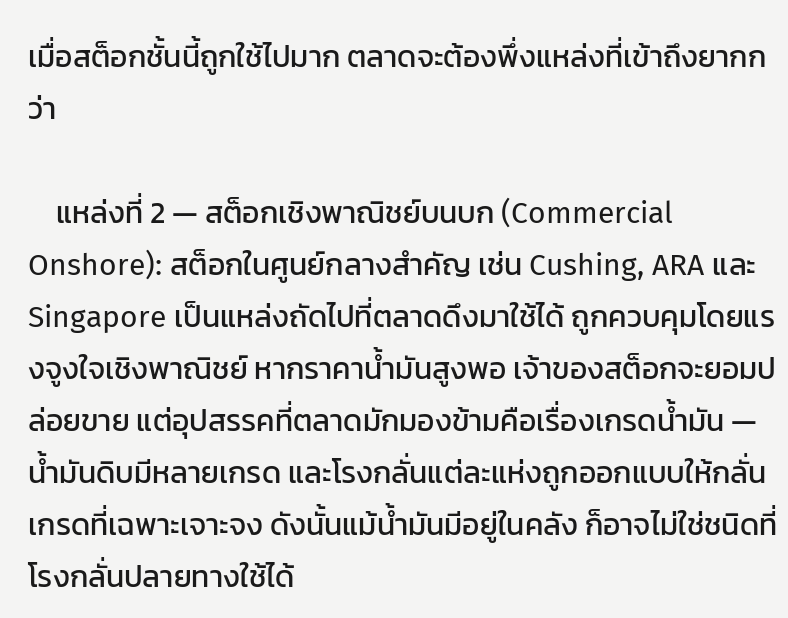เมื่อสต็อกชั้นนี้ถูกใช้ไปมาก ตลาดจะต้องพึ่งแหล่งที่เข้าถึงยากกว่า

    แหล่งที่ 2 — สต็อกเชิงพาณิชย์บนบก (Commercial Onshore): สต็อกในศูนย์กลางสำคัญ เช่น Cushing, ARA และ Singapore เป็นแหล่งถัดไปที่ตลาดดึงมาใช้ได้ ถูกควบคุมโดยแรงจูงใจเชิงพาณิชย์ หากราคาน้ำมันสูงพอ เจ้าของสต็อกจะยอมปล่อยขาย แต่อุปสรรคที่ตลาดมักมองข้ามคือเรื่องเกรดน้ำมัน — น้ำมันดิบมีหลายเกรด และโรงกลั่นแต่ละแห่งถูกออกแบบให้กลั่นเกรดที่เฉพาะเจาะจง ดังนั้นแม้น้ำมันมีอยู่ในคลัง ก็อาจไม่ใช่ชนิดที่โรงกลั่นปลายทางใช้ได้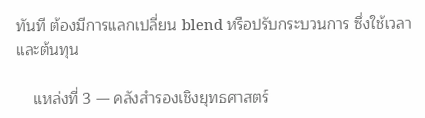ทันที ต้องมีการแลกเปลี่ยน blend หรือปรับกระบวนการ ซึ่งใช้เวลาและต้นทุน

    แหล่งที่ 3 — คลังสำรองเชิงยุทธศาสตร์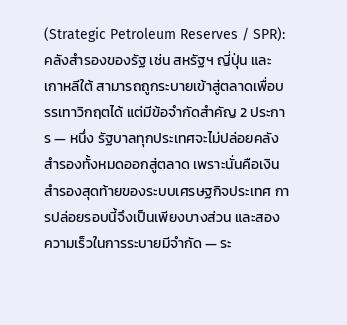(Strategic Petroleum Reserves / SPR): คลังสำรองของรัฐ เช่น สหรัฐฯ ญี่ปุ่น และเกาหลีใต้ สามารถถูกระบายเข้าสู่ตลาดเพื่อบรรเทาวิกฤตได้ แต่มีข้อจำกัดสำคัญ 2 ประการ — หนึ่ง รัฐบาลทุกประเทศจะไม่ปล่อยคลังสำรองทั้งหมดออกสู่ตลาด เพราะนั่นคือเงินสำรองสุดท้ายของระบบเศรษฐกิจประเทศ การปล่อยรอบนี้จึงเป็นเพียงบางส่วน และสอง ความเร็วในการระบายมีจำกัด — ระ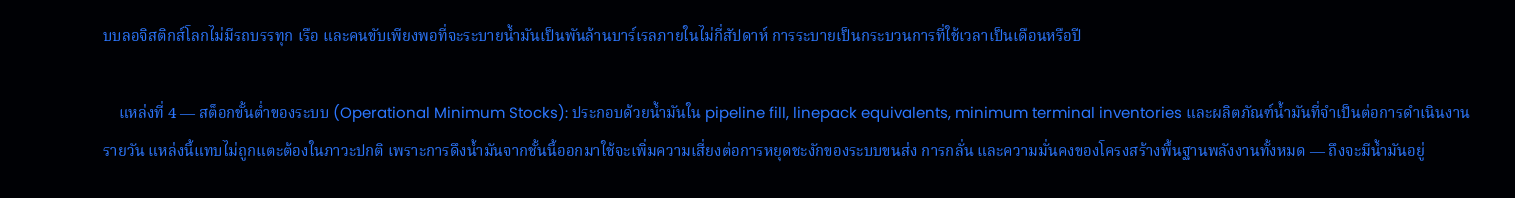บบลอจิสติกส์โลกไม่มีรถบรรทุก เรือ และคนขับเพียงพอที่จะระบายน้ำมันเป็นพันล้านบาร์เรลภายในไม่กี่สัปดาห์ การระบายเป็นกระบวนการที่ใช้เวลาเป็นเดือนหรือปี

    แหล่งที่ 4 — สต็อกขั้นต่ำของระบบ (Operational Minimum Stocks): ประกอบด้วยน้ำมันใน pipeline fill, linepack equivalents, minimum terminal inventories และผลิตภัณฑ์น้ำมันที่จำเป็นต่อการดำเนินงานรายวัน แหล่งนี้แทบไม่ถูกแตะต้องในภาวะปกติ เพราะการดึงน้ำมันจากชั้นนี้ออกมาใช้จะเพิ่มความเสี่ยงต่อการหยุดชะงักของระบบขนส่ง การกลั่น และความมั่นคงของโครงสร้างพื้นฐานพลังงานทั้งหมด — ถึงจะมีน้ำมันอยู่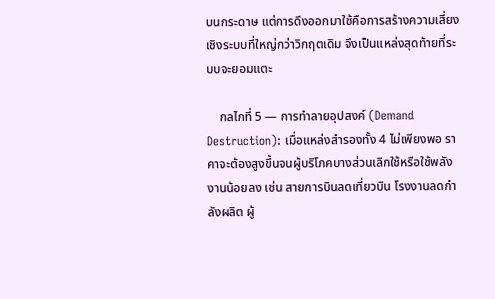บนกระดาษ แต่การดึงออกมาใช้คือการสร้างความเสี่ยงเชิงระบบที่ใหญ่กว่าวิกฤตเดิม จึงเป็นแหล่งสุดท้ายที่ระบบจะยอมแตะ

    กลไกที่ 5 — การทำลายอุปสงค์ (Demand Destruction): เมื่อแหล่งสำรองทั้ง 4 ไม่เพียงพอ ราคาจะต้องสูงขึ้นจนผู้บริโภคบางส่วนเลิกใช้หรือใช้พลังงานน้อยลง เช่น สายการบินลดเที่ยวบิน โรงงานลดกำลังผลิต ผู้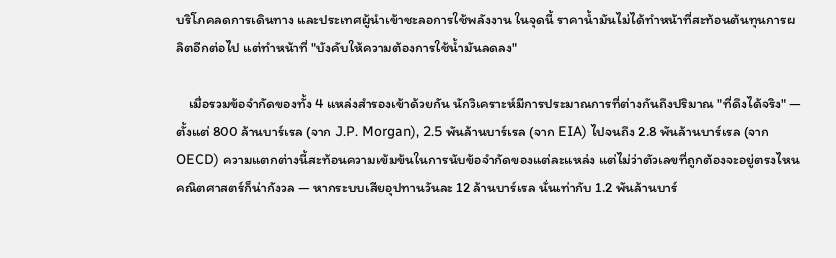บริโภคลดการเดินทาง และประเทศผู้นำเข้าชะลอการใช้พลังงาน ในจุดนี้ ราคาน้ำมันไม่ได้ทำหน้าที่สะท้อนต้นทุนการผลิตอีกต่อไป แต่ทำหน้าที่ "บังคับให้ความต้องการใช้น้ำมันลดลง"

    เมื่อรวมข้อจำกัดของทั้ง 4 แหล่งสำรองเข้าด้วยกัน นักวิเคราะห์มีการประมาณการที่ต่างกันถึงปริมาณ "ที่ดึงได้จริง" — ตั้งแต่ 800 ล้านบาร์เรล (จาก J.P. Morgan), 2.5 พันล้านบาร์เรล (จาก EIA) ไปจนถึง 2.8 พันล้านบาร์เรล (จาก OECD) ความแตกต่างนี้สะท้อนความเข้มข้นในการนับข้อจำกัดของแต่ละแหล่ง แต่ไม่ว่าตัวเลขที่ถูกต้องจะอยู่ตรงไหน คณิตศาสตร์ก็น่ากังวล — หากระบบเสียอุปทานวันละ 12 ล้านบาร์เรล นั่นเท่ากับ 1.2 พันล้านบาร์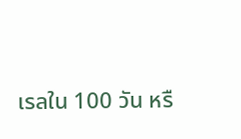เรลใน 100 วัน หรื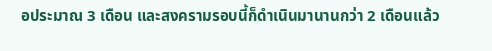อประมาณ 3 เดือน และสงครามรอบนี้ก็ดำเนินมานานกว่า 2 เดือนแล้ว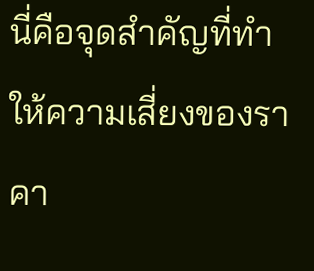นี่คือจุดสำคัญที่ทำให้ความเสี่ยงของราคา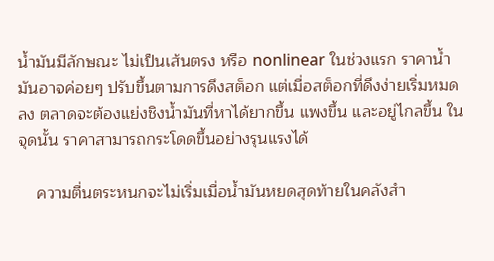น้ำมันมีลักษณะ ไม่เป็นเส้นตรง หรือ nonlinear ในช่วงแรก ราคาน้ำมันอาจค่อยๆ ปรับขึ้นตามการดึงสต็อก แต่เมื่อสต็อกที่ดึงง่ายเริ่มหมดลง ตลาดจะต้องแย่งชิงน้ำมันที่หาได้ยากขึ้น แพงขึ้น และอยู่ไกลขึ้น ในจุดนั้น ราคาสามารถกระโดดขึ้นอย่างรุนแรงได้

    ความตื่นตระหนกจะไม่เริ่มเมื่อน้ำมันหยดสุดท้ายในคลังสำ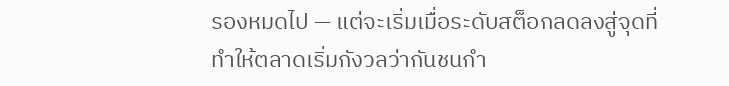รองหมดไป — แต่จะเริ่มเมื่อระดับสต็อกลดลงสู่จุดที่ทำให้ตลาดเริ่มกังวลว่ากันชนกำ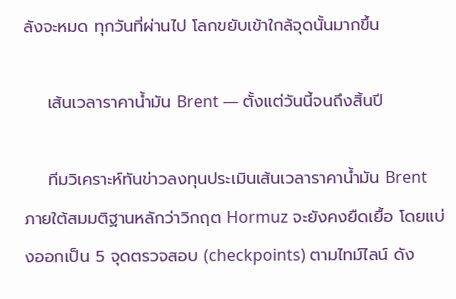ลังจะหมด ทุกวันที่ผ่านไป โลกขยับเข้าใกล้จุดนั้นมากขึ้น

    เส้นเวลาราคาน้ำมัน Brent — ตั้งแต่วันนี้จนถึงสิ้นปี

    ทีมวิเคราะห์ทันข่าวลงทุนประเมินเส้นเวลาราคาน้ำมัน Brent ภายใต้สมมติฐานหลักว่าวิกฤต Hormuz จะยังคงยืดเยื้อ โดยแบ่งออกเป็น 5 จุดตรวจสอบ (checkpoints) ตามไทม์ไลน์ ดัง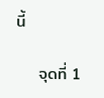นี้

    จุดที่ 1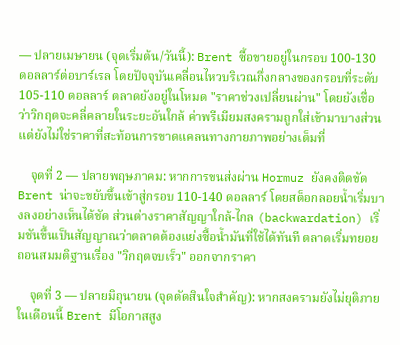— ปลายเมษายน (จุดเริ่มต้น/วันนี้): Brent ซื้อขายอยู่ในกรอบ 100-130 ดอลลาร์ต่อบาร์เรล โดยปัจจุบันเคลื่อนไหวบริเวณกึ่งกลางของกรอบที่ระดับ 105-110 ดอลลาร์ ตลาดยังอยู่ในโหมด "ราคาช่วงเปลี่ยนผ่าน" โดยยังเชื่อว่าวิกฤตจะคลี่คลายในระยะอันใกล้ ค่าพรีเมียมสงครามถูกใส่เข้ามาบางส่วน แต่ยังไม่ใช่ราคาที่สะท้อนการขาดแคลนทางกายภาพอย่างเต็มที่

    จุดที่ 2 — ปลายพฤษภาคม: หากการขนส่งผ่าน Hormuz ยังคงติดขัด Brent น่าจะขยับขึ้นเข้าสู่กรอบ 110-140 ดอลลาร์ โดยสต็อกลอยน้ำเริ่มบางลงอย่างเห็นได้ชัด ส่วนต่างราคาสัญญาใกล้-ไกล (backwardation) เริ่มชันขึ้นเป็นสัญญาณว่าตลาดต้องแย่งซื้อน้ำมันที่ใช้ได้ทันที ตลาดเริ่มทยอยถอนสมมติฐานเรื่อง "วิกฤตจบเร็ว" ออกจากราคา

    จุดที่ 3 — ปลายมิถุนายน (จุดตัดสินใจสำคัญ): หากสงครามยังไม่ยุติภายในเดือนนี้ Brent มีโอกาสสูง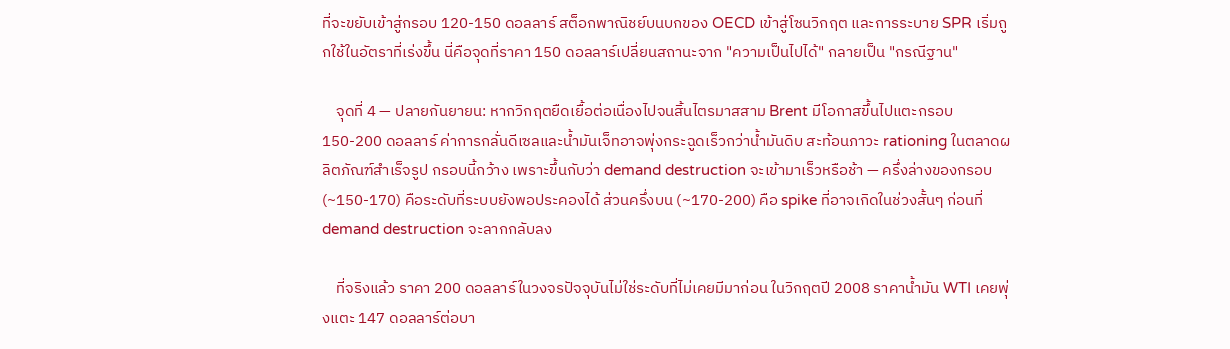ที่จะขยับเข้าสู่กรอบ 120-150 ดอลลาร์ สต็อกพาณิชย์บนบกของ OECD เข้าสู่โซนวิกฤต และการระบาย SPR เริ่มถูกใช้ในอัตราที่เร่งขึ้น นี่คือจุดที่ราคา 150 ดอลลาร์เปลี่ยนสถานะจาก "ความเป็นไปได้" กลายเป็น "กรณีฐาน"

    จุดที่ 4 — ปลายกันยายน: หากวิกฤตยืดเยื้อต่อเนื่องไปจนสิ้นไตรมาสสาม Brent มีโอกาสขึ้นไปแตะกรอบ 150-200 ดอลลาร์ ค่าการกลั่นดีเซลและน้ำมันเจ็ทอาจพุ่งกระฉูดเร็วกว่าน้ำมันดิบ สะท้อนภาวะ rationing ในตลาดผลิตภัณฑ์สำเร็จรูป กรอบนี้กว้าง เพราะขึ้นกับว่า demand destruction จะเข้ามาเร็วหรือช้า — ครึ่งล่างของกรอบ (~150-170) คือระดับที่ระบบยังพอประคองได้ ส่วนครึ่งบน (~170-200) คือ spike ที่อาจเกิดในช่วงสั้นๆ ก่อนที่ demand destruction จะลากกลับลง

    ที่จริงแล้ว ราคา 200 ดอลลาร์ในวงจรปัจจุบันไม่ใช่ระดับที่ไม่เคยมีมาก่อน ในวิกฤตปี 2008 ราคาน้ำมัน WTI เคยพุ่งแตะ 147 ดอลลาร์ต่อบา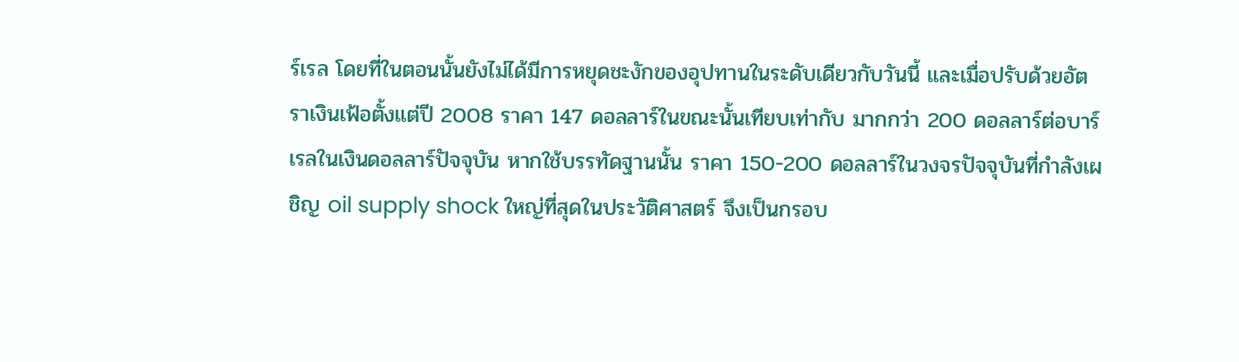ร์เรล โดยที่ในตอนนั้นยังไม่ได้มีการหยุดชะงักของอุปทานในระดับเดียวกับวันนี้ และเมื่อปรับด้วยอัตราเงินเฟ้อตั้งแต่ปี 2008 ราคา 147 ดอลลาร์ในขณะนั้นเทียบเท่ากับ มากกว่า 200 ดอลลาร์ต่อบาร์เรลในเงินดอลลาร์ปัจจุบัน หากใช้บรรทัดฐานนั้น ราคา 150-200 ดอลลาร์ในวงจรปัจจุบันที่กำลังเผชิญ oil supply shock ใหญ่ที่สุดในประวัติศาสตร์ จึงเป็นกรอบ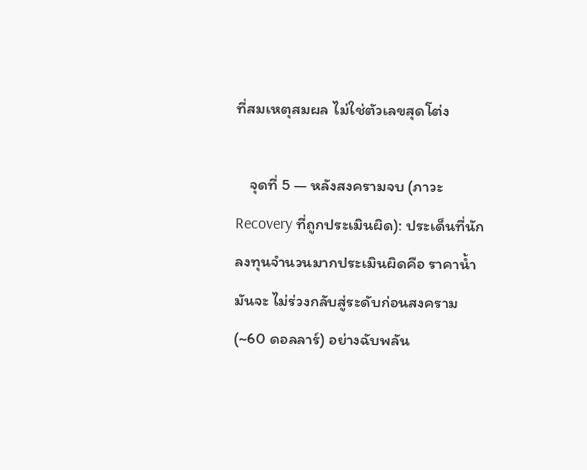ที่สมเหตุสมผล ไม่ใช่ตัวเลขสุดโต่ง

    จุดที่ 5 — หลังสงครามจบ (ภาวะ Recovery ที่ถูกประเมินผิด): ประเด็นที่นักลงทุนจำนวนมากประเมินผิดคือ ราคาน้ำมันจะ ไม่ร่วงกลับสู่ระดับก่อนสงคราม (~60 ดอลลาร์) อย่างฉับพลัน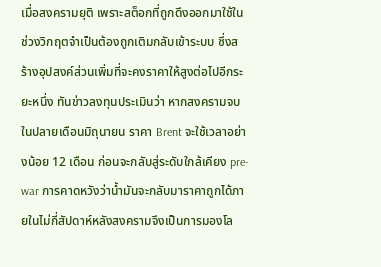เมื่อสงครามยุติ เพราะสต็อกที่ถูกดึงออกมาใช้ในช่วงวิกฤตจำเป็นต้องถูกเติมกลับเข้าระบบ ซึ่งสร้างอุปสงค์ส่วนเพิ่มที่จะคงราคาให้สูงต่อไปอีกระยะหนึ่ง ทันข่าวลงทุนประเมินว่า หากสงครามจบในปลายเดือนมิถุนายน ราคา Brent จะใช้เวลาอย่างน้อย 12 เดือน ก่อนจะกลับสู่ระดับใกล้เคียง pre-war การคาดหวังว่าน้ำมันจะกลับมาราคาถูกได้ภายในไม่กี่สัปดาห์หลังสงครามจึงเป็นการมองโล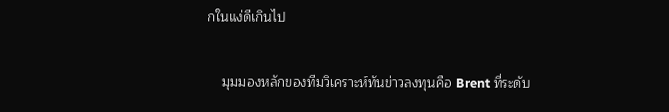กในแง่ดีเกินไป

    มุมมองหลักของทีมวิเคราะห์ทันข่าวลงทุนคือ Brent ที่ระดับ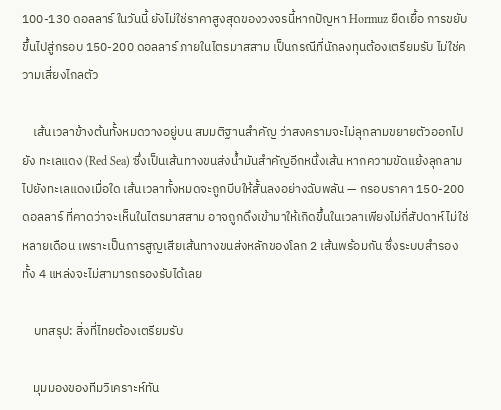100-130 ดอลลาร์ ในวันนี้ ยังไม่ใช่ราคาสูงสุดของวงจรนี้หากปัญหา Hormuz ยืดเยื้อ การขยับขึ้นไปสู่กรอบ 150-200 ดอลลาร์ ภายในไตรมาสสาม เป็นกรณีที่นักลงทุนต้องเตรียมรับ ไม่ใช่ความเสี่ยงไกลตัว

    เส้นเวลาข้างต้นทั้งหมดวางอยู่บน สมมติฐานสำคัญ ว่าสงครามจะไม่ลุกลามขยายตัวออกไปยัง ทะเลแดง (Red Sea) ซึ่งเป็นเส้นทางขนส่งน้ำมันสำคัญอีกหนึ่งเส้น หากความขัดแย้งลุกลามไปยังทะเลแดงเมื่อใด เส้นเวลาทั้งหมดจะถูกบีบให้สั้นลงอย่างฉับพลัน — กรอบราคา 150-200 ดอลลาร์ ที่คาดว่าจะเห็นในไตรมาสสาม อาจถูกดึงเข้ามาให้เกิดขึ้นในเวลาเพียงไม่กี่สัปดาห์ ไม่ใช่หลายเดือน เพราะเป็นการสูญเสียเส้นทางขนส่งหลักของโลก 2 เส้นพร้อมกัน ซึ่งระบบสำรองทั้ง 4 แหล่งจะไม่สามารถรองรับได้เลย

    บทสรุป: สิ่งที่ไทยต้องเตรียมรับ

    มุมมองของทีมวิเคราะห์ทัน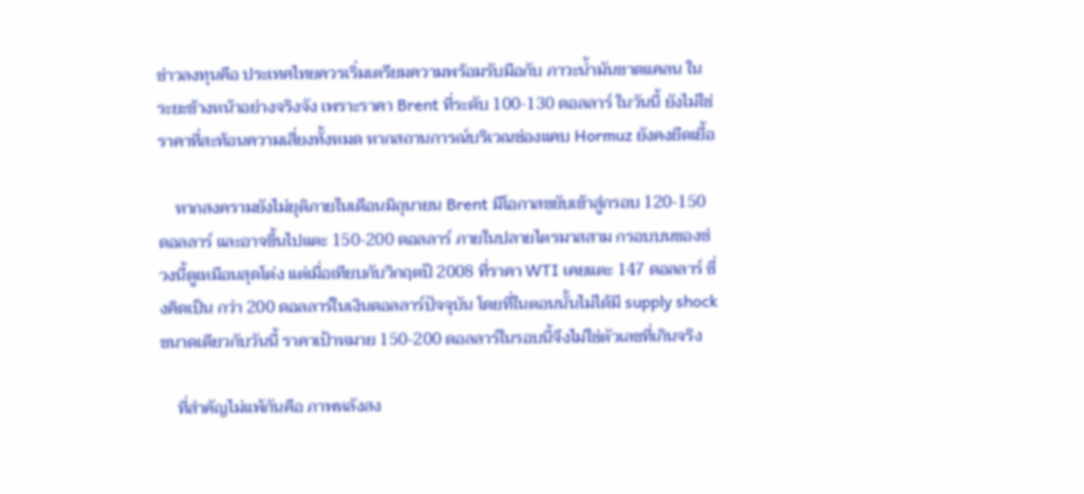ข่าวลงทุนคือ ประเทศไทยควรเริ่มเตรียมความพร้อมรับมือกับ ภาวะน้ำมันขาดแคลน ในระยะข้างหน้าอย่างจริงจัง เพราะราคา Brent ที่ระดับ 100-130 ดอลลาร์ ในวันนี้ ยังไม่ใช่ราคาที่สะท้อนความเสี่ยงทั้งหมด หากสถานการณ์บริเวณช่องแคบ Hormuz ยังคงยืดเยื้อ

    หากสงครามยังไม่ยุติภายในเดือนมิถุนายน Brent มีโอกาสขยับเข้าสู่กรอบ 120-150 ดอลลาร์ และอาจขึ้นไปแตะ 150-200 ดอลลาร์ ภายในปลายไตรมาสสาม กรอบบนของช่วงนี้ดูเหมือนสุดโต่ง แต่เมื่อเทียบกับวิกฤตปี 2008 ที่ราคา WTI เคยแตะ 147 ดอลลาร์ ซึ่งคิดเป็น กว่า 200 ดอลลาร์ในเงินดอลลาร์ปัจจุบัน โดยที่ในตอนนั้นไม่ได้มี supply shock ขนาดเดียวกับวันนี้ ราคาเป้าหมาย 150-200 ดอลลาร์ในรอบนี้จึงไม่ใช่ตัวเลขที่เกินจริง

    ที่สำคัญไม่แพ้กันคือ ภาพหลังสง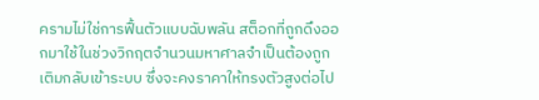ครามไม่ใช่การฟื้นตัวแบบฉับพลัน สต็อกที่ถูกดึงออกมาใช้ในช่วงวิกฤตจำนวนมหาศาลจำเป็นต้องถูกเติมกลับเข้าระบบ ซึ่งจะคงราคาให้ทรงตัวสูงต่อไป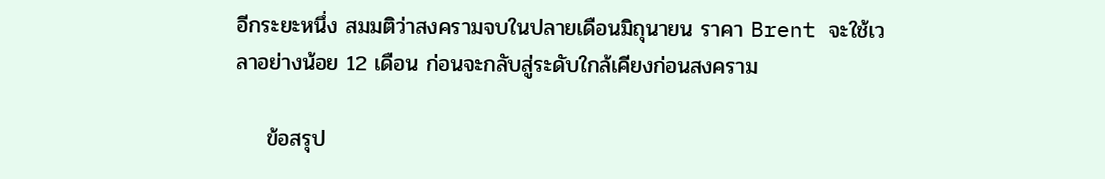อีกระยะหนึ่ง สมมติว่าสงครามจบในปลายเดือนมิถุนายน ราคา Brent จะใช้เวลาอย่างน้อย 12 เดือน ก่อนจะกลับสู่ระดับใกล้เคียงก่อนสงคราม

    ข้อสรุป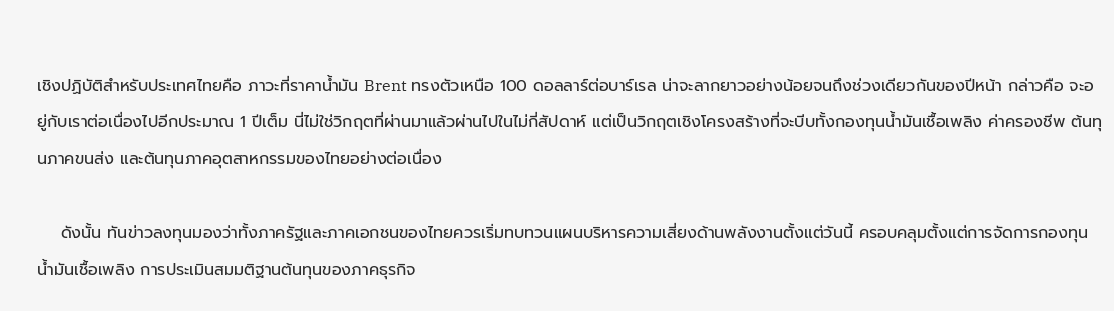เชิงปฏิบัติสำหรับประเทศไทยคือ ภาวะที่ราคาน้ำมัน Brent ทรงตัวเหนือ 100 ดอลลาร์ต่อบาร์เรล น่าจะลากยาวอย่างน้อยจนถึงช่วงเดียวกันของปีหน้า กล่าวคือ จะอยู่กับเราต่อเนื่องไปอีกประมาณ 1 ปีเต็ม นี่ไม่ใช่วิกฤตที่ผ่านมาแล้วผ่านไปในไม่กี่สัปดาห์ แต่เป็นวิกฤตเชิงโครงสร้างที่จะบีบทั้งกองทุนน้ำมันเชื้อเพลิง ค่าครองชีพ ต้นทุนภาคขนส่ง และต้นทุนภาคอุตสาหกรรมของไทยอย่างต่อเนื่อง

    ดังนั้น ทันข่าวลงทุนมองว่าทั้งภาครัฐและภาคเอกชนของไทยควรเริ่มทบทวนแผนบริหารความเสี่ยงด้านพลังงานตั้งแต่วันนี้ ครอบคลุมตั้งแต่การจัดการกองทุนน้ำมันเชื้อเพลิง การประเมินสมมติฐานต้นทุนของภาคธุรกิจ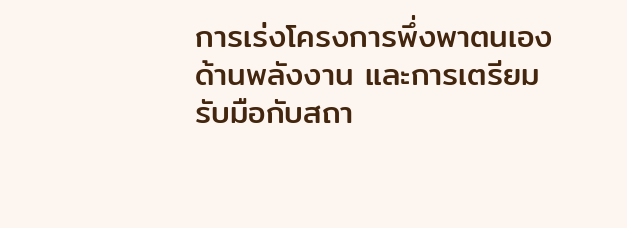การเร่งโครงการพึ่งพาตนเองด้านพลังงาน และการเตรียมรับมือกับสถา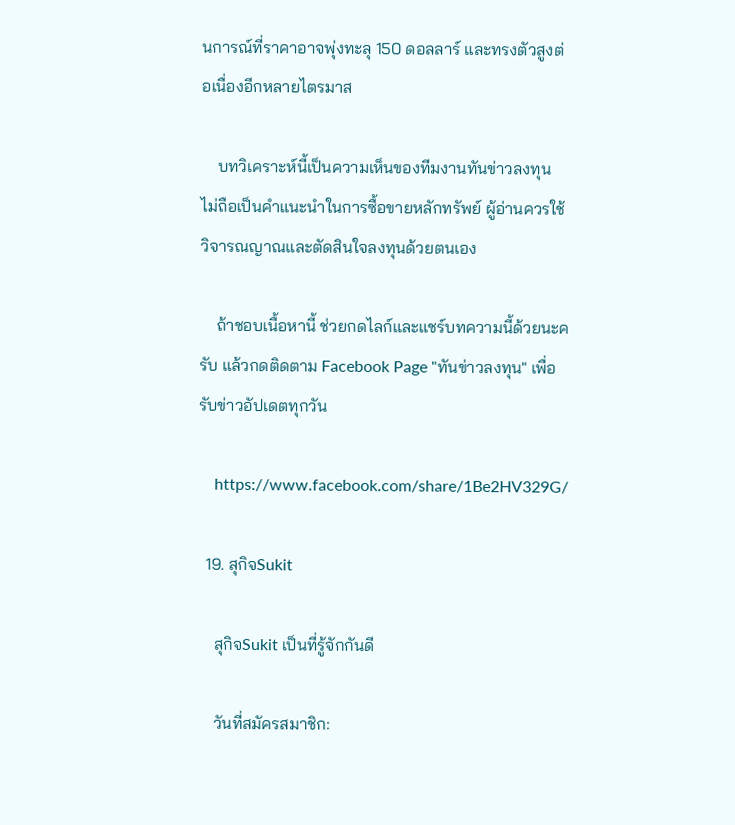นการณ์ที่ราคาอาจพุ่งทะลุ 150 ดอลลาร์ และทรงตัวสูงต่อเนื่องอีกหลายไตรมาส

    บทวิเคราะห์นี้เป็นความเห็นของทีมงานทันข่าวลงทุน ไม่ถือเป็นคำแนะนำในการซื้อขายหลักทรัพย์ ผู้อ่านควรใช้วิจารณญาณและตัดสินใจลงทุนด้วยตนเอง

    ถ้าชอบเนื้อหานี้ ช่วยกดไลก์และแชร์บทความนี้ด้วยนะครับ แล้วกดติดตาม Facebook Page "ทันข่าวลงทุน" เพื่อรับข่าวอัปเดตทุกวัน

    https://www.facebook.com/share/1Be2HV329G/

  19. สุกิจSukit

    สุกิจSukit เป็นที่รู้จักกันดี

    วันที่สมัครสมาชิก: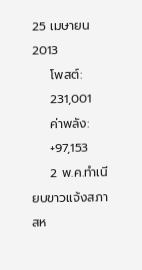25 เมษายน 2013
    โพสต์:
    231,001
    ค่าพลัง:
    +97,153
    2 พ.ค.ทำเนียบขาวแจ้งสภาสห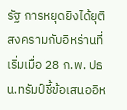รัฐ การหยุดยิงได้ยุติสงครามกับอิหร่านที่เริ่มเมื่อ 28 ก.พ. ปธน.ทรัมป์ชี้ข้อเสนออิห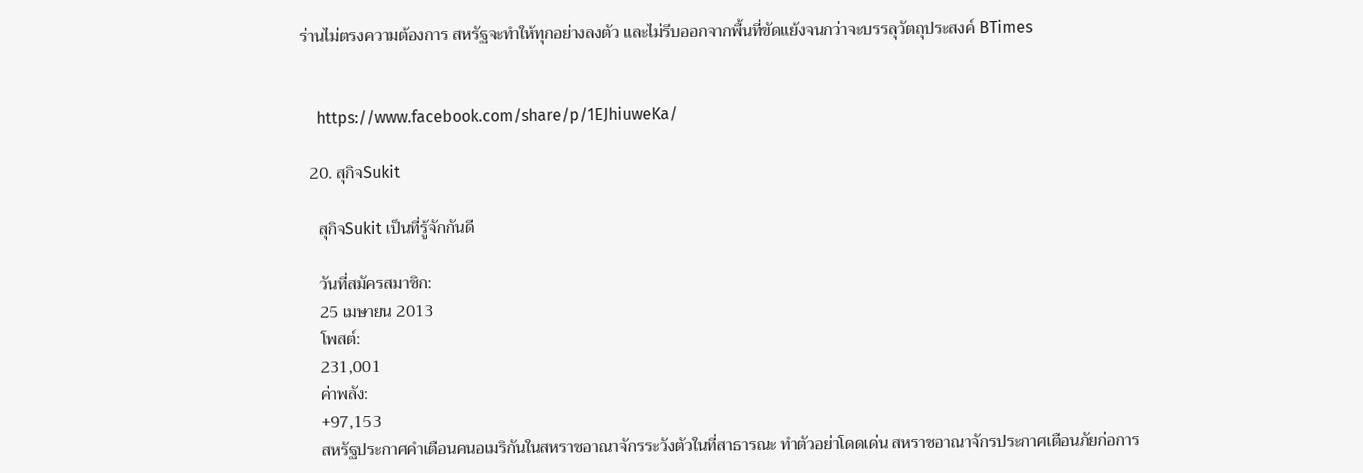ร่านไม่ตรงความต้องการ สหรัฐจะทำให้ทุกอย่างลงตัว และไม่รีบออกจากพื้นที่ขัดแย้งจนกว่าจะบรรลุวัตถุประสงค์ BTimes


    https://www.facebook.com/share/p/1EJhiuweKa/

  20. สุกิจSukit

    สุกิจSukit เป็นที่รู้จักกันดี

    วันที่สมัครสมาชิก:
    25 เมษายน 2013
    โพสต์:
    231,001
    ค่าพลัง:
    +97,153
    สหรัฐประกาศคำเตือนคนอเมริกันในสหราชอาณาจักรระวังตัวในที่สาธารณะ ทำตัวอย่าโดดเด่น สหราชอาณาจักรประกาศเตือนภัยก่อการ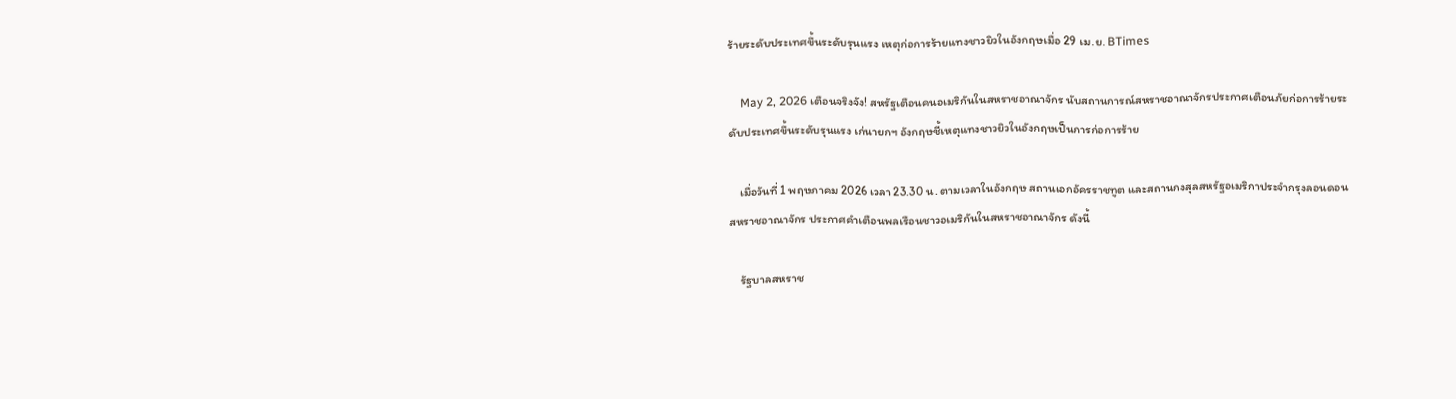ร้ายระดับประเทศขึ้นระดับรุนแรง เหตุก่อการร้ายแทงชาวยิวในอังกฤษเมื่อ 29 เม.ย. BTimes

    May 2, 2026 เตือนจริงจัง! สหรัฐเตือนคนอเมริกันในสหราชอาณาจักร นับสถานการณ์สหราชอาณาจักรประกาศเตือนภัยก่อการร้ายระดับประเทศขึ้นระดับรุนแรง เก่นายกฯ อังกฤษชี้เหตุแทงชาวยิวในอังกฤษเป็นการก่อการร้าย

    เมื่อวันที่ 1 พฤษภาคม 2026 เวลา 23.30 น. ตามเวลาในอังกฤษ สถานเอกอัครราชทูต และสถานกงสุลสหรัฐอเมริกาประจำกรุงลอนดอน สหราชอาณาจักร ประกาศคำเตือนพลเรือนชาวอเมริกันในสหราชอาณาจักร ดังนี้

    รัฐบาลสหราช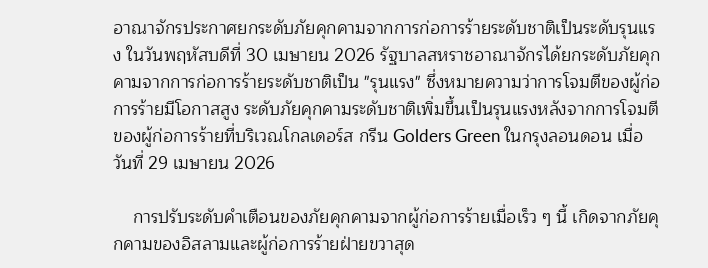อาณาจักรประกาศยกระดับภัยคุกคามจากการก่อการร้ายระดับชาติเป็นระดับรุนแรง ในวันพฤหัสบดีที่ 30 เมษายน 2026 รัฐบาลสหราชอาณาจักรได้ยกระดับภัยคุกคามจากการก่อการร้ายระดับชาติเป็น "รุนแรง" ซึ่งหมายความว่าการโจมตีของผู้ก่อการร้ายมีโอกาสสูง ระดับภัยคุกคามระดับชาติเพิ่มขึ้นเป็นรุนแรงหลังจากการโจมตีของผู้ก่อการร้ายที่บริเวณโกลเดอร์ส กรีน Golders Green ในกรุงลอนดอน เมื่อวันที่ 29 เมษายน 2026

    การปรับระดับคำเตือนของภัยคุกคามจากผู้ก่อการร้ายเมื่อเร็ว ๆ นี้ เกิดจากภัยคุกคามของอิสลามและผู้ก่อการร้ายฝ่ายขวาสุด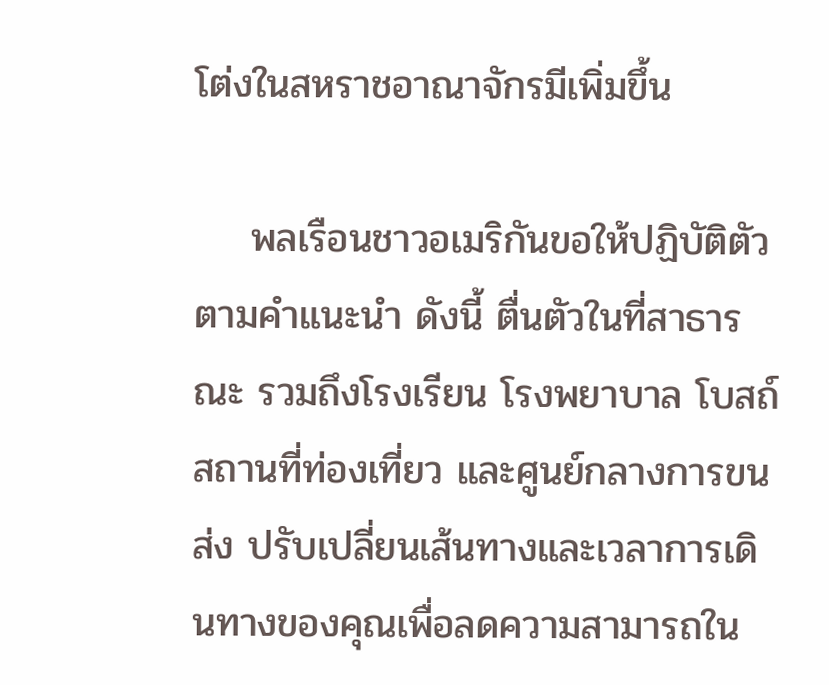โต่งในสหราชอาณาจักรมีเพิ่มขึ้น

    พลเรือนชาวอเมริกันขอให้ปฏิบัติตัวตามคำแนะนำ ดังนี้ ตื่นตัวในที่สาธารณะ รวมถึงโรงเรียน โรงพยาบาล โบสถ์ สถานที่ท่องเที่ยว และศูนย์กลางการขนส่ง ปรับเปลี่ยนเส้นทางและเวลาการเดินทางของคุณเพื่อลดความสามารถใน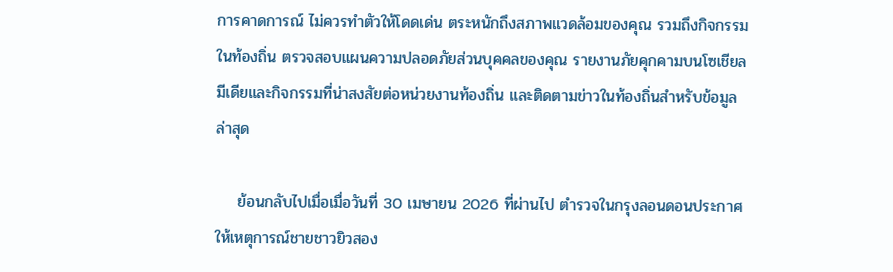การคาดการณ์ ไม่ควรทำตัวให้โดดเด่น ตระหนักถึงสภาพแวดล้อมของคุณ รวมถึงกิจกรรมในท้องถิ่น ตรวจสอบแผนความปลอดภัยส่วนบุคคลของคุณ รายงานภัยคุกคามบนโซเชียลมีเดียและกิจกรรมที่น่าสงสัยต่อหน่วยงานท้องถิ่น และติดตามข่าวในท้องถิ่นสําหรับข้อมูลล่าสุด

    ย้อนกลับไปเมื่อเมื่อวันที่ 30 เมษายน 2026 ที่ผ่านไป ตำรวจในกรุงลอนดอนประกาศให้เหตุการณ์ชายชาวยิวสอง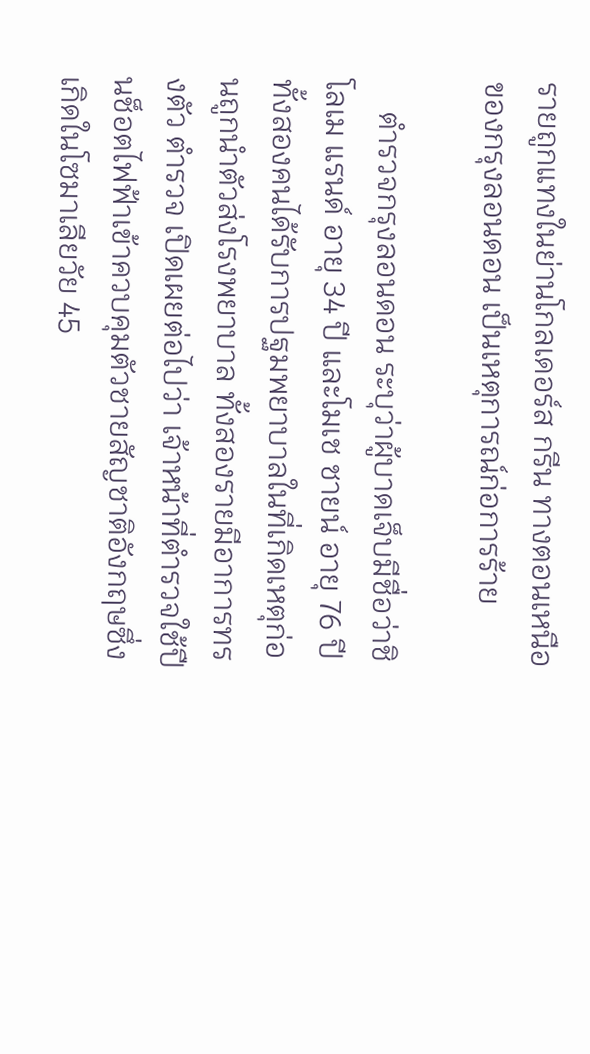รายถูกแทงในย่านโกลเดอร์ส กรีน ทางตอนเหนือของกรุงลอนดอน เป็นเหตุการณ์ก่อการร้าย

    ตำรวจกรุงลอนดอน ระบุว่าผู้บาดเจ็บมีชื่อว่าชิโลเม แรนด์ อายุ 34 ปี และโมเช ชายน์ อายุ 76 ปี ทั้งสองคนได้รับการปฐมพยาบาลในที่เกิดเหตุก่อนถูกนำตัวส่งโรงพยาบาล ทั้งสองรายมีอาการทรงตัว ตำรวจ เปิดเผยต่อไปว่า เจ้าหน้าที่ตำรวจใช้ปืนช็อตไฟฟ้าเข้าควบคุมตัวชายสัญชาติอังกฤษซึ่งเกิดในโซมาเลียวัย 45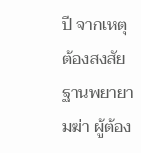ปี จากเหตุต้องสงสัยฐานพยายามฆ่า ผู้ต้อง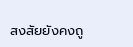สงสัยยังคงถู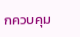กควบคุม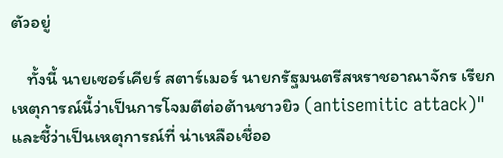ตัวอยู่

    ทั้งนี้ นายเซอร์เคียร์ สตาร์เมอร์ นายกรัฐมนตรีสหราชอาณาจักร เรียกเหตุการณ์นี้ว่าเป็นการโจมตีต่อต้านชาวยิว (antisemitic attack)" และชี้ว่าเป็นเหตุการณ์ที่ น่าเหลือเชื่ออ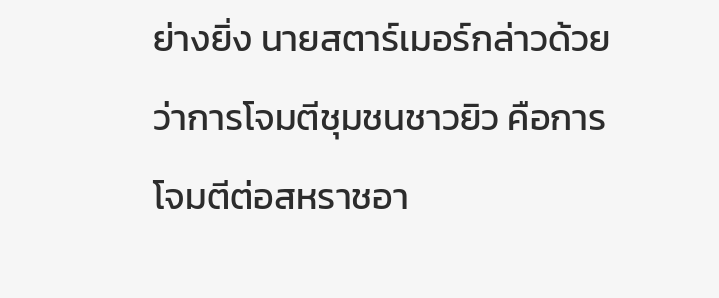ย่างยิ่ง นายสตาร์เมอร์กล่าวด้วยว่าการโจมตีชุมชนชาวยิว คือการโจมตีต่อสหราชอา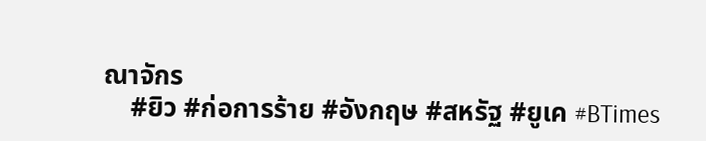ณาจักร
    #ยิว #ก่อการร้าย #อังกฤษ #สหรัฐ #ยูเค #BTimes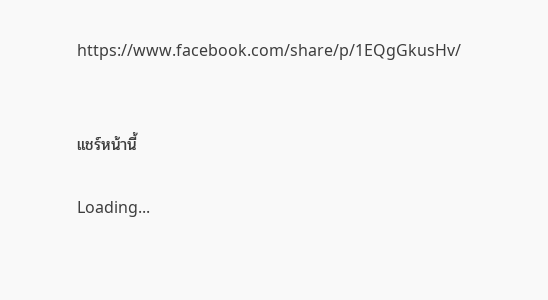https://www.facebook.com/share/p/1EQgGkusHv/


แชร์หน้านี้

Loading...